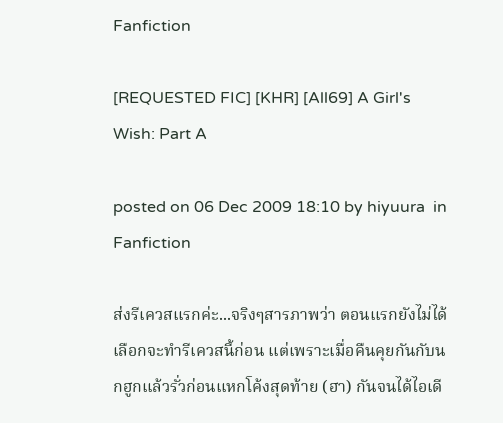Fanfiction

[REQUESTED FIC] [KHR] [All69] A Girl's Wish: Part A

posted on 06 Dec 2009 18:10 by hiyuura  in Fanfiction

ส่งรีเควสแรกค่ะ...จริงๆสารภาพว่า ตอนแรกยังไม่ได้เลือกจะทำรีเควสนี้ก่อน แต่เพราะเมื่อคืนคุยกันกับนกฮูกแล้วรั่วก่อนแหกโค้งสุดท้าย (ฮา) กันจนได้ไอเดี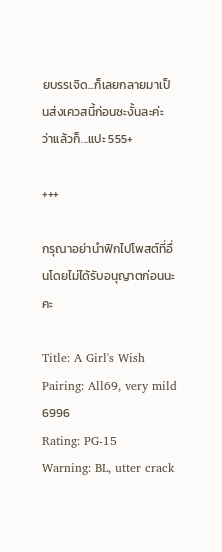ยบรรเจิด...ก็เลยกลายมาเป็นส่งเควสนี้ก่อนซะงั้นละค่ะ ว่าแล้วก็...แปะ 555+

+++

กรุณาอย่านำฟิกไปโพสต์ที่อื่นโดยไม่ได้รับอนุญาตก่อนนะคะ

Title: A Girl's Wish
Pairing: All69, very mild 6996
Rating: PG-15
Warning: BL, utter crack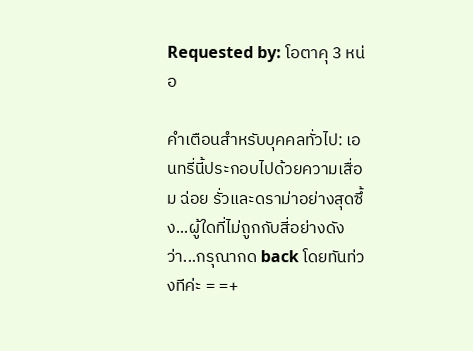Requested by: โอตาคุ 3 หน่อ

คำเตือนสำหรับบุคคลทั่วไป: เอนทรี่นี้ประกอบไปด้วยความเสื่อม ฉ่อย รั่วและดราม่าอย่างสุดซึ้ง...ผู้ใดที่ไม่ถูกกับสี่อย่างดังว่า...กรุณากด back โดยทันท่วงทีค่ะ = =+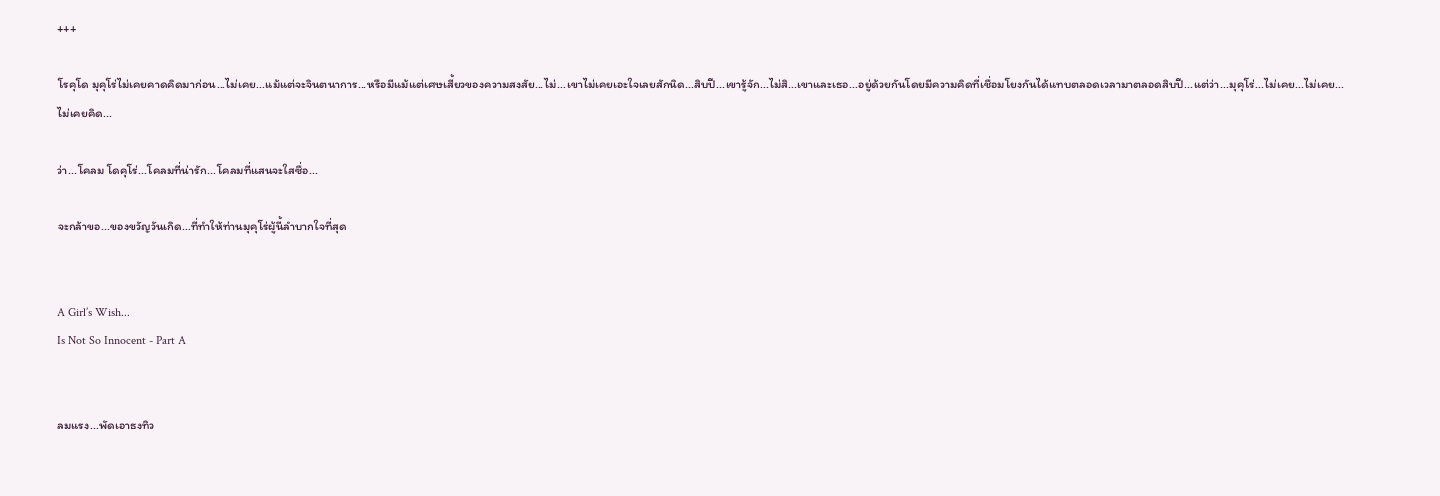+++

โรคุโด มุคุโร่ไม่เคยคาดคิดมาก่อน...ไม่เคย...แม้แต่จะจินตนาการ...หรือมีแม้แต่เศษเสี้ยวของความสงสัย...ไม่...เขาไม่เคยเอะใจเลยสักนิด...สิบปี...เขารู้จัก...ไม่สิ...เขาและเธอ...อยู่ด้วยกันโดยมีความคิดที่เชื่อมโยงกันได้แทบตลอดเวลามาตลอดสิบปี...แต่ว่า...มุคุโร่...ไม่เคย...ไม่เคย...ไม่เคยคิด...

ว่า...โคลม โดคุโร่...โคลมที่น่ารัก...โคลมที่แสนจะใสซื่อ...

จะกล้าขอ...ของขวัญวันเกิด...ที่ทำให้ท่านมุคุโร่ผู้นี้ลำบากใจที่สุด


A Girl’s Wish...
Is Not So Innocent - Part A


ลมแรง...พัดเอาธงทิว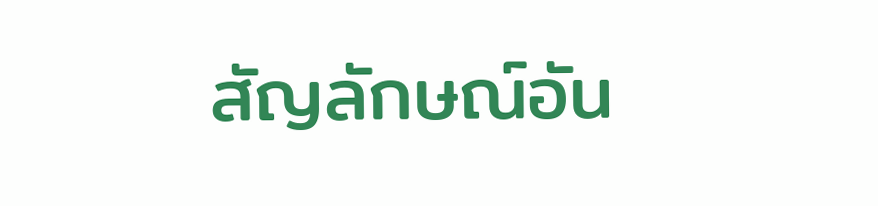สัญลักษณ์อัน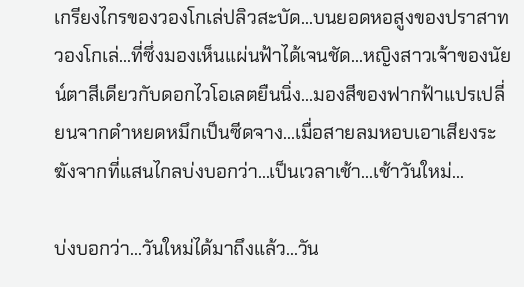เกรียงไกรของวองโกเล่ปลิวสะบัด...บนยอดหอสูงของปราสาทวองโกเล่...ที่ซึ่งมองเห็นแผ่นฟ้าได้เจนชัด...หญิงสาวเจ้าของนัยน์ตาสีเดียวกับดอกไวโอเลตยืนนิ่ง...มองสีของฟากฟ้าแปรเปลี่ยนจากดำหยดหมึกเป็นซีดจาง...เมื่อสายลมหอบเอาเสียงระฆังจากที่แสนไกลบ่งบอกว่า...เป็นเวลาเช้า...เช้าวันใหม่...

บ่งบอกว่า...วันใหม่ได้มาถึงแล้ว...วัน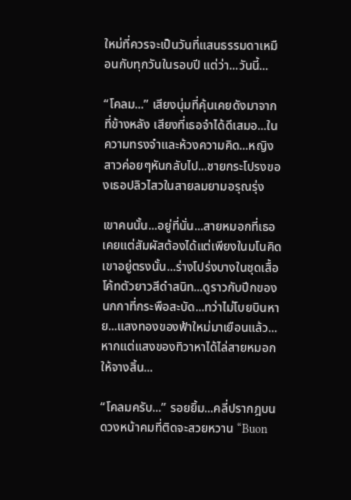ใหม่ที่ควรจะเป็นวันที่แสนธรรมดาเหมือนกับทุกวันในรอบปี แต่ว่า...วันนี้...

“โคลม...” เสียงนุ่มที่คุ้นเคยดังมาจากที่ข้างหลัง เสียงที่เธอจำได้ดีเสมอ...ในความทรงจำและห้วงความคิด...หญิงสาวค่อยๆหันกลับไป...ชายกระโปรงของเธอปลิวไสวในสายลมยามอรุณรุ่ง

เขาคนนั้น...อยู่ที่นั่น...สายหมอกที่เธอเคยแต่สัมผัสต้องได้แต่เพียงในมโนคิด เขาอยู่ตรงนั้น...ร่างโปร่งบางในชุดเสื้อโค้ทตัวยาวสีดำสนิท...ดูราวกับปีกของนกกาที่กระพือสะบัด...ทว่าไม่โบยบินหาย...แสงทองของฟ้าใหม่มาเยือนแล้ว...หากแต่แสงของทิวาหาได้ไล่สายหมอกให้จางสิ้น...

“โคลมครับ...” รอยยิ้ม...คลี่ปรากฎบนดวงหน้าคมที่ติดจะสวยหวาน “Buon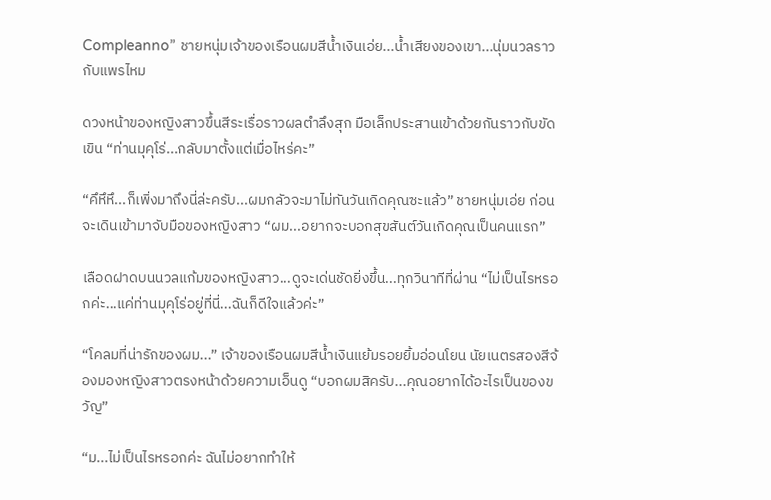Compleanno” ชายหนุ่มเจ้าของเรือนผมสีน้ำเงินเอ่ย...น้ำเสียงของเขา...นุ่มนวลราวกับแพรไหม

ดวงหน้าของหญิงสาวขึ้นสีระเรื่อราวผลตำลึงสุก มือเล็กประสานเข้าด้วยกันราวกับขัดเขิน “ท่านมุคุโร่...กลับมาตั้งแต่เมื่อไหร่คะ”

“คึหึหึ...ก็เพิ่งมาถึงนี่ล่ะครับ...ผมกลัวจะมาไม่ทันวันเกิดคุณซะแล้ว” ชายหนุ่มเอ่ย ก่อนจะเดินเข้ามาจับมือของหญิงสาว “ผม...อยากจะบอกสุขสันต์วันเกิดคุณเป็นคนแรก”

เลือดฝาดบนนวลแก้มของหญิงสาว...ดูจะเด่นชัดยิ่งขึ้น...ทุกวินาทีที่ผ่าน “ไม่เป็นไรหรอกค่ะ...แค่ท่านมุคุโร่อยู่ที่นี่...ฉันก็ดีใจแล้วค่ะ”

“โคลมที่น่ารักของผม...” เจ้าของเรือนผมสีน้ำเงินแย้มรอยยิ้มอ่อนโยน นัยเนตรสองสีจ้องมองหญิงสาวตรงหน้าด้วยความเอ็นดู “บอกผมสิครับ...คุณอยากได้อะไรเป็นของขวัญ”

“ม...ไม่เป็นไรหรอกค่ะ ฉันไม่อยากทำให้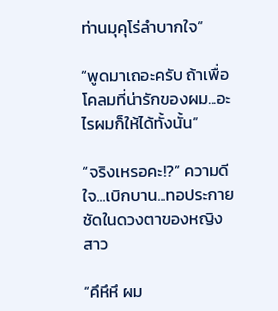ท่านมุคุโร่ลำบากใจ”

“พูดมาเถอะครับ ถ้าเพื่อโคลมที่น่ารักของผม...อะไรผมก็ให้ได้ทั้งนั้น”

“จริงเหรอคะ!?” ความดีใจ...เบิกบาน...ทอประกายชัดในดวงตาของหญิงสาว

“คึหึหึ ผม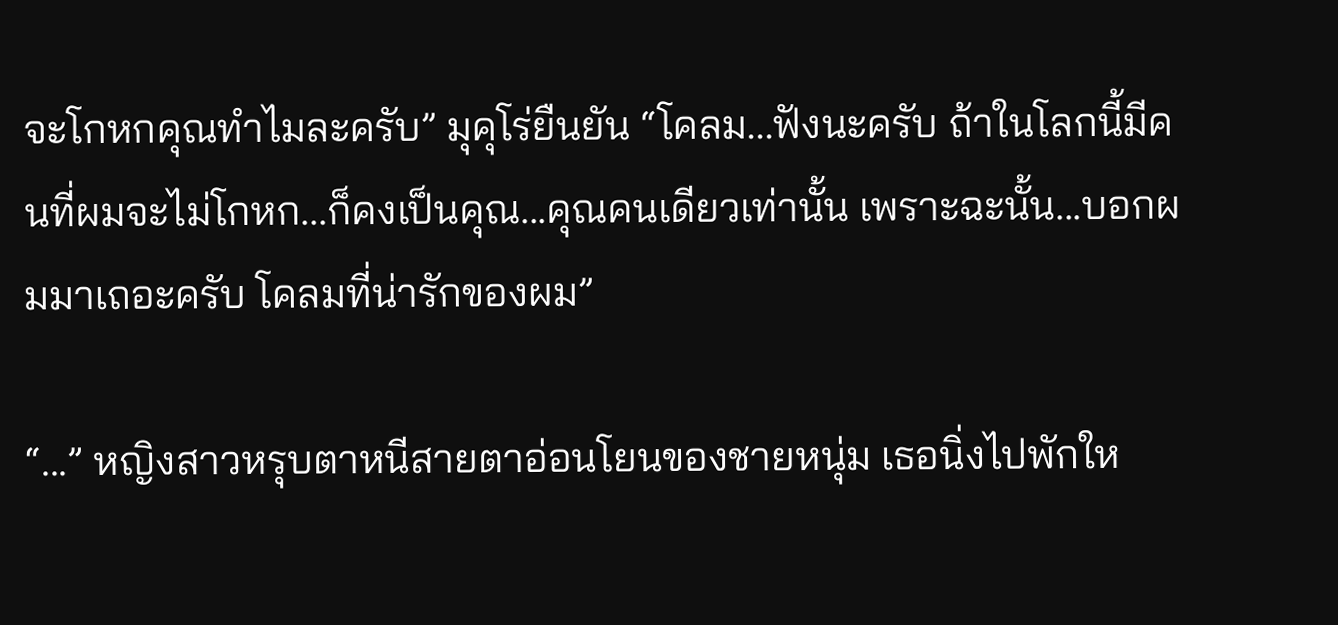จะโกหกคุณทำไมละครับ” มุคุโร่ยืนยัน “โคลม...ฟังนะครับ ถ้าในโลกนี้มีคนที่ผมจะไม่โกหก...ก็คงเป็นคุณ...คุณคนเดียวเท่านั้น เพราะฉะนั้น...บอกผมมาเถอะครับ โคลมที่น่ารักของผม”

“...” หญิงสาวหรุบตาหนีสายตาอ่อนโยนของชายหนุ่ม เธอนิ่งไปพักให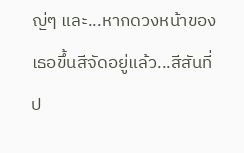ญ่ๆ และ...หากดวงหน้าของเธอขึ้นสีจัดอยู่แล้ว...สีสันที่ป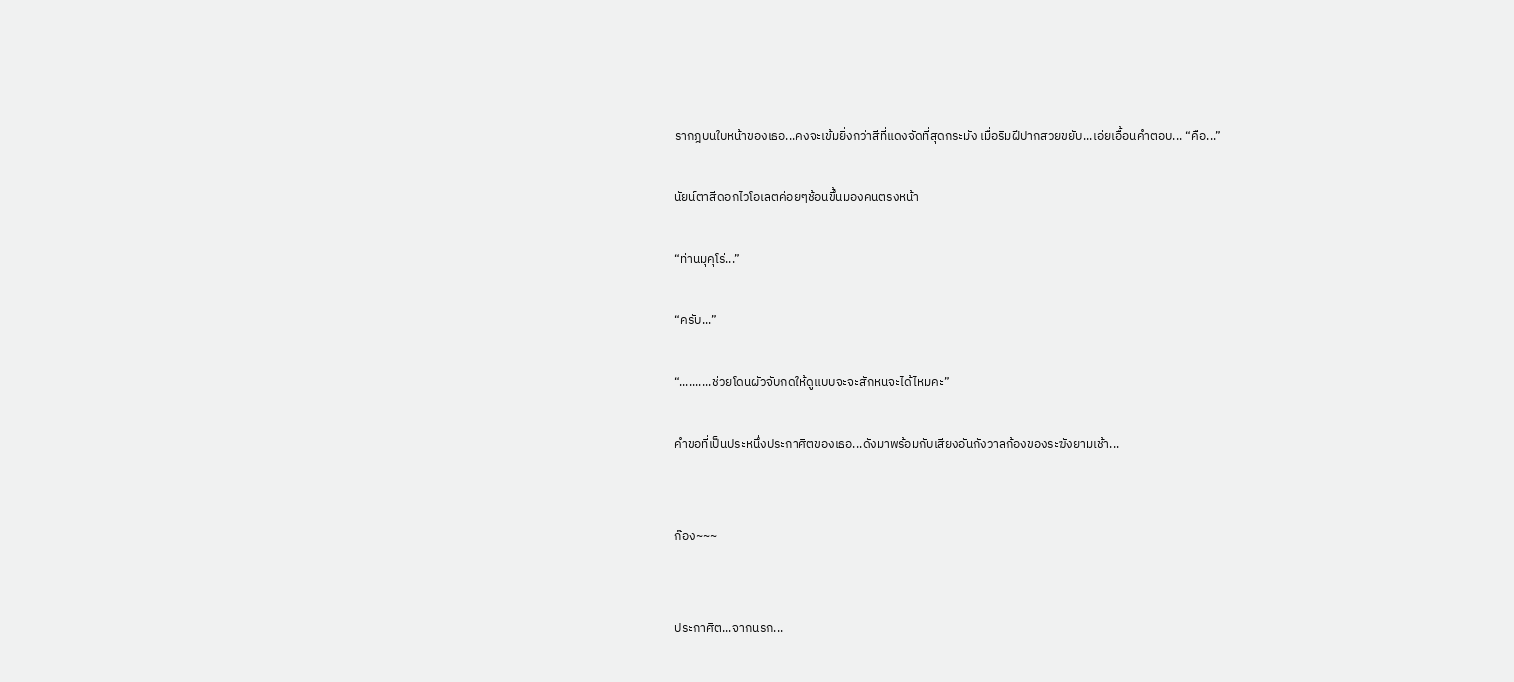รากฎบนใบหน้าของเธอ...คงจะเข้มยิ่งกว่าสีที่แดงจัดที่สุดกระมัง เมื่อริมฝีปากสวยขยับ...เอ่ยเอื้อนคำตอบ... “คือ...”

นัยน์ตาสีดอกไวโอเลตค่อยๆช้อนขึ้นมองคนตรงหน้า

“ท่านมุคุโร่...”

“ครับ...”

“..........ช่วยโดนผัวจับกดให้ดูแบบจะจะสักหนจะได้ไหมคะ”

คำขอที่เป็นประหนึ่งประกาศิตของเธอ...ดังมาพร้อมกับเสียงอันกังวาลก้องของระฆังยามเช้า...


ก๊อง~~~


ประกาศิต...จากนรก...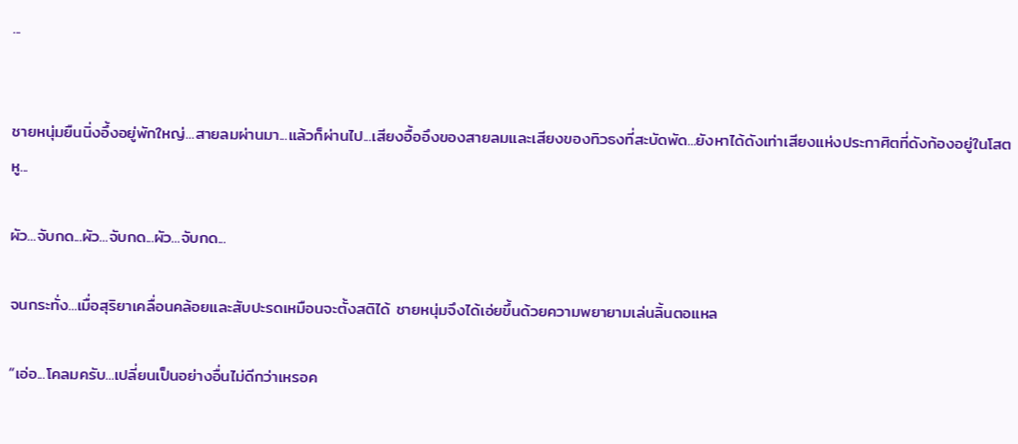...


ชายหนุ่มยืนนิ่งอึ้งอยู่พักใหญ่...สายลมผ่านมา...แล้วก็ผ่านไป...เสียงอื้ออึงของสายลมและเสียงของทิวธงที่สะบัดพัด...ยังหาได้ดังเท่าเสียงแห่งประกาศิตที่ดังก้องอยู่ในโสตหู...

ผัว...จับกด...ผัว...จับกด...ผัว...จับกด...

จนกระทั่ง...เมื่อสุริยาเคลื่อนคล้อยและสับปะรดเหมือนจะตั้งสติได้ ชายหนุ่มจึงได้เอ่ยขึ้นด้วยความพยายามเล่นลิ้นตอแหล

“เอ่อ...โคลมครับ...เปลี่ยนเป็นอย่างอื่นไม่ดีกว่าเหรอค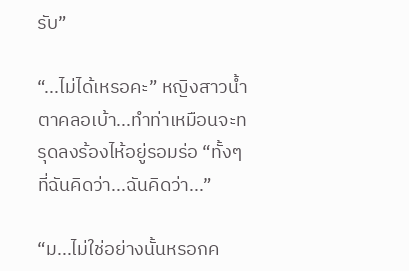รับ”

“...ไม่ได้เหรอคะ” หญิงสาวน้ำตาคลอเบ้า...ทำท่าเหมือนจะทรุดลงร้องไห้อยู่รอมร่อ “ทั้งๆที่ฉันคิดว่า...ฉันคิดว่า...”

“ม...ไม่ใช่อย่างนั้นหรอกค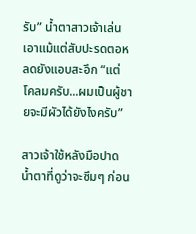รับ” น้ำตาสาวเจ้าเล่นเอาแม้แต่สับปะรดตอหลดยังแอบสะอึก “แต่ โคลมครับ...ผมเป็นผู้ชายจะมีผัวได้ยังไงครับ”

สาวเจ้าใช้หลังมือปาดน้ำตาที่ดูว่าจะซึมๆ ก่อน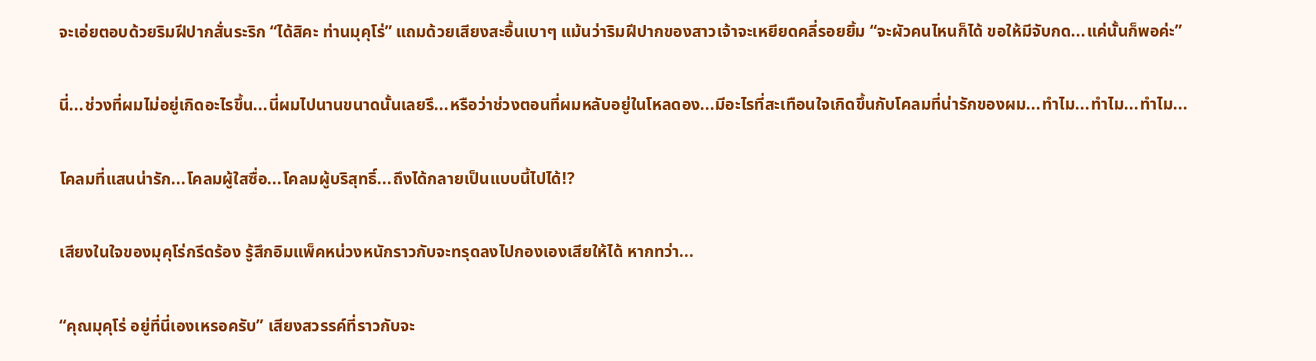จะเอ่ยตอบด้วยริมฝีปากสั่นระริก “ได้สิคะ ท่านมุคุโร่” แถมด้วยเสียงสะอื้นเบาๆ แม้นว่าริมฝีปากของสาวเจ้าจะเหยียดคลี่รอยยิ้ม “จะผัวคนไหนก็ได้ ขอให้มีจับกด...แค่นั้นก็พอค่ะ”

นี่...ช่วงที่ผมไม่อยู่เกิดอะไรขึ้น...นี่ผมไปนานขนาดนั้นเลยรึ...หรือว่าช่วงตอนที่ผมหลับอยู่ในโหลดอง...มีอะไรที่สะเทือนใจเกิดขึ้นกับโคลมที่น่ารักของผม...ทำไม...ทำไม...ทำไม...

โคลมที่แสนน่ารัก...โคลมผู้ใสซื่อ...โคลมผู้บริสุทธิ์...ถึงได้กลายเป็นแบบนี้ไปได้!?

เสียงในใจของมุคุโร่กรีดร้อง รู้สึกอิมแพ็คหน่วงหนักราวกับจะทรุดลงไปกองเองเสียให้ได้ หากทว่า...

“คุณมุคุโร่ อยู่ที่นี่เองเหรอครับ” เสียงสวรรค์ที่ราวกับจะ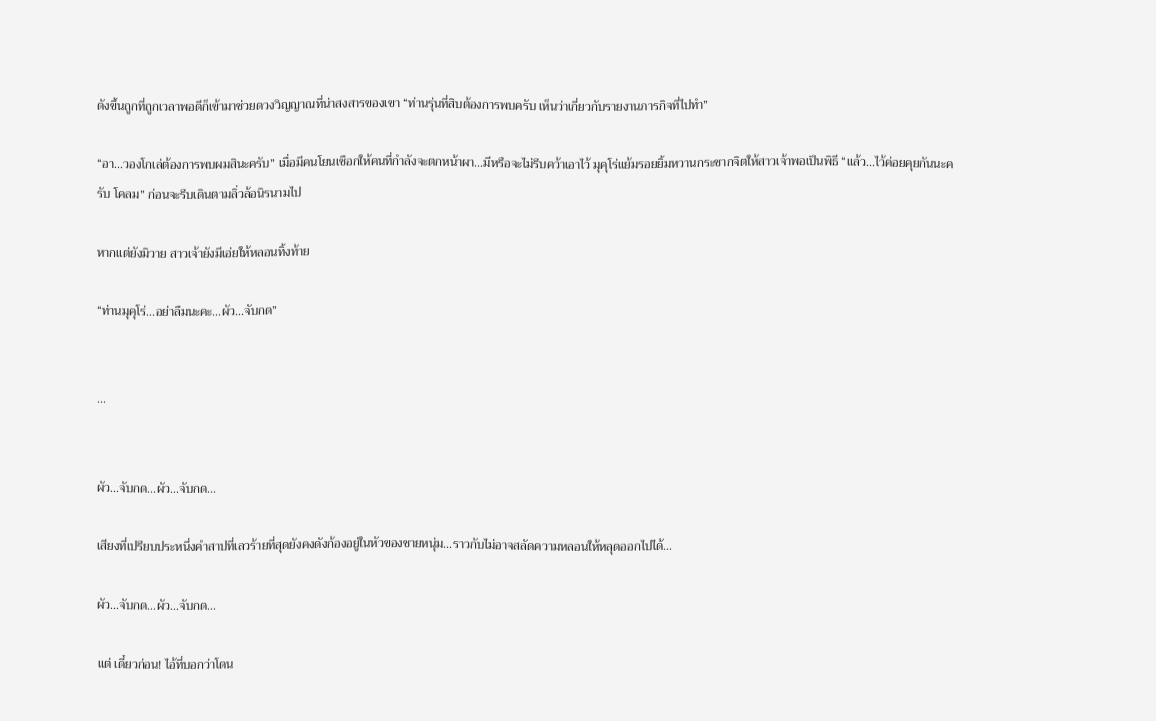ดังขึ้นถูกที่ถูกเวลาพอดีก็เข้ามาช่วยดวงวิญญาณที่น่าสงสารของเขา “ท่านรุ่นที่สิบต้องการพบครับ เห็นว่าเกี่ยวกับรายงานภารกิจที่ไปทำ”

“อา...วองโกเล่ต้องการพบผมสินะครับ” เมื่อมีคนโยนเชือกให้คนที่กำลังจะตกหน้าผา...มีหรือจะไม่รีบคว้าเอาไว้ มุคุโร่แย้มรอยยิ้มหวานกระชากจิตให้สาวเจ้าพอเป็นพิธี “แล้ว...ไว้ค่อยคุยกันนะครับ โคลม” ก่อนจะรีบเดินตามลิ่วล้อนิรนามไป

หากแต่ยังมิวาย สาวเจ้ายังมีเอ่ยให้หลอนทิ้งท้าย

“ท่านมุคุโร่...อย่าลืมนะคะ...ผัว...จับกด”


...


ผัว...จับกด...ผัว...จับกด...

เสียงที่เปรียบประหนึ่งคำสาปที่เลวร้ายที่สุดยังคงดังก้องอยู่ในหัวของชายหนุ่ม...ราวกับไม่อาจสลัดความหลอนให้หลุดออกไปได้...

ผัว...จับกด...ผัว...จับกด...

แต่ เดี๋ยวก่อน! ไอ้ที่บอกว่าโดน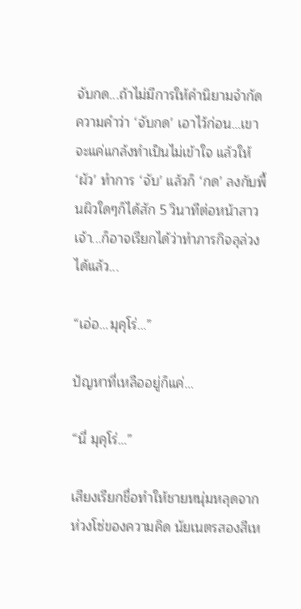จับกด...ถ้าไม่มีการให้คำนิยามจำกัดความคำว่า ‘จับกด’ เอาไว้ก่อน...เขาจะแค่แกล้งทำเป็นไม่เข้าใจ แล้วให้ ‘ผัว’ ทำการ ‘จับ’ แล้วก็ ‘กด’ ลงกับพื้นผิวใดๆก็ได้สัก 5 วินาทีต่อหน้าสาวเจ้า...ก็อาจเรียกได้ว่าทำภารกิจลุล่วงได้แล้ว...

“เอ่อ...มุคุโร่...”

ปัญหาที่เหลืออยู่ก็แค่...

“นี่ มุคุโร่...”

เสียงเรียกชื่อทำให้ชายหนุ่มหลุดจากห่วงโซ่ของความคิด นัยเนตรสองสีเห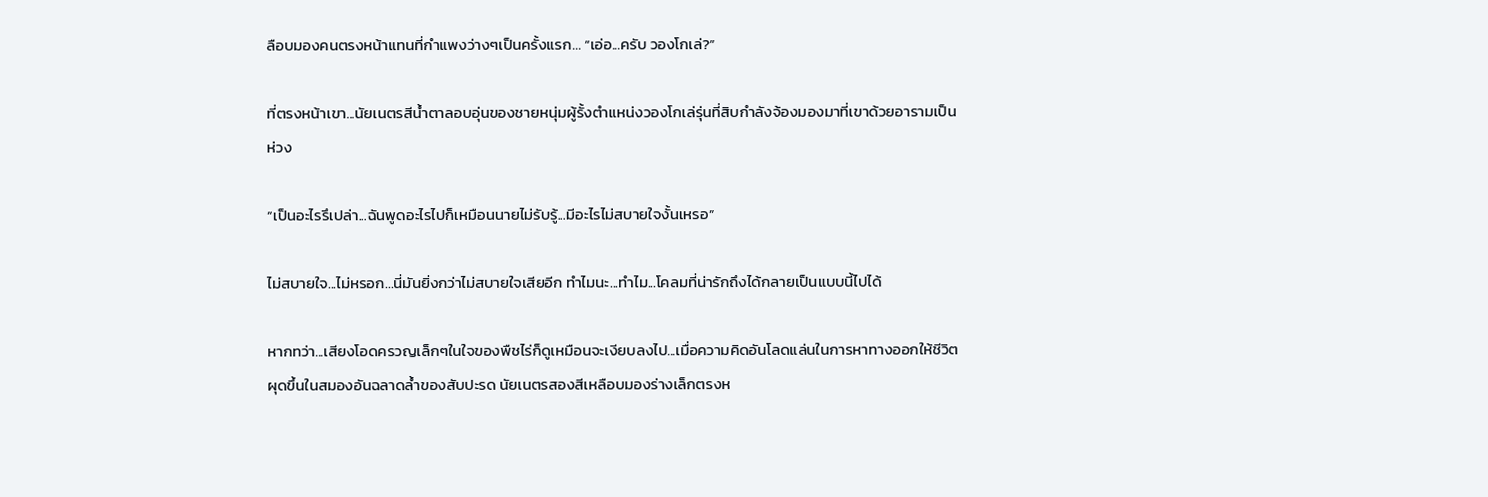ลือบมองคนตรงหน้าแทนที่กำแพงว่างๆเป็นครั้งแรก... “เอ่อ...ครับ วองโกเล่?”

ที่ตรงหน้าเขา...นัยเนตรสีน้ำตาลอบอุ่นของชายหนุ่มผู้รั้งตำแหน่งวองโกเล่รุ่นที่สิบกำลังจ้องมองมาที่เขาด้วยอารามเป็นห่วง

“เป็นอะไรรึเปล่า...ฉันพูดอะไรไปก็เหมือนนายไม่รับรู้...มีอะไรไม่สบายใจงั้นเหรอ”

ไม่สบายใจ...ไม่หรอก...นี่มันยิ่งกว่าไม่สบายใจเสียอีก ทำไมนะ...ทำไม...โคลมที่น่ารักถึงได้กลายเป็นแบบนี้ไปได้

หากทว่า...เสียงโอดครวญเล็กๆในใจของพืชไร่ก็ดูเหมือนจะเงียบลงไป...เมื่อความคิดอันโลดแล่นในการหาทางออกให้ชีวิตผุดขึ้นในสมองอันฉลาดล้ำของสับปะรด นัยเนตรสองสีเหลือบมองร่างเล็กตรงห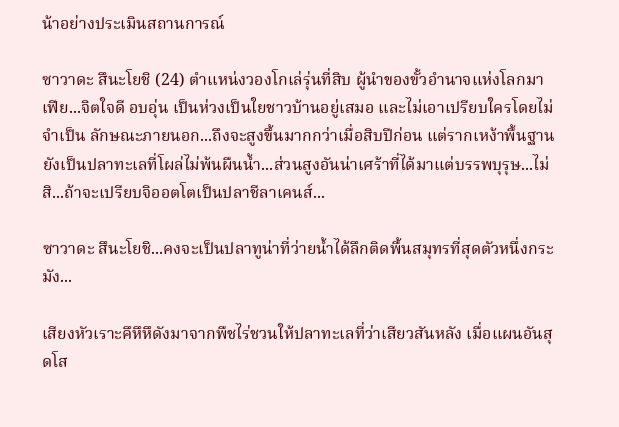น้าอย่างประเมินสถานการณ์

ซาวาดะ สึนะโยชิ (24) ตำแหน่งวองโกเล่รุ่นที่สิบ ผู้นำของขั้วอำนาจแห่งโลกมาเฟีย...จิตใจดี อบอุ่น เป็นห่วงเป็นใยชาวบ้านอยู่เสมอ และไม่เอาเปรียบใครโดยไม่จำเป็น ลักษณะภายนอก...ถึงจะสูงขึ้นมากกว่าเมื่อสิบปีก่อน แต่รากเหง้าพื้นฐานยังเป็นปลาทะเลที่โผล่ไม่พ้นผืนน้ำ...ส่วนสูงอันน่าเศร้าที่ได้มาแต่บรรพบุรุษ...ไม่สิ...ถ้าจะเปรียบจิออตโตเป็นปลาชีลาเคนส์...

ซาวาดะ สึนะโยชิ...คงจะเป็นปลาทูน่าที่ว่ายน้ำได้ลึกติดพื้นสมุทรที่สุดตัวหนึ่งกระมัง...

เสียงหัวเราะคึหึหึดังมาจากพืชไร่ชวนให้ปลาทะเลที่ว่าเสียวสันหลัง เมื่อแผนอันสุดโส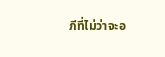ภีที่ไม่ว่าจะอ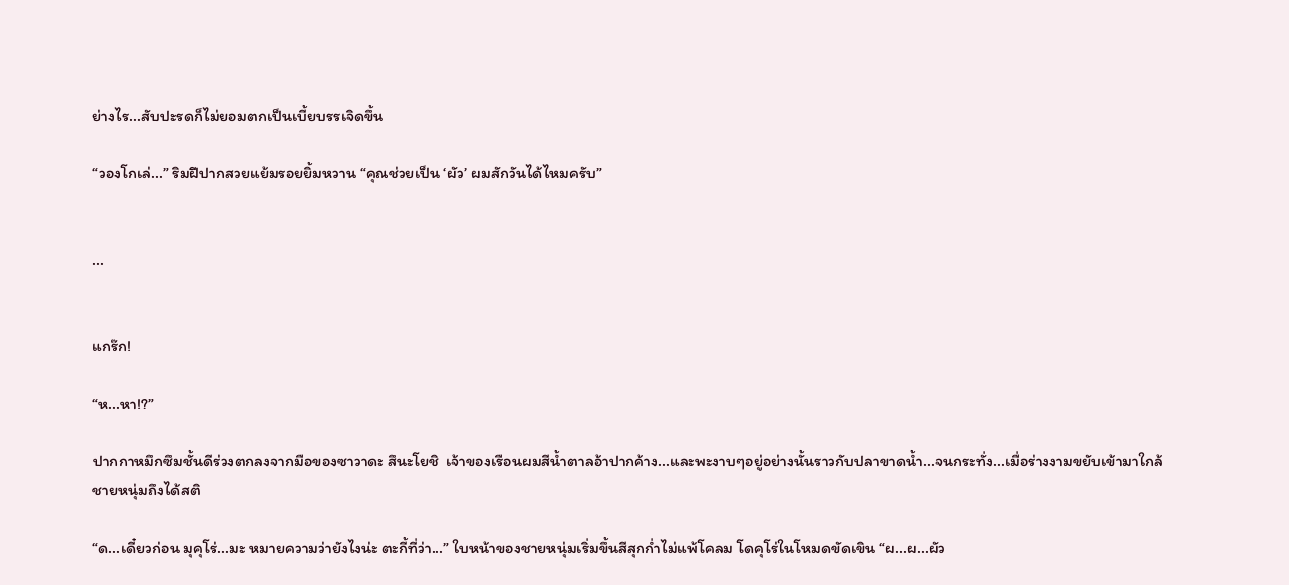ย่างไร...สับปะรดก็ไม่ยอมตกเป็นเบี้ยบรรเจิดขึ้น

“วองโกเล่...” ริมฝีปากสวยแย้มรอยยิ้มหวาน “คุณช่วยเป็น ‘ผัว’ ผมสักวันได้ไหมครับ”


...


แกร๊ก!

“ห...หา!?”

ปากกาหมึกซึมชั้นดีร่วงตกลงจากมือของซาวาดะ สึนะโยชิ  เจ้าของเรือนผมสีน้ำตาลอ้าปากค้าง...และพะงาบๆอยู่อย่างนั้นราวกับปลาขาดน้ำ...จนกระทั่ง...เมื่อร่างงามขยับเข้ามาใกล้ ชายหนุ่มถึงได้สติ

“ด...เดี๋ยวก่อน มุคุโร่...มะ หมายความว่ายังไงน่ะ ตะกี้ที่ว่า...” ใบหน้าของชายหนุ่มเริ่มขึ้นสีสุกก่ำไม่แพ้โคลม โดคุโร่ในโหมดขัดเขิน “ผ...ผ...ผัว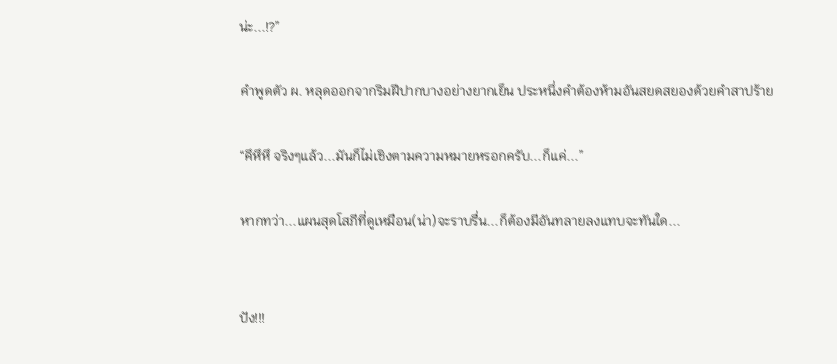น่ะ...!?”

คำพูดตัว ผ. หลุดออกจากริมฝีปากบางอย่างยากเย็น ประหนึ่งคำต้องห้ามอันสยดสยองด้วยคำสาปร้าย

“คึหึหึ จริงๆแล้ว...มันก็ไม่เชิงตามความหมายหรอกครับ...ก็แค่...”

หากทว่า...แผนสุดโสภีที่ดูเหมือน(น่า)จะราบรื่น...ก็ต้องมีอันทลายลงแทบจะทันใด...


ปัง!!!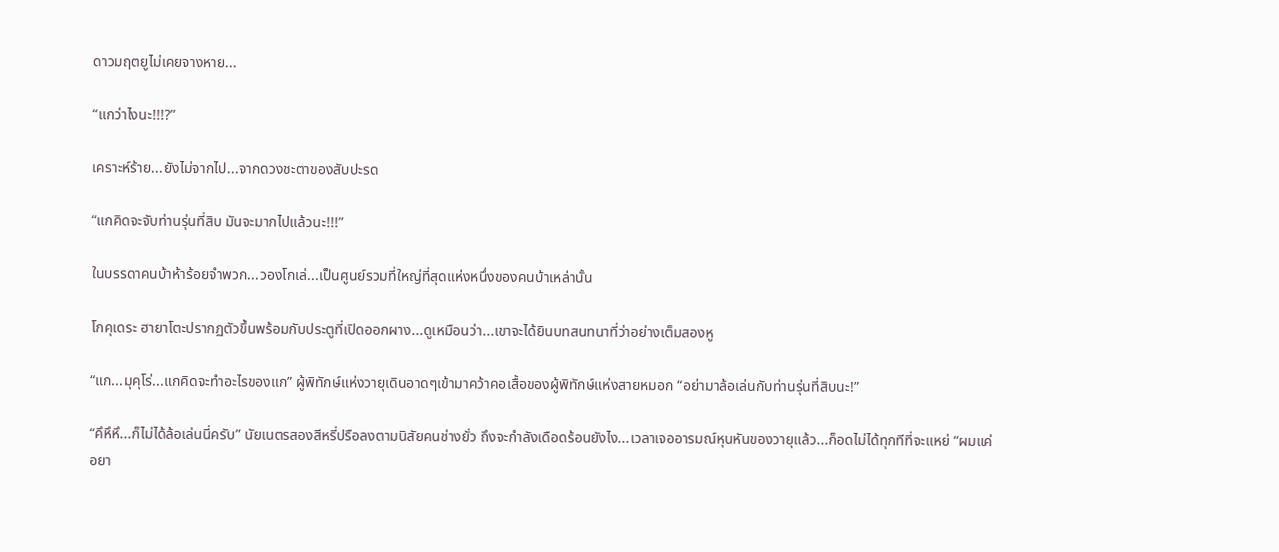ดาวมฤตยูไม่เคยจางหาย...

“แกว่าไงนะ!!!?”

เคราะห์ร้าย...ยังไม่จากไป...จากดวงชะตาของสับปะรด

“แกคิดจะจับท่านรุ่นที่สิบ มันจะมากไปแล้วนะ!!!”

ในบรรดาคนบ้าห้าร้อยจำพวก...วองโกเล่...เป็นศูนย์รวมที่ใหญ่ที่สุดแห่งหนึ่งของคนบ้าเหล่านั้น

โกคุเดระ ฮายาโตะปรากฏตัวขึ้นพร้อมกับประตูที่เปิดออกผาง...ดูเหมือนว่า...เขาจะได้ยินบทสนทนาที่ว่าอย่างเต็มสองหู

“แก...มุคุโร่...แกคิดจะทำอะไรของแก” ผู้พิทักษ์แห่งวายุเดินอาดๆเข้ามาคว้าคอเสื้อของผู้พิทักษ์แห่งสายหมอก “อย่ามาล้อเล่นกับท่านรุ่นที่สิบนะ!”

“คึหึหึ...ก็ไม่ได้ล้อเล่นนี่ครับ” นัยเนตรสองสีหรี่ปรือลงตามนิสัยคนช่างยั่ว ถึงจะกำลังเดือดร้อนยังไง...เวลาเจออารมณ์หุนหันของวายุแล้ว...ก็อดไม่ได้ทุกทีที่จะแหย่ “ผมแค่อยา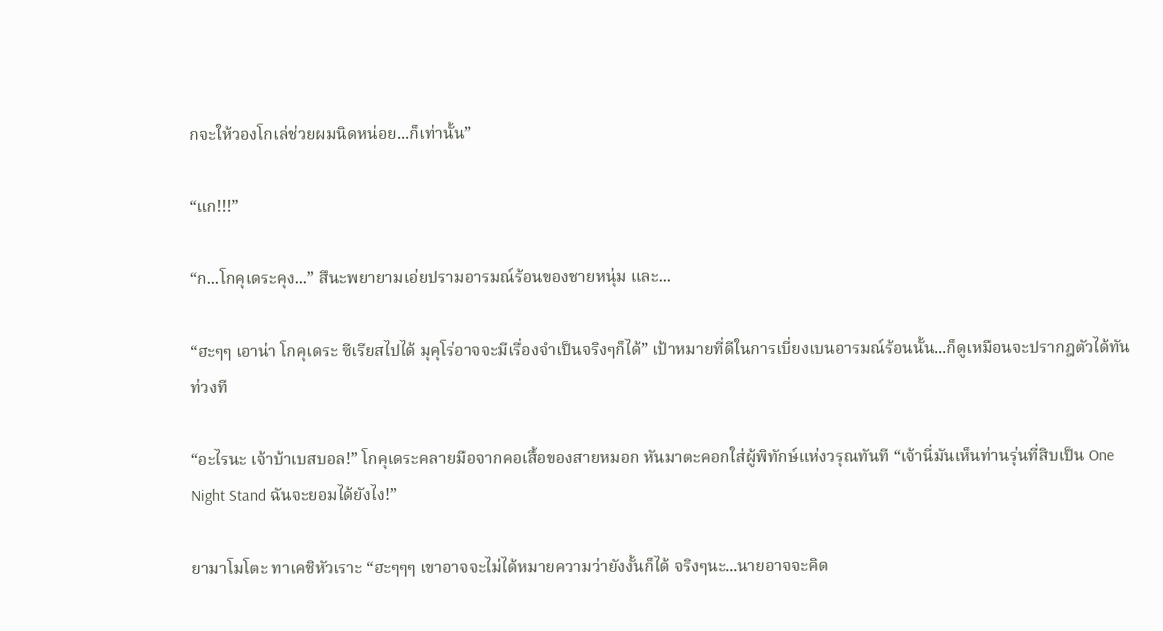กจะให้วองโกเล่ช่วยผมนิดหน่อย...ก็เท่านั้น”

“แก!!!”

“ก...โกคุเดระคุง...” สึนะพยายามเอ่ยปรามอารมณ์ร้อนของชายหนุ่ม และ...

“ฮะๆๆ เอาน่า โกคุเดระ ซีเรียสไปได้ มุคุโร่อาจจะมีเรื่องจำเป็นจริงๆก็ได้” เป้าหมายที่ดีในการเบี่ยงเบนอารมณ์ร้อนนั้น...ก็ดูเหมือนจะปรากฎตัวได้ทันท่วงที

“อะไรนะ เจ้าบ้าเบสบอล!” โกคุเดระคลายมือจากคอเสื้อของสายหมอก หันมาตะคอกใส่ผู้พิทักษ์แห่งวรุณทันที “เจ้านี่มันเห็นท่านรุ่นที่สิบเป็น One Night Stand ฉันจะยอมได้ยังไง!”

ยามาโมโตะ ทาเคชิหัวเราะ “ฮะๆๆๆ เขาอาจจะไม่ได้หมายความว่ายังงั้นก็ได้ จริงๆนะ...นายอาจจะคิด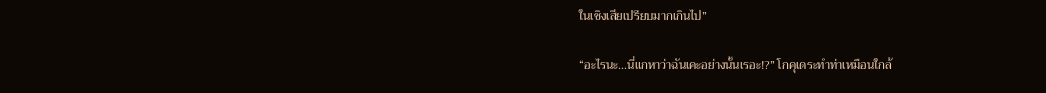ในเชิงเสียเปรียบมากเกินไป”

“อะไรนะ...นี่แกหาว่าฉันเคะอย่างนั้นเรอะ!?” โกคุเดระทำท่าเหมือนใกล้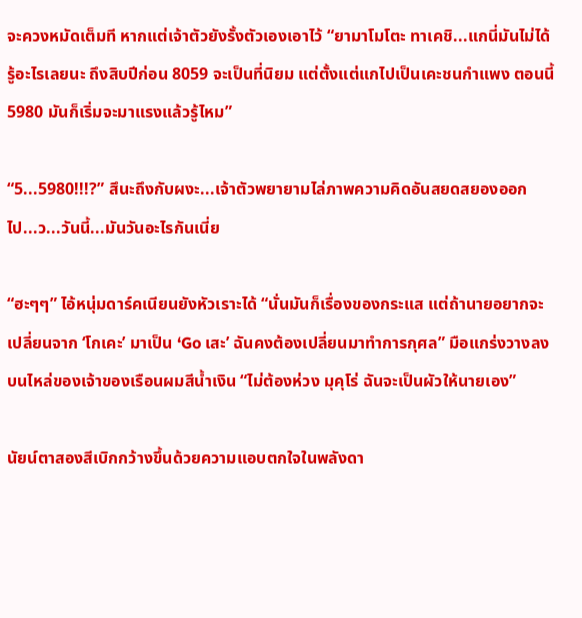จะควงหมัดเต็มที หากแต่เจ้าตัวยังรั้งตัวเองเอาไว้ “ยามาโมโตะ ทาเคชิ...แกนี่มันไม่ได้รู้อะไรเลยนะ ถึงสิบปีก่อน 8059 จะเป็นที่นิยม แต่ตั้งแต่แกไปเป็นเคะชนกำแพง ตอนนี้ 5980 มันก็เริ่มจะมาแรงแล้วรู้ไหม”

“5...5980!!!?” สึนะถึงกับผงะ...เจ้าตัวพยายามไล่ภาพความคิดอันสยดสยองออกไป...ว...วันนี้...มันวันอะไรกันเนี่ย

“ฮะๆๆ” ไอ้หนุ่มดาร์คเนียนยังหัวเราะได้ “นั่นมันก็เรื่องของกระแส แต่ถ้านายอยากจะเปลี่ยนจาก ‘โกเคะ’ มาเป็น ‘Go เสะ’ ฉันคงต้องเปลี่ยนมาทำการกุศล” มือแกร่งวางลงบนไหล่ของเจ้าของเรือนผมสีน้ำเงิน “ไม่ต้องห่วง มุคุโร่ ฉันจะเป็นผัวให้นายเอง”

นัยน์ตาสองสีเบิกกว้างขึ้นด้วยความแอบตกใจในพลังดา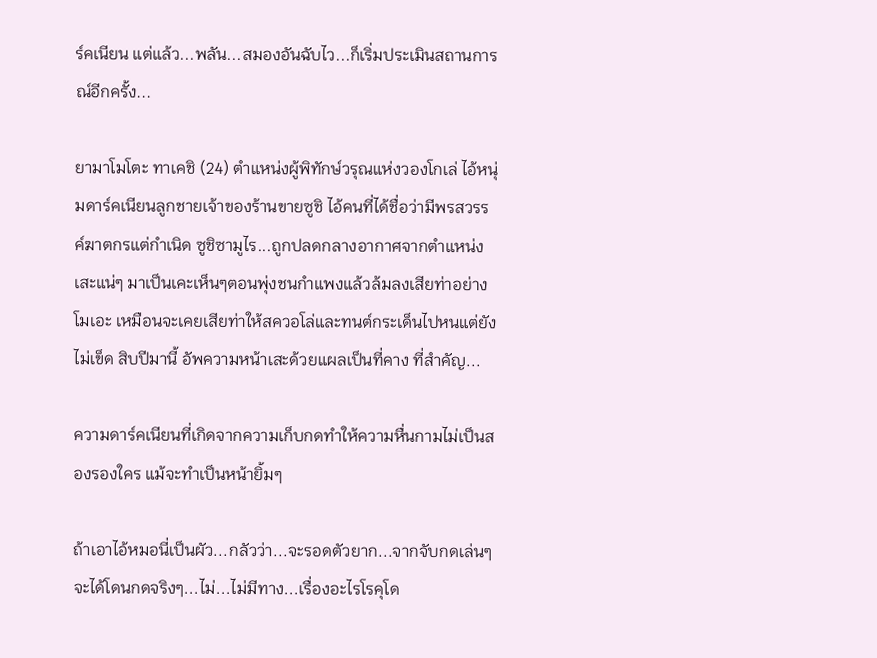ร์คเนียน แต่แล้ว...พลัน...สมองอันฉับไว...ก็เริ่มประเมินสถานการณ์อีกครั้ง...

ยามาโมโตะ ทาเคชิ (24) ตำแหน่งผู้พิทักษ์วรุณแห่งวองโกเล่ ไอ้หนุ่มดาร์คเนียนลูกชายเจ้าของร้านขายซูชิ ไอ้คนที่ได้ชื่อว่ามีพรสวรรค์ฆาตกรแต่กำเนิด ซูชิซามูไร...ถูกปลดกลางอากาศจากตำแหน่งเสะแน่ๆ มาเป็นเคะเห็นๆตอนพุ่งชนกำแพงแล้วล้มลงเสียท่าอย่างโมเอะ เหมือนจะเคยเสียท่าให้สควอโล่และทนต์กระเด็นไปหนแต่ยังไม่เข็ด สิบปีมานี้ อัพความหน้าเสะด้วยแผลเป็นที่คาง ที่สำคัญ...

ความดาร์คเนียนที่เกิดจากความเก็บกดทำให้ความหื่นกามไม่เป็นสองรองใคร แม้จะทำเป็นหน้ายิ้มๆ

ถ้าเอาไอ้หมอนี่เป็นผัว...กลัวว่า...จะรอดตัวยาก...จากจับกดเล่นๆ จะได้โดนกดจริงๆ...ไม่...ไม่มีทาง...เรื่องอะไรโรคุโด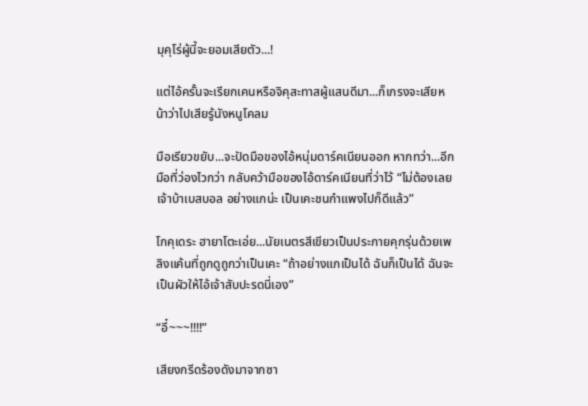มุคุโร่ผู้นี้จะยอมเสียตัว...!

แต่ไอ้ครั้นจะเรียกเคนหรือจิคุสะทาสผู้แสนดีมา...ก็เกรงจะเสียหน้าว่าไปเสียรู้นังหนูโคลม

มือเรียวขยับ...จะปัดมือของไอ้หนุ่มดาร์คเนียนออก หากทว่า...อีกมือที่ว่องไวกว่า กลับคว้ามือของไอ้ดาร์คเนียนที่ว่าไว้ “ไม่ต้องเลย เจ้าบ้าเบสบอล อย่างแกน่ะ เป็นเคะชนกำแพงไปก็ดีแล้ว”

โกคุเดระ ฮายาโตะเอ่ย...นัยเนตรสีเขียวเป็นประกายคุกรุ่นด้วยเพลิงแค้นที่ถูกดูถูกว่าเป็นเคะ “ถ้าอย่างแกเป็นได้ ฉันก็เป็นได้ ฉันจะเป็นผัวให้ไอ้เจ้าสับปะรดนี่เอง”

“อี๋~~~!!!!”

เสียงกรีดร้องดังมาจากซา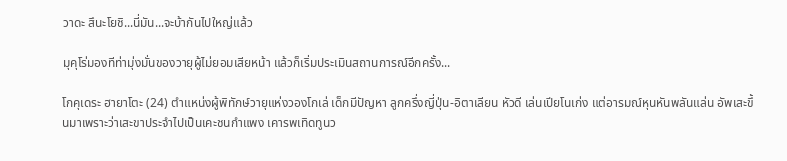วาดะ สึนะโยชิ...นี่มัน...จะบ้ากันไปใหญ่แล้ว

มุคุโร่มองทีท่ามุ่งมั่นของวายุผู้ไม่ยอมเสียหน้า แล้วก็เริ่มประเมินสถานการณ์อีกครั้ง...

โกคุเดระ ฮายาโตะ (24) ตำแหน่งผู้พิทักษ์วายุแห่งวองโกเล่ เด็กมีปัญหา ลูกครึ่งญี่ปุ่น-อิตาเลียน หัวดี เล่นเปียโนเก่ง แต่อารมณ์หุนหันพลันแล่น อัพเสะขึ้นมาเพราะว่าเสะขาประจำไปเป็นเคะชนกำแพง เคารพเทิดทูนว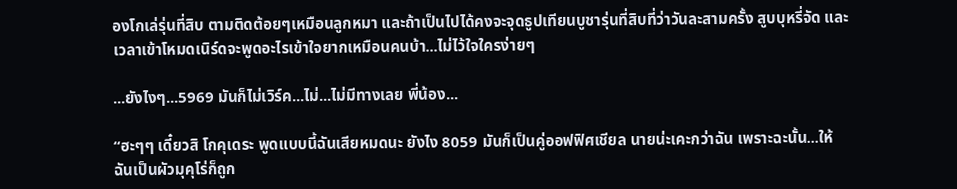องโกเล่รุ่นที่สิบ ตามติดต้อยๆเหมือนลูกหมา และถ้าเป็นไปได้คงจะจุดธูปเทียนบูชารุ่นที่สิบที่ว่าวันละสามครั้ง สูบบุหรี่จัด และเวลาเข้าโหมดเนิร์ดจะพูดอะไรเข้าใจยากเหมือนคนบ้า...ไม่ไว้ใจใครง่ายๆ

...ยังไงๆ...5969 มันก็ไม่เวิร์ค...ไม่...ไม่มีทางเลย พี่น้อง...

“ฮะๆๆ เดี๋ยวสิ โกคุเดระ พูดแบบนี้ฉันเสียหมดนะ ยังไง 8059 มันก็เป็นคู่ออฟฟิศเชียล นายน่ะเคะกว่าฉัน เพราะฉะนั้น...ให้ฉันเป็นผัวมุคุโร่ก็ถูก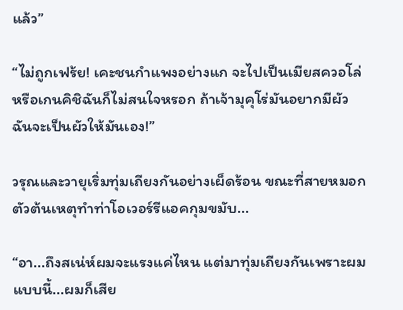แล้ว”

“ไม่ถูกเฟร้ย! เคะชนกำแพงอย่างแก จะไปเป็นเมียสควอโล่หรือเกนคิชิฉันก็ไม่สนใจหรอก ถ้าเจ้ามุคุโร่มันอยากมีผัว ฉันจะเป็นผัวให้มันเอง!”

วรุณและวายุเริ่มทุ่มเถียงกันอย่างเผ็ดร้อน ขณะที่สายหมอกตัวต้นเหตุทำท่าโอเวอร์รีแอคกุมขมับ...

“อา...ถึงสเน่ห์ผมจะแรงแค่ไหน แต่มาทุ่มเถียงกันเพราะผมแบบนี้...ผมก็เสีย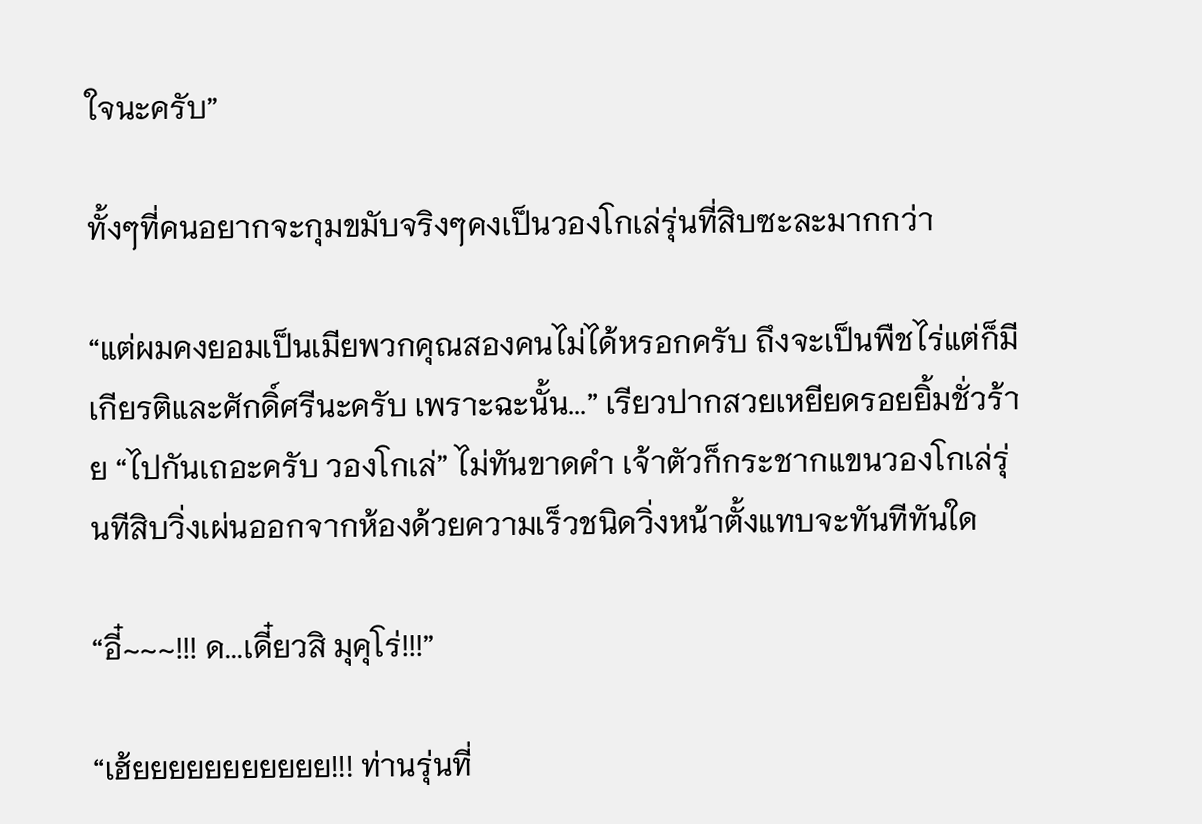ใจนะครับ”

ทั้งๆที่คนอยากจะกุมขมับจริงๆคงเป็นวองโกเล่รุ่นที่สิบซะละมากกว่า

“แต่ผมคงยอมเป็นเมียพวกคุณสองคนไม่ได้หรอกครับ ถึงจะเป็นพืชไร่แต่ก็มีเกียรติและศักดิ์ศรีนะครับ เพราะฉะนั้น...” เรียวปากสวยเหยียดรอยยิ้มชั่วร้าย “ไปกันเถอะครับ วองโกเล่” ไม่ทันขาดคำ เจ้าตัวก็กระชากแขนวองโกเล่รุ่นทีสิบวิ่งเผ่นออกจากห้องด้วยความเร็วชนิดวิ่งหน้าตั้งแทบจะทันทีทันใด

“อี๋~~~!!! ด...เดี๋ยวสิ มุคุโร่!!!”

“เฮ้ยยยยยยยยยยย!!! ท่านรุ่นที่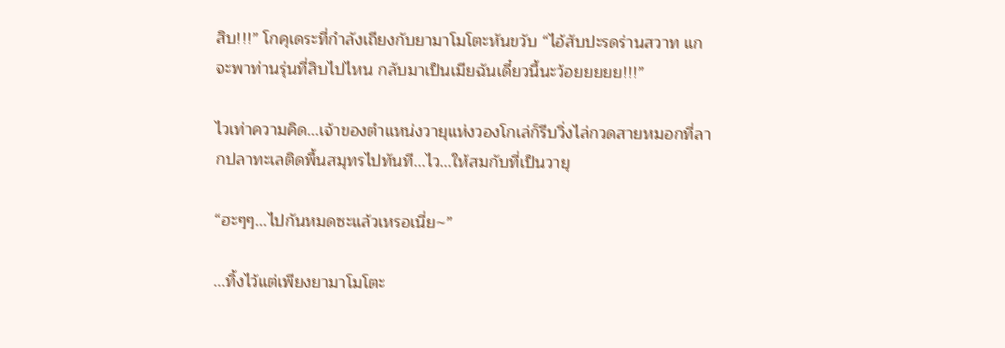สิบ!!!” โกคุเดระที่กำลังเถียงกับยามาโมโตะหันขวับ “ไอ้สับปะรดร่านสวาท แกจะพาท่านรุ่นที่สิบไปไหน กลับมาเป็นเมียฉันเดี๋ยวนี้นะว้อยยยยย!!!”

ไวเท่าความคิด...เจ้าของตำแหน่งวายุแห่งวองโกเล่ก็รีบวิ่งไล่กวดสายหมอกที่ลากปลาทะเลติดพื้นสมุทรไปทันที...ไว...ให้สมกับที่เป็นวายุ

“ฮะๆๆ...ไปกันหมดซะแล้วเหรอเนี่ย~”

...ทิ้งไว้แต่เพียงยามาโมโตะ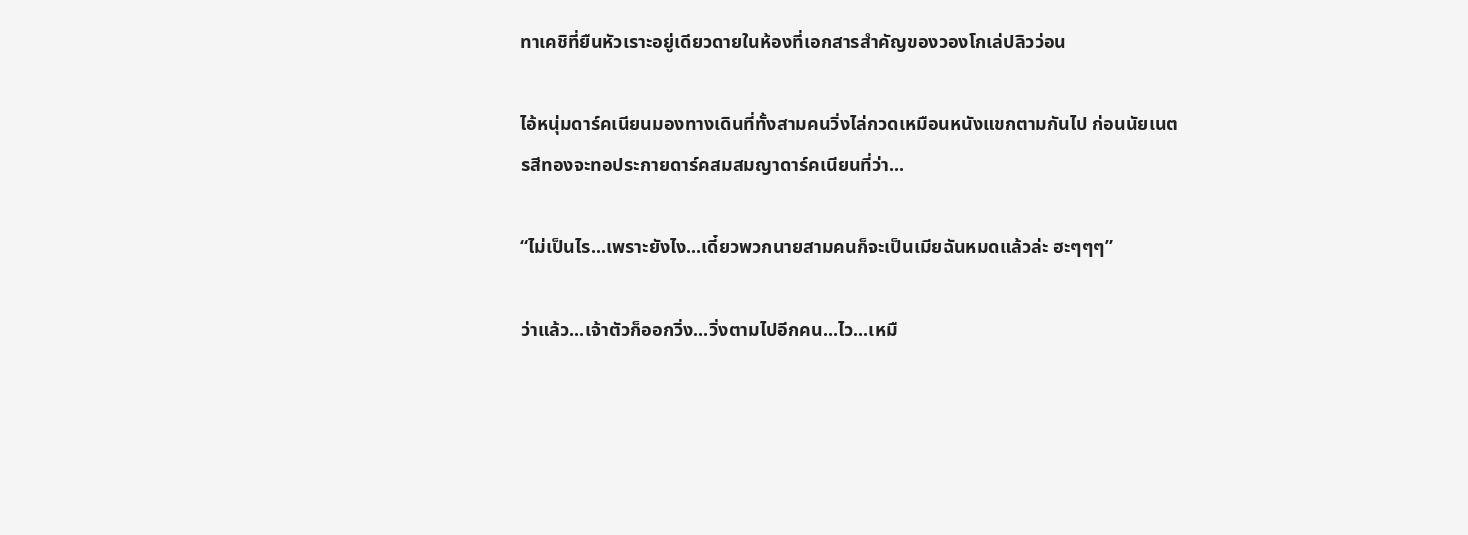ทาเคชิที่ยืนหัวเราะอยู่เดียวดายในห้องที่เอกสารสำคัญของวองโกเล่ปลิวว่อน

ไอ้หนุ่มดาร์คเนียนมองทางเดินที่ทั้งสามคนวิ่งไล่กวดเหมือนหนังแขกตามกันไป ก่อนนัยเนตรสีทองจะทอประกายดาร์คสมสมญาดาร์คเนียนที่ว่า...

“ไม่เป็นไร...เพราะยังไง...เดี๋ยวพวกนายสามคนก็จะเป็นเมียฉันหมดแล้วล่ะ ฮะๆๆๆ”

ว่าแล้ว...เจ้าตัวก็ออกวิ่ง...วิ่งตามไปอีกคน...ไว...เหมื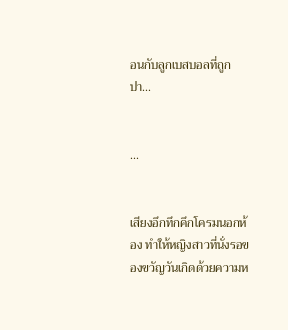อนกับลูกเบสบอลที่ถูกปา...


...


เสียงอึกทึกคึกโครมนอกห้อง ทำให้หญิงสาวที่นั่งรอของขวัญวันเกิดด้วยความห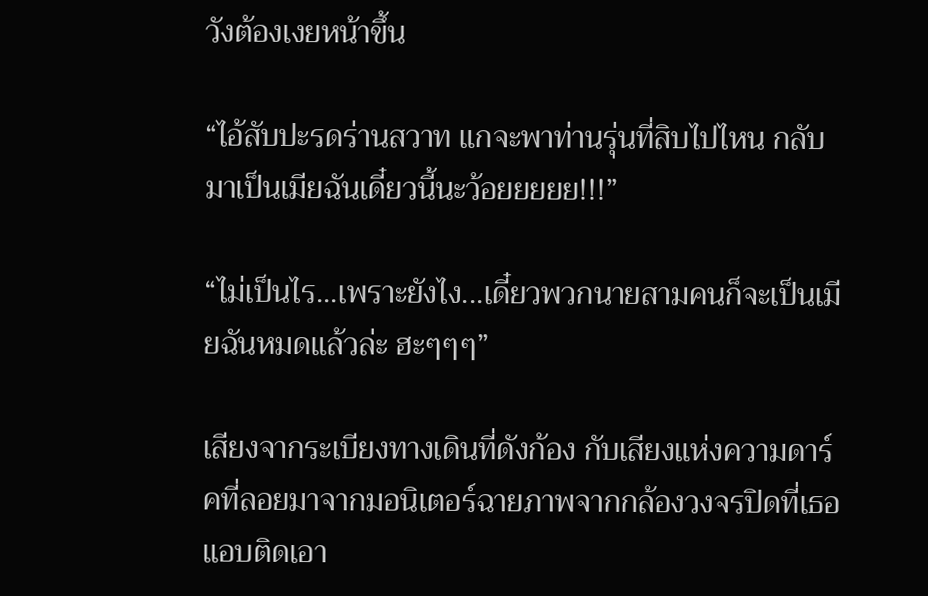วังต้องเงยหน้าขึ้น

“ไอ้สับปะรดร่านสวาท แกจะพาท่านรุ่นที่สิบไปไหน กลับมาเป็นเมียฉันเดี๋ยวนี้นะว้อยยยยย!!!”

“ไม่เป็นไร...เพราะยังไง...เดี๋ยวพวกนายสามคนก็จะเป็นเมียฉันหมดแล้วล่ะ ฮะๆๆๆ”

เสียงจากระเบียงทางเดินที่ดังก้อง กับเสียงแห่งความดาร์คที่ลอยมาจากมอนิเตอร์ฉายภาพจากกล้องวงจรปิดที่เธอแอบติดเอา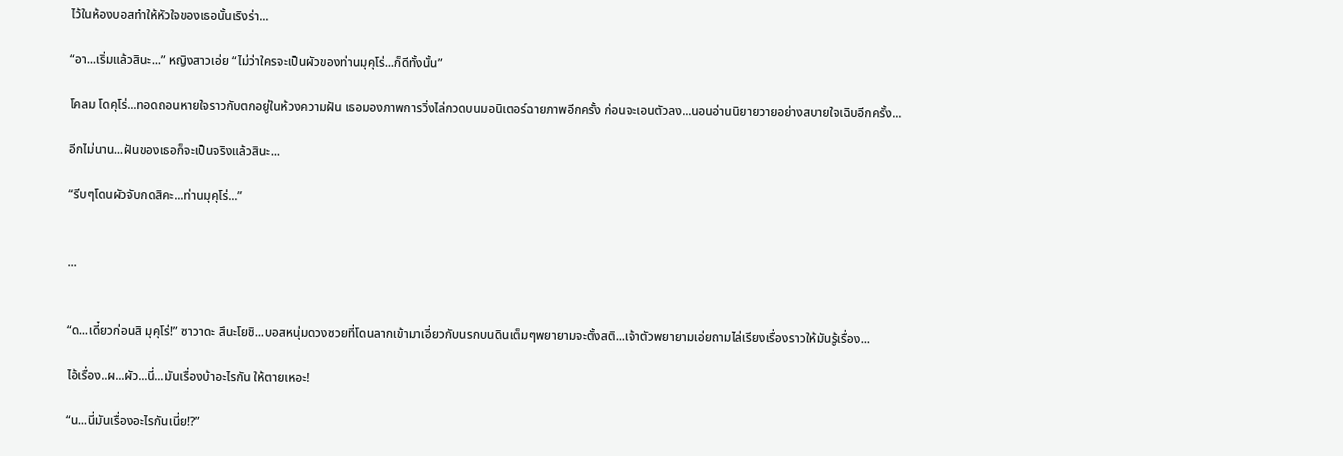ไว้ในห้องบอสทำให้หัวใจของเธอนั้นเริงร่า...

“อา...เริ่มแล้วสินะ...” หญิงสาวเอ่ย “ไม่ว่าใครจะเป็นผัวของท่านมุคุโร่...ก็ดีทั้งนั้น”

โคลม โดคุโร่...ทอดถอนหายใจราวกับตกอยู่ในห้วงความฝัน เธอมองภาพการวิ่งไล่กวดบนมอนิเตอร์ฉายภาพอีกครั้ง ก่อนจะเอนตัวลง...นอนอ่านนิยายวายอย่างสบายใจเฉิบอีกครั้ง...

อีกไม่นาน...ฝันของเธอก็จะเป็นจริงแล้วสินะ...

“รีบๆโดนผัวจับกดสิคะ...ท่านมุคุโร่...”


...


“ด...เดี๋ยวก่อนสิ มุคุโร่!” ซาวาดะ สึนะโยชิ...บอสหนุ่มดวงซวยที่โดนลากเข้ามาเอี่ยวกับนรกบนดินเต็มๆพยายามจะตั้งสติ...เจ้าตัวพยายามเอ่ยถามไล่เรียงเรื่องราวให้มันรู้เรื่อง...

ไอ้เรื่อง..ผ...ผัว...นี่...มันเรื่องบ้าอะไรกัน ให้ตายเหอะ!

“น...นี่มันเรื่องอะไรกันเนี่ย!?”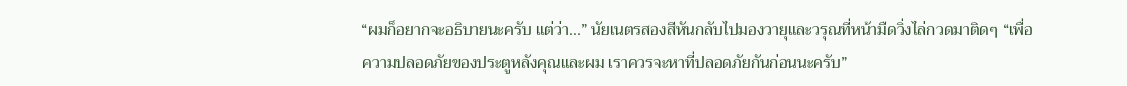“ผมก็อยากจะอธิบายนะครับ แต่ว่า...” นัยเนตรสองสีหันกลับไปมองวายุและวรุณที่หน้ามืดวิ่งไล่กวดมาติดๆ “เพื่อความปลอดภัยของประตูหลังคุณและผม เราควรจะหาที่ปลอดภัยกันก่อนนะครับ”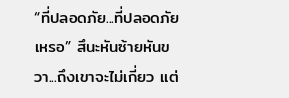“ที่ปลอดภัย...ที่ปลอดภัยเหรอ” สึนะหันซ้ายหันขวา...ถึงเขาจะไม่เกี่ยว แต่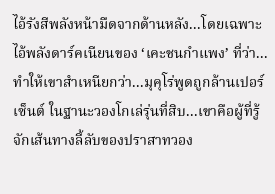ไอ้รังสีพลังหน้ามืดจากด้านหลัง...โดยเฉพาะไอ้พลังดาร์คเนียนของ ‘เคะชนกำแพง’ ที่ว่า...ทำให้เขาสำเหนียกว่า...มุคุโร่พูดถูกล้านเปอร์เซ็นต์ ในฐานะวองโกเล่รุ่นที่สิบ...เขาคือผู้ที่รู้จักเส้นทางลี้ลับของปราสาทวอง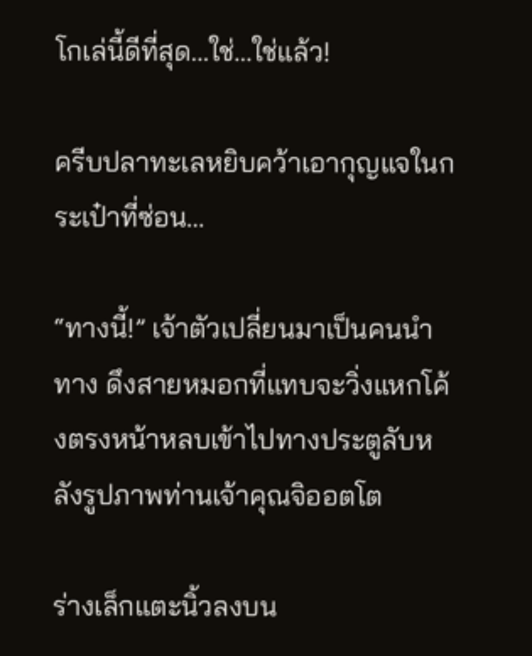โกเล่นี้ดีที่สุด...ใช่...ใช่แล้ว!

ครีบปลาทะเลหยิบคว้าเอากุญแจในกระเป๋าที่ซ่อน...

“ทางนี้!” เจ้าตัวเปลี่ยนมาเป็นคนนำทาง ดึงสายหมอกที่แทบจะวิ่งแหกโค้งตรงหน้าหลบเข้าไปทางประตูลับหลังรูปภาพท่านเจ้าคุณจิออตโต

ร่างเล็กแตะนิ้วลงบน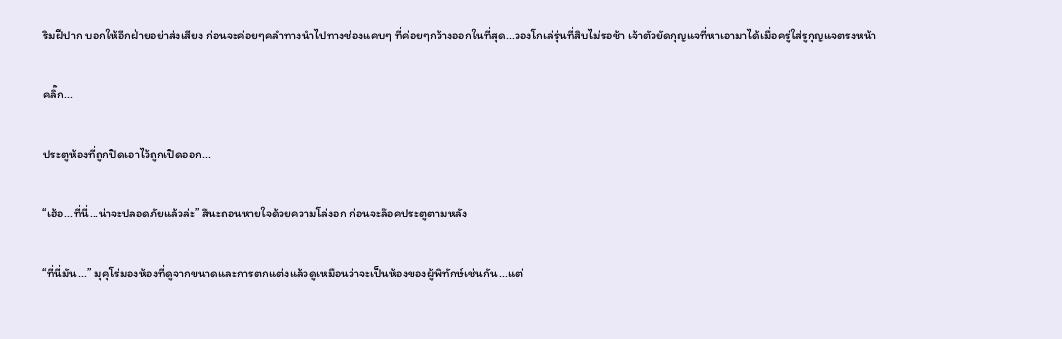ริมฝีปาก บอกให้อีกฝ่ายอย่าส่งเสียง ก่อนจะค่อยๆคลำทางนำไปทางช่องแคบๆ ที่ค่อยๆกว้างออกในที่สุด...วองโกเล่รุ่นที่สิบไม่รอช้า เจ้าตัวยัดกุญแจที่หาเอามาได้เมื่อครู่ใส่รูกุญแจตรงหน้า

คลิ๊ก...

ประตูห้องที่ถูกปิดเอาไว้ถูกเปิดออก...

“เฮ้อ...ที่นี่...น่าจะปลอดภัยแล้วล่ะ” สึนะถอนหายใจด้วยความโล่งอก ก่อนจะล๊อคประตูตามหลัง

“ที่นี่มัน...” มุคุโร่มองห้องที่ดูจากขนาดและการตกแต่งแล้วดูเหมือนว่าจะเป็นห้องของผู้พิทักษ์เช่นกัน...แต่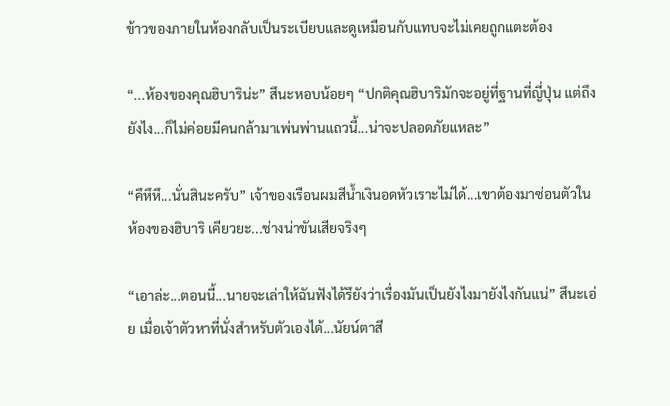ข้าวของภายในห้องกลับเป็นระเบียบและดูเหมือนกับแทบจะไม่เคยถูกแตะต้อง

“...ห้องของคุณฮิบาริน่ะ” สึนะหอบน้อยๆ “ปกติคุณฮิบาริมักจะอยู่ที่ฐานที่ญี่ปุ่น แต่ถึงยังไง...ก็ไม่ค่อยมีคนกล้ามาเพ่นพ่านแถวนี้...น่าจะปลอดภัยแหละ”

“คึหึหึ...นั่นสินะครับ” เจ้าของเรือนผมสีน้ำเงินอดหัวเราะไม่ได้...เขาต้องมาซ่อนตัวในห้องของฮิบาริ เคียวยะ...ช่างน่าขันเสียจริงๆ

“เอาล่ะ...ตอนนี้...นายจะเล่าให้ฉันฟังได้รึยังว่าเรื่องมันเป็นยังไงมายังไงกันแน่” สึนะเอ่ย เมื่อเจ้าตัวหาที่นั่งสำหรับตัวเองได้...นัยน์ตาสี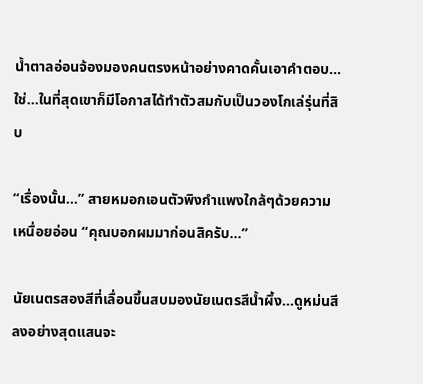น้ำตาลอ่อนจ้องมองคนตรงหน้าอย่างคาดคั้นเอาคำตอบ...ใช่...ในที่สุดเขาก็มีโอกาสได้ทำตัวสมกับเป็นวองโกเล่รุ่นที่สิบ

“เรื่องนั้น...” สายหมอกเอนตัวพิงกำแพงใกล้ๆด้วยความเหนื่อยอ่อน “คุณบอกผมมาก่อนสิครับ...”

นัยเนตรสองสีที่เลื่อนขึ้นสบมองนัยเนตรสีน้ำผึ้ง...ดูหม่นสีลงอย่างสุดแสนจะ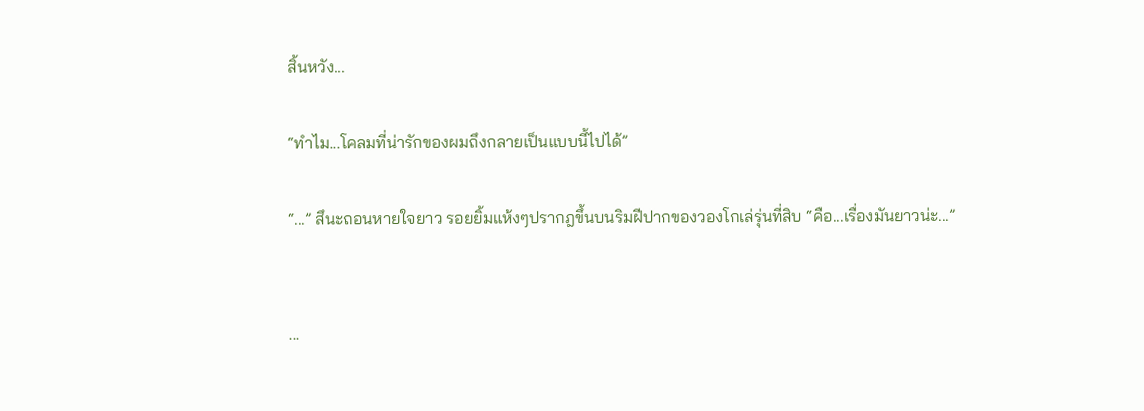สิ้นหวัง...

“ทำไม...โคลมที่น่ารักของผมถึงกลายเป็นแบบนี้ไปได้”

“...” สึนะถอนหายใจยาว รอยยิ้มแห้งๆปรากฎขึ้นบนริมฝีปากของวองโกเล่รุ่นที่สิบ “คือ...เรื่องมันยาวน่ะ...”


...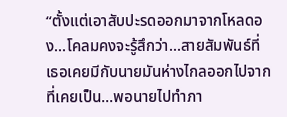“ตั้งแต่เอาสับปะรดออกมาจากโหลดอง...โคลมคงจะรู้สึกว่า...สายสัมพันธ์ที่เธอเคยมีกับนายมันห่างไกลออกไปจากที่เคยเป็น...พอนายไปทำภา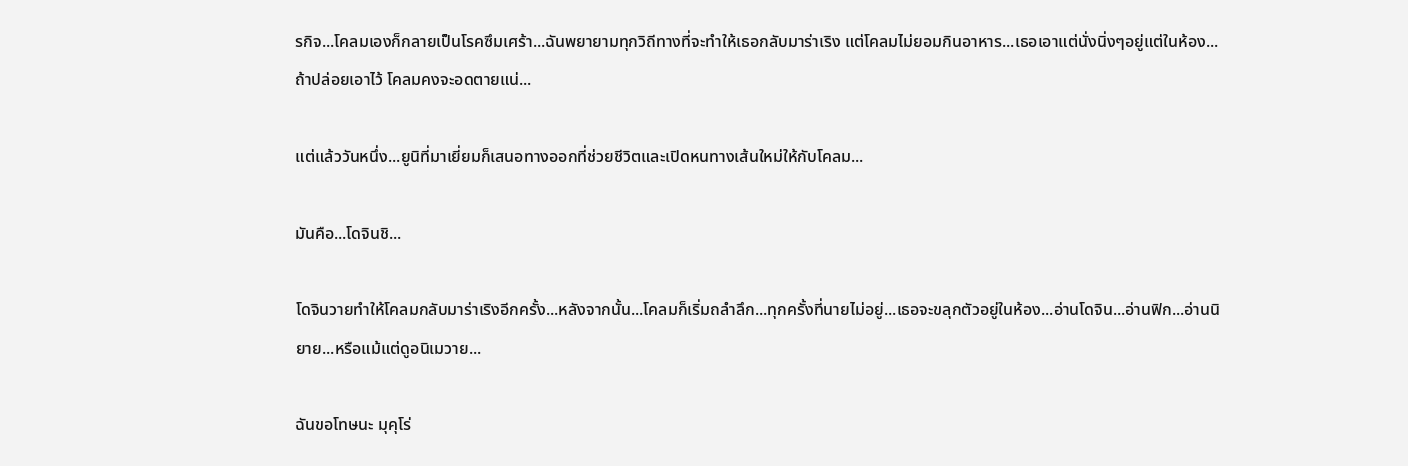รกิจ...โคลมเองก็กลายเป็นโรคซึมเศร้า...ฉันพยายามทุกวิถีทางที่จะทำให้เธอกลับมาร่าเริง แต่โคลมไม่ยอมกินอาหาร...เธอเอาแต่นั่งนิ่งๆอยู่แต่ในห้อง...ถ้าปล่อยเอาไว้ โคลมคงจะอดตายแน่...

แต่แล้ววันหนึ่ง...ยูนิที่มาเยี่ยมก็เสนอทางออกที่ช่วยชีวิตและเปิดหนทางเส้นใหม่ให้กับโคลม...

มันคือ...โดจินชิ...

โดจินวายทำให้โคลมกลับมาร่าเริงอีกครั้ง...หลังจากนั้น...โคลมก็เริ่มถลำลึก...ทุกครั้งที่นายไม่อยู่...เธอจะขลุกตัวอยู่ในห้อง...อ่านโดจิน...อ่านฟิก...อ่านนิยาย...หรือแม้แต่ดูอนิเมวาย...

ฉันขอโทษนะ มุคุโร่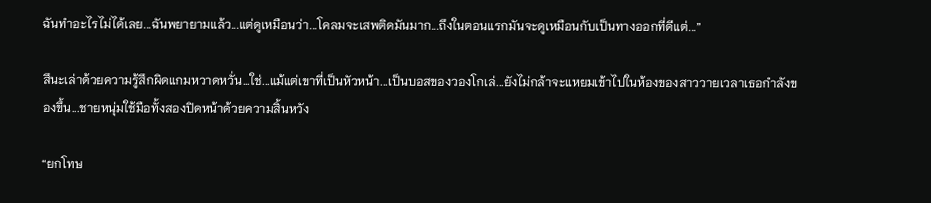ฉันทำอะไรไม่ได้เลย...ฉันพยายามแล้ว...แต่ดูเหมือนว่า...โคลมจะเสพติดมันมาก...ถึงในตอนแรกมันจะดูเหมือนกับเป็นทางออกที่ดีแต่...”

สึนะเล่าด้วยความรู้สึกผิดแกมหวาดหวั่น...ใช่...แม้แต่เขาที่เป็นหัวหน้า...เป็นบอสของวองโกเล่...ยังไม่กล้าจะแหยมเข้าไปในห้องของสาววายเวลาเธอกำลังของขึ้น...ชายหนุ่มใช้มือทั้งสองปิดหน้าด้วยความสิ้นหวัง

“ยกโทษ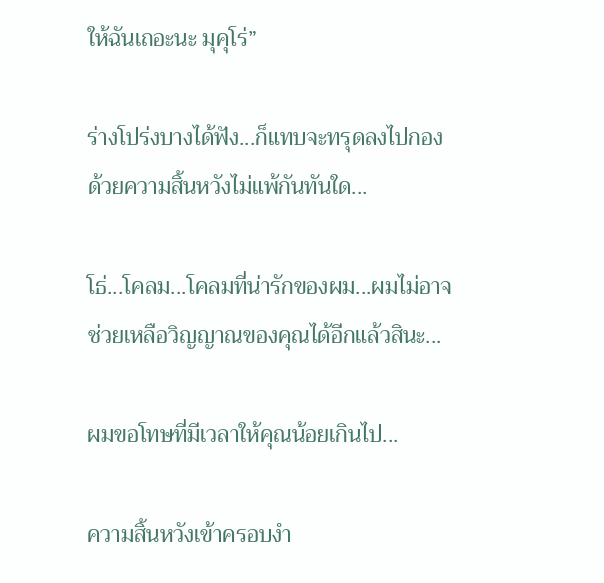ให้ฉันเถอะนะ มุคุโร่”

ร่างโปร่งบางได้ฟัง...ก็แทบจะทรุดลงไปกองด้วยความสิ้นหวังไม่แพ้กันทันใด...

โธ่...โคลม...โคลมที่น่ารักของผม...ผมไม่อาจช่วยเหลือวิญญาณของคุณได้อีกแล้วสินะ...

ผมขอโทษที่มีเวลาให้คุณน้อยเกินไป...

ความสิ้นหวังเข้าครอบงำ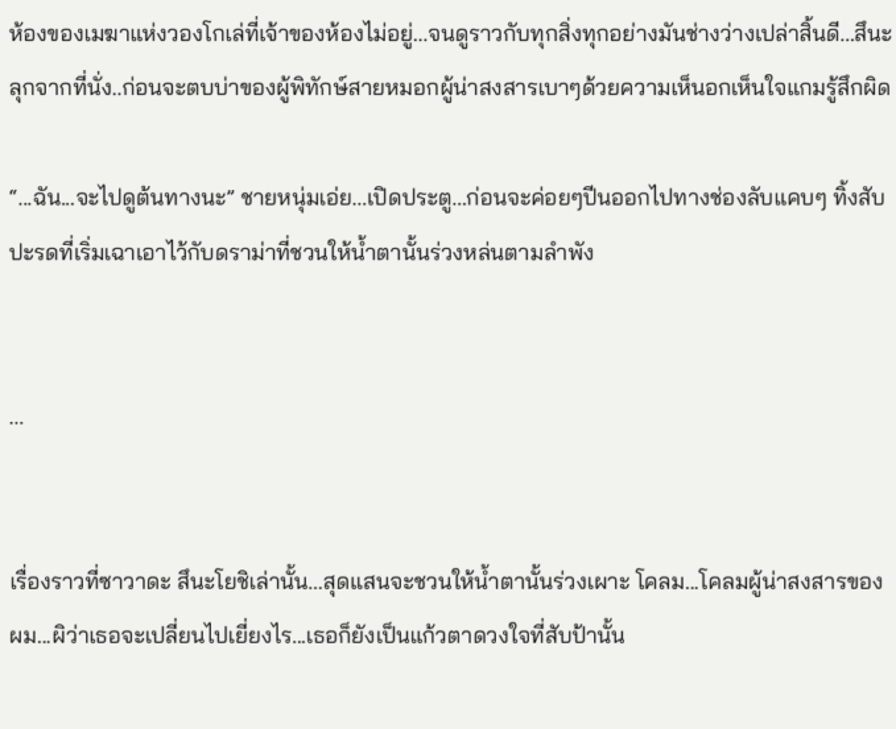ห้องของเมฆาแห่งวองโกเล่ที่เจ้าของห้องไม่อยู่...จนดูราวกับทุกสิ่งทุกอย่างมันช่างว่างเปล่าสิ้นดี...สึนะลุกจากที่นั่ง..ก่อนจะตบบ่าของผู้พิทักษ์สายหมอกผู้น่าสงสารเบาๆด้วยความเห็นอกเห็นใจแกมรู้สึกผิด

“...ฉัน...จะไปดูต้นทางนะ” ชายหนุ่มเอ่ย...เปิดประตู...ก่อนจะค่อยๆปีนออกไปทางช่องลับแคบๆ ทิ้งสับปะรดที่เริ่มเฉาเอาไว้กับดราม่าที่ชวนให้น้ำตานั้นร่วงหล่นตามลำพัง


...


เรื่องราวที่ซาวาดะ สึนะโยชิเล่านั้น...สุดแสนจะชวนให้น้ำตานั้นร่วงเผาะ โคลม...โคลมผู้น่าสงสารของผม...ผิว่าเธอจะเปลี่ยนไปเยี่ยงไร...เธอก็ยังเป็นแก้วตาดวงใจที่สับป้านั้น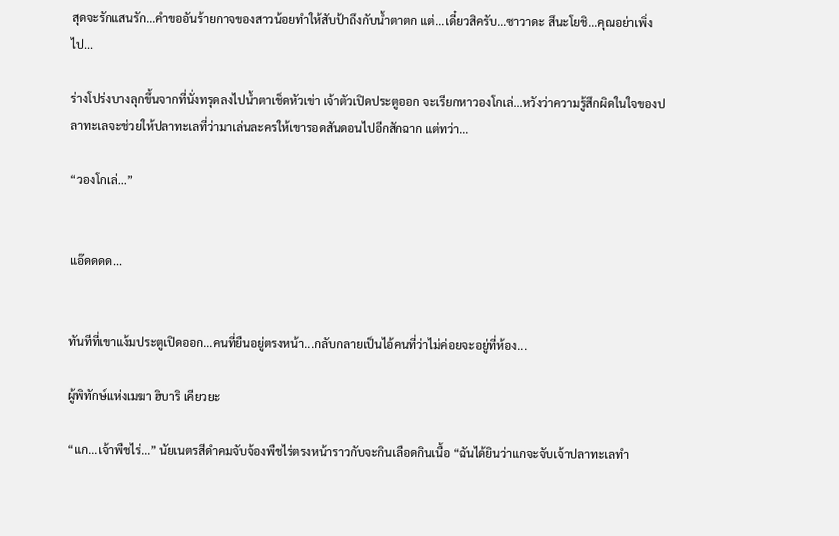สุดจะรักแสนรัก...คำขออันร้ายกาจของสาวน้อยทำให้สับป้าถึงกับน้ำตาตก แต่...เดี๋ยวสิครับ...ซาวาดะ สึนะโยชิ...คุณอย่าเพิ่งไป...

ร่างโปร่งบางลุกขึ้นจากที่นั่งทรุดลงไปน้ำตาเช็ดหัวเข่า เจ้าตัวเปิดประตูออก จะเรียกหาวองโกเล่...หวังว่าความรู้สึกผิดในใจของปลาทะเลจะช่วยให้ปลาทะเลที่ว่ามาเล่นละครให้เขารอดสันดอนไปอีกสักฉาก แต่ทว่า...

“วองโกเล่...”


แอ๊ดดดด...


ทันทีที่เขาแง้มประตูเปิดออก...คนที่ยืนอยู่ตรงหน้า...กลับกลายเป็นไอ้คนที่ว่าไม่ค่อยจะอยู่ที่ห้อง...

ผู้พิทักษ์แห่งเมฆา ฮิบาริ เคียวยะ

“แก...เจ้าพืชไร่...” นัยเนตรสีดำคมจับจ้องพืชไร่ตรงหน้าราวกับจะกินเลือดกินเนื้อ “ฉันได้ยินว่าแกจะจับเจ้าปลาทะเลทำ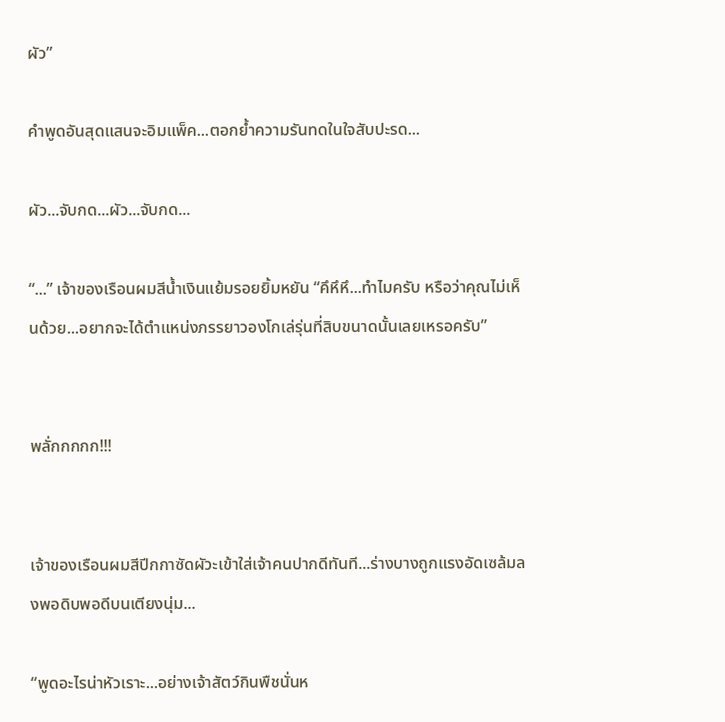ผัว”

คำพูดอันสุดแสนจะอิมแพ็ค...ตอกย้ำความรันทดในใจสับปะรด...

ผัว...จับกด...ผัว...จับกด...

“...” เจ้าของเรือนผมสีน้ำเงินแย้มรอยยิ้มหยัน “คึหึหึ...ทำไมครับ หรือว่าคุณไม่เห็นด้วย...อยากจะได้ตำแหน่งภรรยาวองโกเล่รุ่นที่สิบขนาดนั้นเลยเหรอครับ”


พลั่กกกกก!!!


เจ้าของเรือนผมสีปีกกาซัดผัวะเข้าใส่เจ้าคนปากดีทันที...ร่างบางถูกแรงอัดเซล้มลงพอดิบพอดีบนเตียงนุ่ม...

“พูดอะไรน่าหัวเราะ...อย่างเจ้าสัตว์กินพืชนั่นห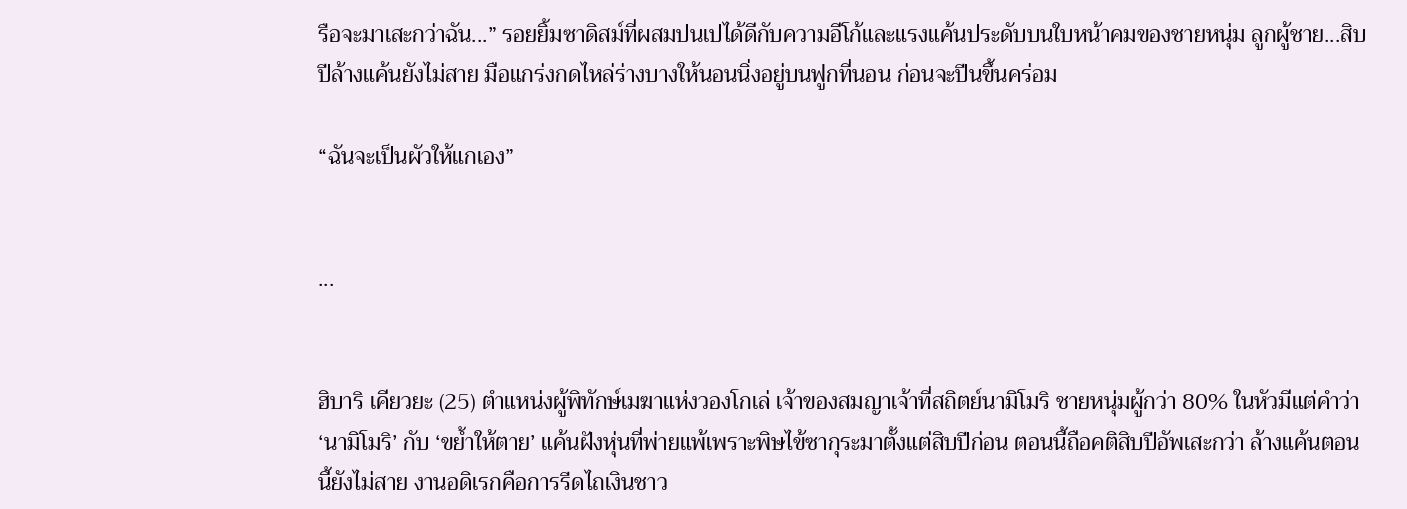รือจะมาเสะกว่าฉัน...” รอยยิ้มซาดิสม์ที่ผสมปนเปได้ดีกับความอีโก้และแรงแค้นประดับบนใบหน้าคมของชายหนุ่ม ลูกผู้ชาย...สิบปีล้างแค้นยังไม่สาย มือแกร่งกดไหล่ร่างบางให้นอนนิ่งอยู่บนฟูกที่นอน ก่อนจะปีนขึ้นคร่อม

“ฉันจะเป็นผัวให้แกเอง”


...


ฮิบาริ เคียวยะ (25) ตำแหน่งผู้พิทักษ์เมฆาแห่งวองโกเล่ เจ้าของสมญาเจ้าที่สถิตย์นามิโมริ ชายหนุ่มผู้กว่า 80% ในหัวมีแต่คำว่า ‘นามิโมริ’ กับ ‘ขย้ำให้ตาย’ แค้นฝังหุ่นที่พ่ายแพ้เพราะพิษไข้ซากุระมาตั้งแต่สิบปีก่อน ตอนนี้ถือคติสิบปีอัพเสะกว่า ล้างแค้นตอนนี้ยังไม่สาย งานอดิเรกคือการรีดไถเงินชาว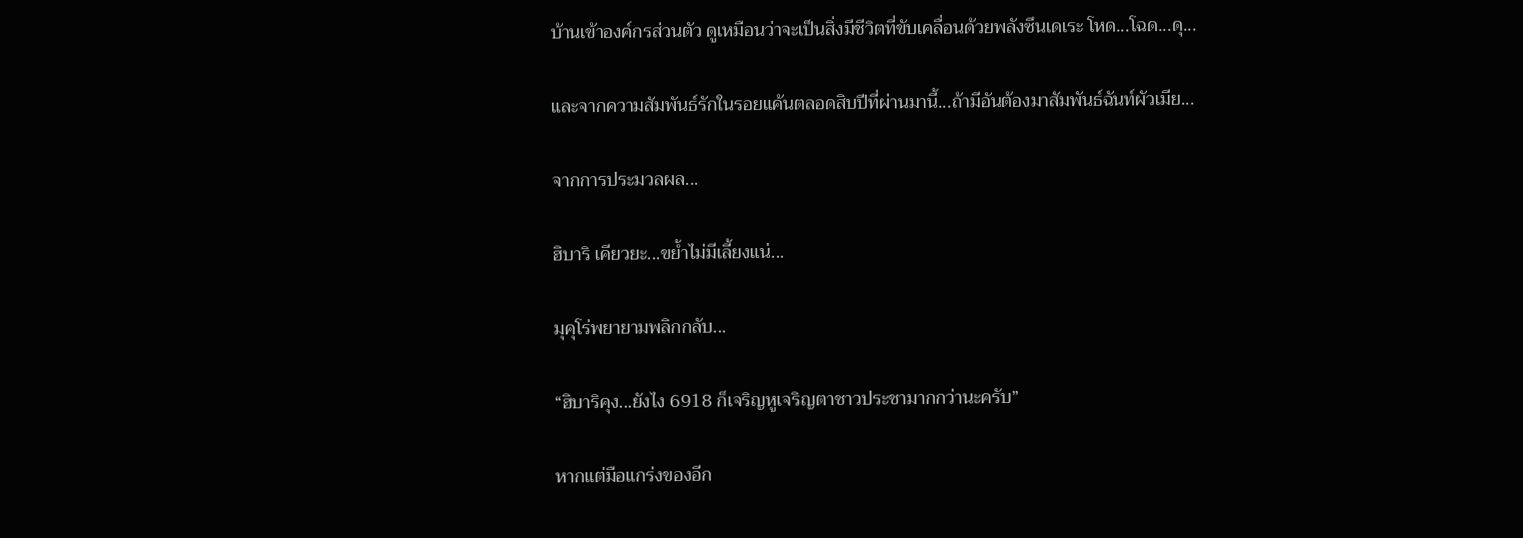บ้านเข้าองค์กรส่วนตัว ดูเหมือนว่าจะเป็นสิ่งมีชีวิตที่ขับเคลื่อนด้วยพลังซึนเดเระ โหด...โฉด...ดุ...

และจากความสัมพันธ์รักในรอยแค้นตลอดสิบปีที่ผ่านมานี้...ถ้ามีอันต้องมาสัมพันธ์ฉันท์ผัวเมีย...

จากการประมวลผล...

ฮิบาริ เคียวยะ...ขย้ำไม่มีเลี้ยงแน่...

มุคุโร่พยายามพลิกกลับ...

“ฮิบาริคุง...ยังไง 6918 ก็เจริญหูเจริญตาชาวประชามากกว่านะครับ”

หากแต่มือแกร่งของอีก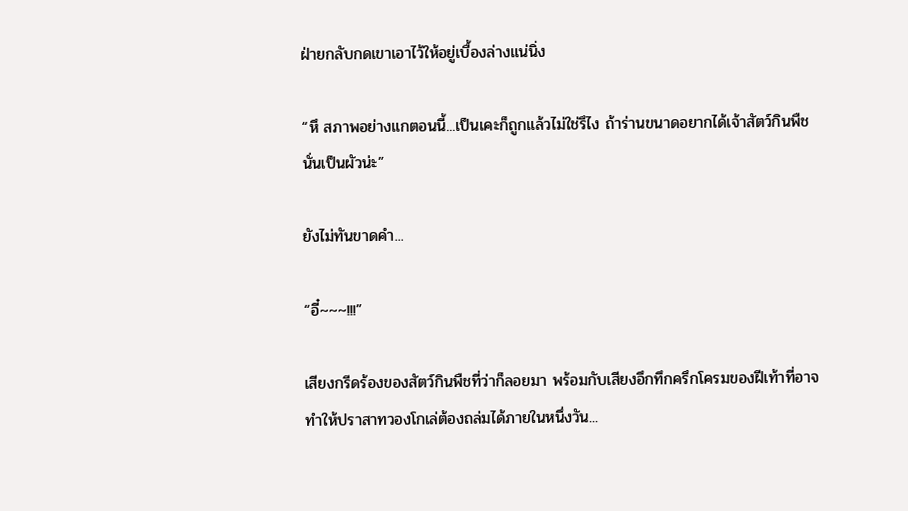ฝ่ายกลับกดเขาเอาไว้ให้อยู่เบื้องล่างแน่นิ่ง

“หึ สภาพอย่างแกตอนนี้...เป็นเคะก็ถูกแล้วไม่ใช่รึไง ถ้าร่านขนาดอยากได้เจ้าสัตว์กินพืชนั่นเป็นผัวน่ะ”

ยังไม่ทันขาดคำ...

“อี๋~~~!!!”

เสียงกรีดร้องของสัตว์กินพืชที่ว่าก็ลอยมา พร้อมกับเสียงอึกทึกครึกโครมของฝีเท้าที่อาจทำให้ปราสาทวองโกเล่ต้องถล่มได้ภายในหนึ่งวัน...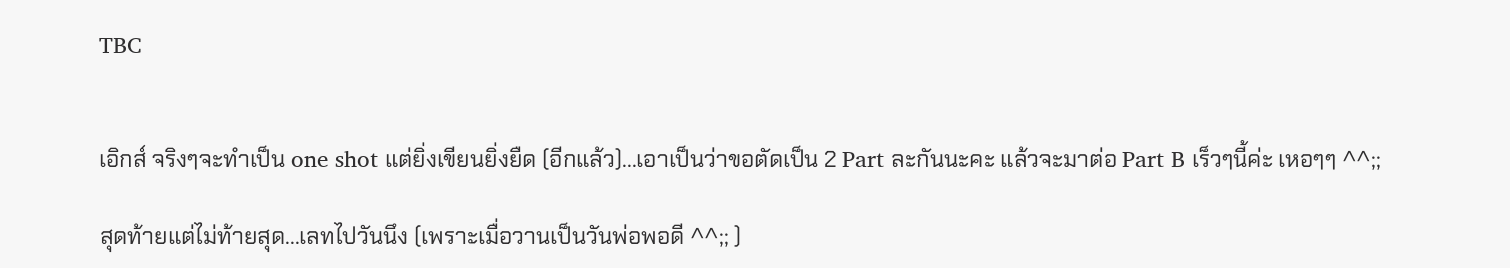TBC


เอิกส์ จริงๆจะทำเป็น one shot แต่ยิ่งเขียนยิ่งยืด (อีกแล้ว)...เอาเป็นว่าขอตัดเป็น 2 Part ละกันนะคะ แล้วจะมาต่อ Part B เร็วๆนี้ค่ะ เหอๆๆ ^^;;

สุดท้ายแต่ไม่ท้ายสุด...เลทไปวันนึง (เพราะเมื่อวานเป็นวันพ่อพอดี ^^;; )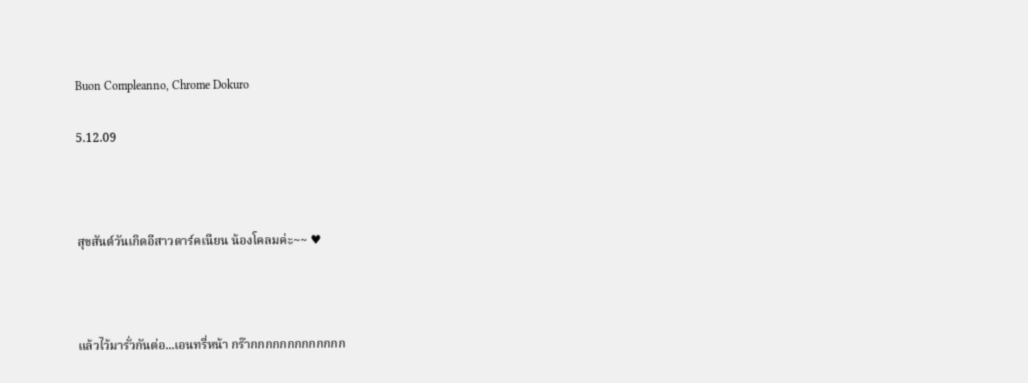Buon Compleanno, Chrome Dokuro

5.12.09



สุขสันต์วันเกิดอีสาวดาร์คเนียน น้องโคลมค่ะ~~ ♥



แล้วไว้มารั่วกันต่อ...เอนทรี่หน้า กร๊ากกกกกกกกกกกกก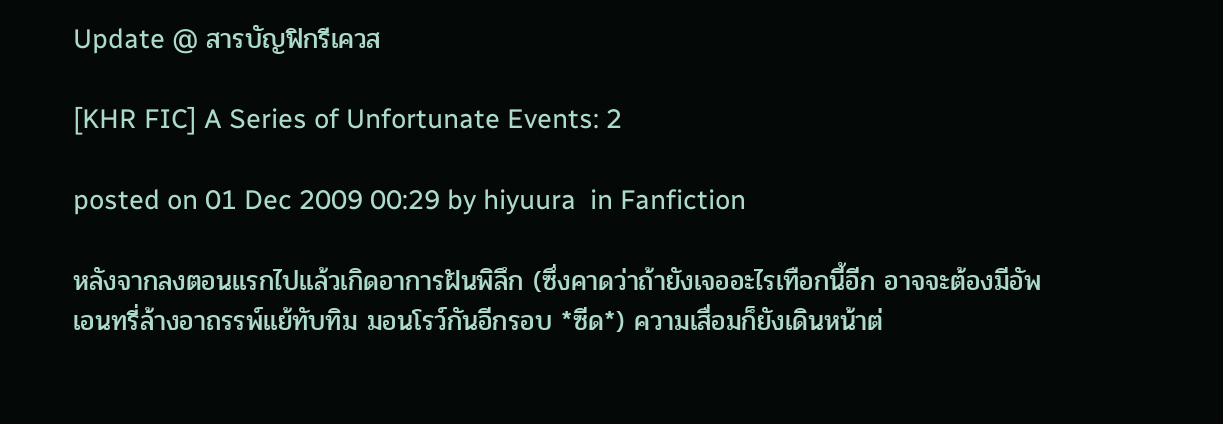Update @ สารบัญฟิกรีเควส

[KHR FIC] A Series of Unfortunate Events: 2

posted on 01 Dec 2009 00:29 by hiyuura  in Fanfiction

หลังจากลงตอนแรกไปแล้วเกิดอาการฝันพิลึก (ซึ่งคาดว่าถ้ายังเจออะไรเทือกนี้อีก อาจจะต้องมีอัพเอนทรี่ล้างอาถรรพ์แย้ทับทิม มอนโรว์กันอีกรอบ *ซีด*) ความเสื่อมก็ยังเดินหน้าต่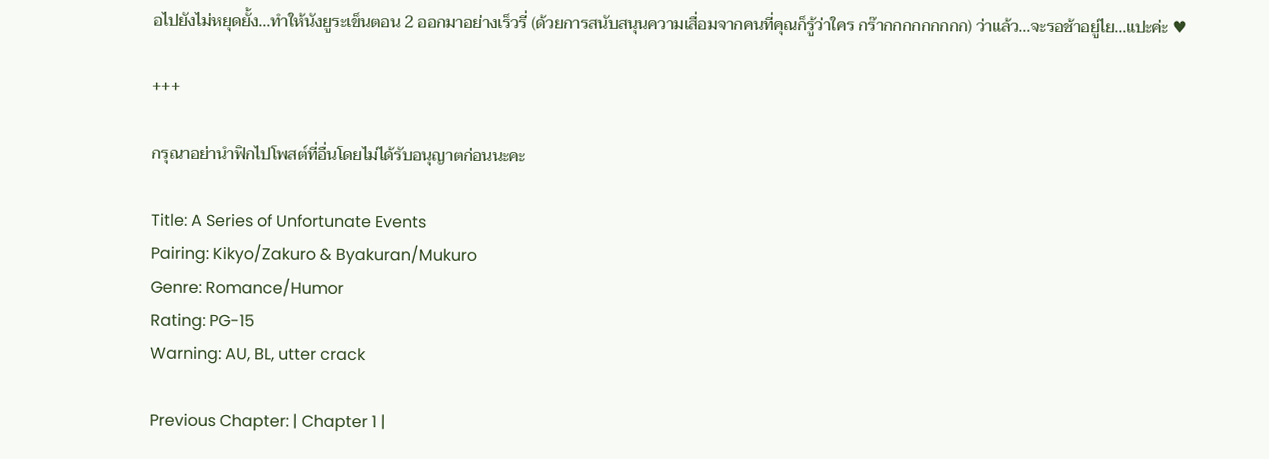อไปยังไม่หยุดยั้ง...ทำให้นังยูระเข็นตอน 2 ออกมาอย่างเร็วรี่ (ด้วยการสนับสนุนความเสื่อมจากคนที่คุณก็รู้ว่าใคร กร๊ากกกกกกกกก) ว่าแล้ว...จะรอช้าอยู่ไย...แปะค่ะ ♥

+++

กรุณาอย่านำฟิกไปโพสต์ที่อื่นโดยไม่ได้รับอนุญาตก่อนนะคะ

Title: A Series of Unfortunate Events
Pairing: Kikyo/Zakuro & Byakuran/Mukuro
Genre: Romance/Humor
Rating: PG-15
Warning: AU, BL, utter crack

Previous Chapter: | Chapter 1 |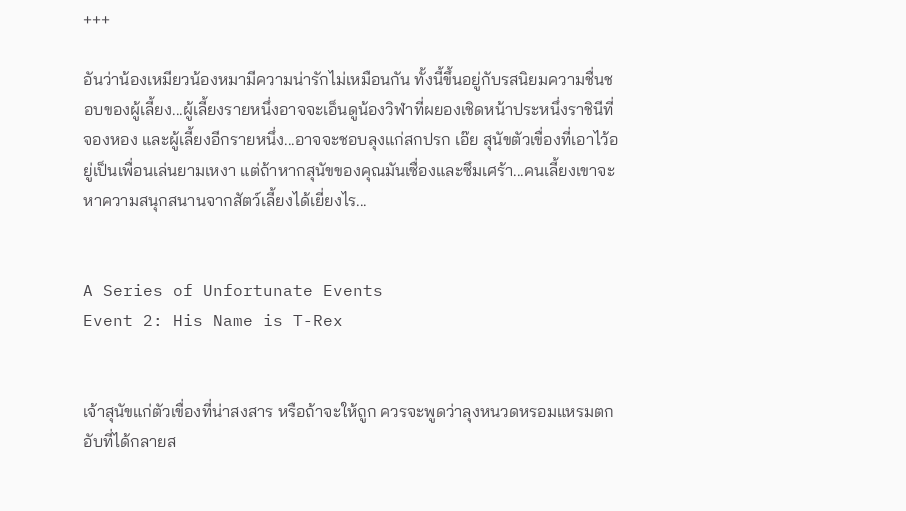+++

อันว่าน้องเหมียวน้องหมามีความน่ารักไม่เหมือนกัน ทั้งนี้ขึ้นอยู่กับรสนิยมความชื่นชอบของผู้เลี้ยง...ผู้เลี้ยงรายหนึ่งอาจจะเอ็นดูน้องวิฬาที่ผยองเชิดหน้าประหนึ่งราชินีที่จองหอง และผู้เลี้ยงอีกรายหนึ่ง...อาจจะชอบลุงแก่สกปรก เอ๊ย สุนัขตัวเขื่องที่เอาไว้อยู่เป็นเพื่อนเล่นยามเหงา แต่ถ้าหากสุนัขของคุณมันเซื่องและซึมเศร้า...คนเลี้ยงเขาจะหาความสนุกสนานจากสัตว์เลี้ยงได้เยี่ยงไร...


A Series of Unfortunate Events
Event 2: His Name is T-Rex


เจ้าสุนัขแก่ตัวเขื่องที่น่าสงสาร หรือถ้าจะให้ถูก ควรจะพูดว่าลุงหนวดหรอมแหรมตกอับที่ได้กลายส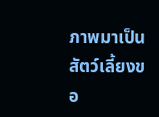ภาพมาเป็นสัตว์เลี้ยงขอ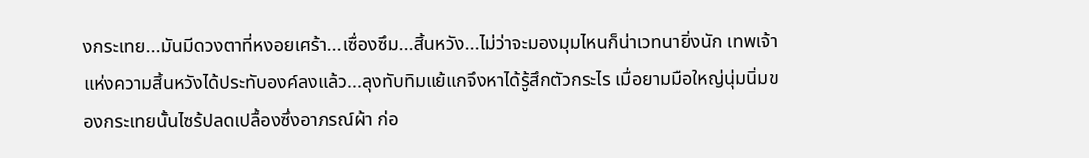งกระเทย...มันมีดวงตาที่หงอยเศร้า...เซื่องซึม...สิ้นหวัง...ไม่ว่าจะมองมุมไหนก็น่าเวทนายิ่งนัก เทพเจ้าแห่งความสิ้นหวังได้ประทับองค์ลงแล้ว...ลุงทับทิมแย้แกจึงหาได้รู้สึกตัวกระไร เมื่อยามมือใหญ่นุ่มนิ่มของกระเทยนั้นไซร้ปลดเปลื้องซึ่งอาภรณ์ผ้า ก่อ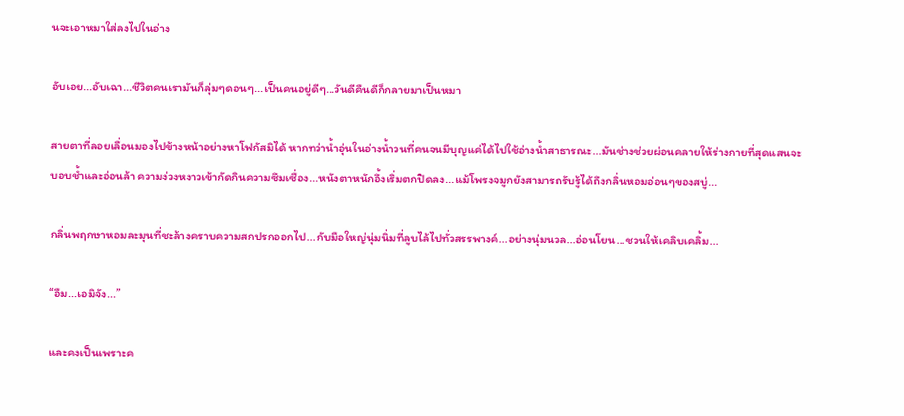นจะเอาหมาใส่ลงไปในอ่าง

อับเอย...อับเฉา...ชีวิตคนเรามันก็ลุ่มๆดอนๆ...เป็นคนอยู่ดีๆ...วันดีคืนดีก็กลายมาเป็นหมา

สายตาที่ลอยเลื่อนมองไปข้างหน้าอย่างหาโฟกัสมิได้ หากทว่าน้ำอุ่นในอ่างน้ำวนที่คนจนมีบุญแค่ได้ไปใช้อ่างน้ำสาธารณะ...มันช่างช่วยผ่อนคลายให้ร่างกายที่สุดแสนจะบอบช้ำและอ่อนล้า ความง่วงหงาวเข้ากัดกินความซึมเซื่อง...หนังตาหนักอึ้งเริ่มตกปิดลง...แม้โพรงจมูกยังสามารถรับรู้ได้ถึงกลิ่นหอมอ่อนๆของสบู่...

กลิ่นพฤกษาหอมละมุนที่ชะล้างคราบความสกปรกออกไป...กับมือใหญ่นุ่มนิ่มที่ลูบไล้ไปทั่วสรรพางค์...อย่างนุ่มนวล...อ่อนโยน...ชวนให้เคลิบเคลิ้ม...

“อืม...เอมิจัง...”

และคงเป็นเพราะค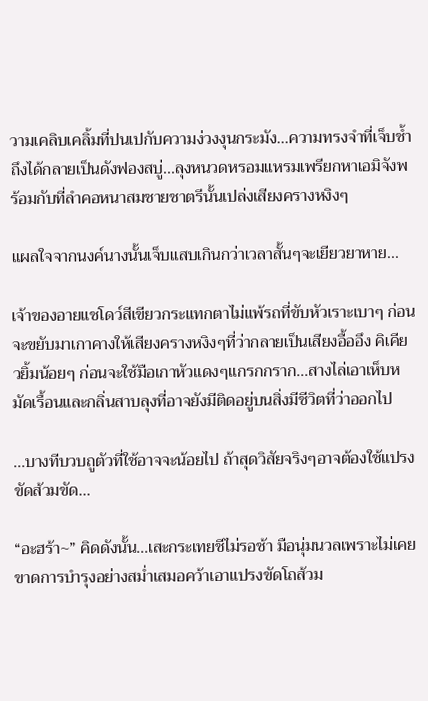วามเคลิบเคลิ้มที่ปนเปกับความง่วงงุนกระมัง...ความทรงจำที่เจ็บช้ำถึงได้กลายเป็นดังฟองสบู่...ลุงหนวดหรอมแหรมเพรียกหาเอมิจังพร้อมกับที่ลำคอหนาสมชายชาตรีนั้นเปล่งเสียงครางหงิงๆ

แผลใจจากนงค์นางนั้นเจ็บแสบเกินกว่าเวลาสั้นๆจะเยียวยาหาย...

เจ้าของอายแชโดว์สีเขียวกระแทกตาไม่แพ้รถที่ขับหัวเราะเบาๆ ก่อนจะขยับมาเกาคางให้เสียงครางหงิงๆที่ว่ากลายเป็นเสียงอื้ออึง คิเคียวยิ้มน้อยๆ ก่อนจะใช้มือเกาหัวแดงๆแกรกกราก...สางไล่เอาเห็บหมัดเรื้อนและกลิ่นสาบลุงที่อาจยังมีติดอยู่บนสิ่งมีชีวิตที่ว่าออกไป

...บางทีบวบถูตัวที่ใช้อาจจะน้อยไป ถ้าสุดวิสัยจริงๆอาจต้องใช้แปรงขัดส้วมขัด...

“อะฮร้า~” คิดดังนั้น...เสะกระเทยชีไม่รอช้า มือนุ่มนวลเพราะไม่เคยขาดการบำรุงอย่างสม่ำเสมอคว้าเอาแปรงขัดโถส้วม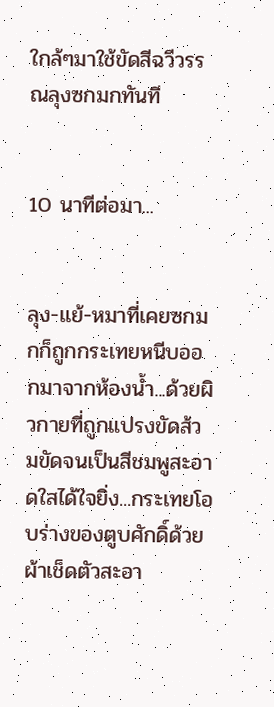ใกล้ๆมาใช้ขัดสีฉวีวรรณลุงซกมกทันที


10 นาทีต่อมา...


ลุง-แย้-หมาที่เคยซกมกก็ถูกกระเทยหนีบออกมาจากห้องน้ำ...ด้วยผิวกายที่ถูกแปรงขัดส้วมขัดจนเป็นสีชมพูสะอาดใสได้ใจยิ่ง...กระเทยโอบร่างของตูบศักดิ์ด้วยผ้าเช็ดตัวสะอา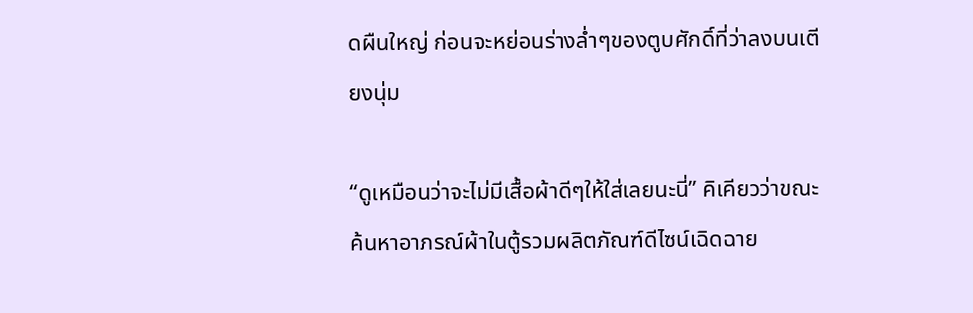ดผืนใหญ่ ก่อนจะหย่อนร่างล่ำๆของตูบศักดิ์ที่ว่าลงบนเตียงนุ่ม

“ดูเหมือนว่าจะไม่มีเสื้อผ้าดีๆให้ใส่เลยนะนี่” คิเคียวว่าขณะค้นหาอาภรณ์ผ้าในตู้รวมผลิตภัณฑ์ดีไซน์เฉิดฉาย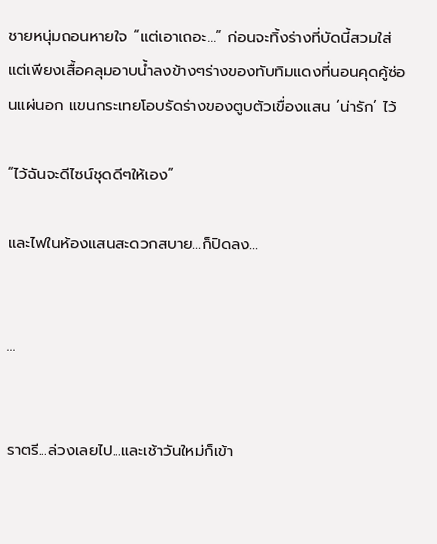ชายหนุ่มถอนหายใจ “แต่เอาเถอะ...” ก่อนจะทิ้งร่างที่บัดนี้สวมใส่แต่เพียงเสื้อคลุมอาบน้ำลงข้างๆร่างของทับทิมแดงที่นอนคุดคู้ซ่อนแผ่นอก แขนกระเทยโอบรัดร่างของตูบตัวเขื่องแสน ‘น่ารัก’ ไว้

“ไว้ฉันจะดีไซน์ชุดดีๆให้เอง”

และไฟในห้องแสนสะดวกสบาย...ก็ปิดลง...


...


ราตรี...ล่วงเลยไป...และเช้าวันใหม่ก็เข้า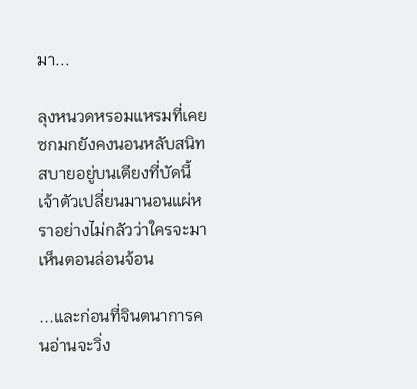มา...

ลุงหนวดหรอมแหรมที่เคยซกมกยังคงนอนหลับสนิทสบายอยู่บนเตียงที่บัดนี้เจ้าตัวเปลี่ยนมานอนแผ่หราอย่างไม่กลัวว่าใครจะมาเห็นตอนล่อนจ้อน

...และก่อนที่จินตนาการคนอ่านจะวิ่ง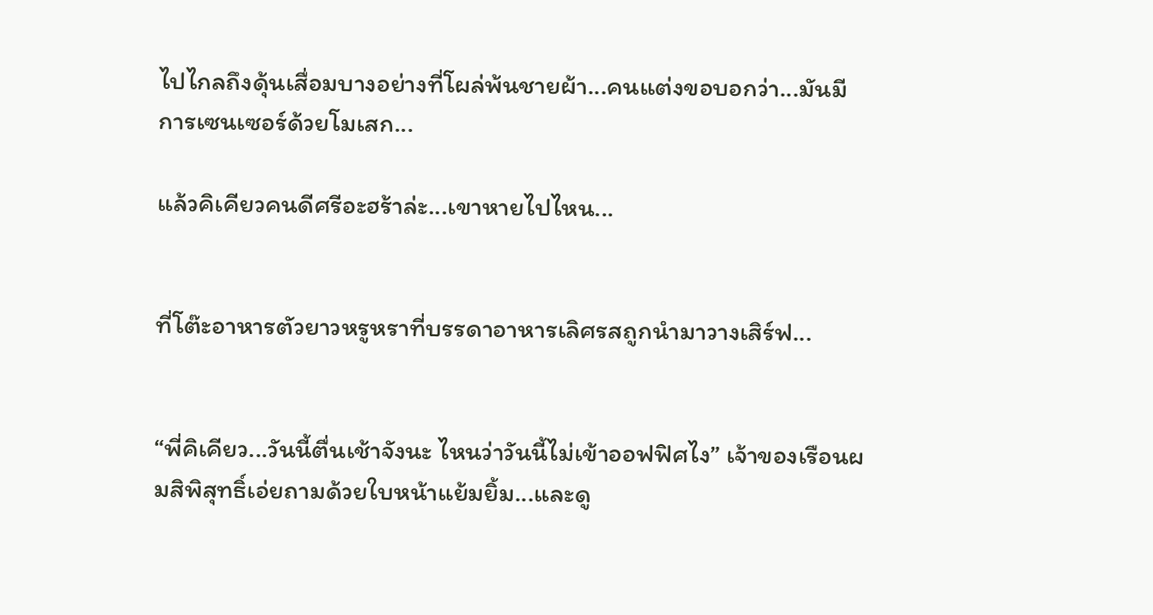ไปไกลถึงดุ้นเสื่อมบางอย่างที่โผล่พ้นชายผ้า...คนแต่งขอบอกว่า...มันมีการเซนเซอร์ด้วยโมเสก...

แล้วคิเคียวคนดีศรีอะฮร้าล่ะ...เขาหายไปไหน...


ที่โต๊ะอาหารตัวยาวหรูหราที่บรรดาอาหารเลิศรสถูกนำมาวางเสิร์ฟ...


“พี่คิเคียว...วันนี้ตื่นเช้าจังนะ ไหนว่าวันนี้ไม่เข้าออฟฟิศไง” เจ้าของเรือนผมสิพิสุทธิ์เอ่ยถามด้วยใบหน้าแย้มยิ้ม...และดู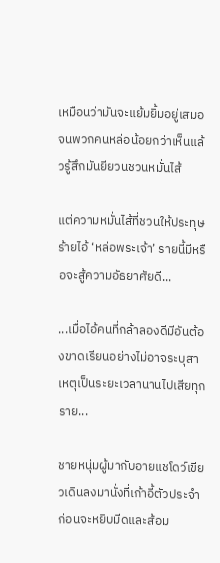เหมือนว่ามันจะแย้มยิ้มอยู่เสมอจนพวกคนหล่อน้อยกว่าเห็นแล้วรู้สึกมันยียวนชวนหมั่นไส้

แต่ความหมั่นไส้ที่ชวนให้ประทุษร้ายไอ้ ‘หล่อพระเจ้า’ รายนี้มีหรือจะสู้ความอัธยาศัยดี...

...เมื่อไอ้คนที่กล้าลองดีมีอันต้องขาดเรียนอย่างไม่อาจระบุสาเหตุเป็นระยะเวลานานไปเสียทุกราย...

ชายหนุ่มผู้มากับอายแชโดว์เขียวเดินลงมานั่งที่เก้าอี้ตัวประจำ ก่อนจะหยิบมีดและส้อม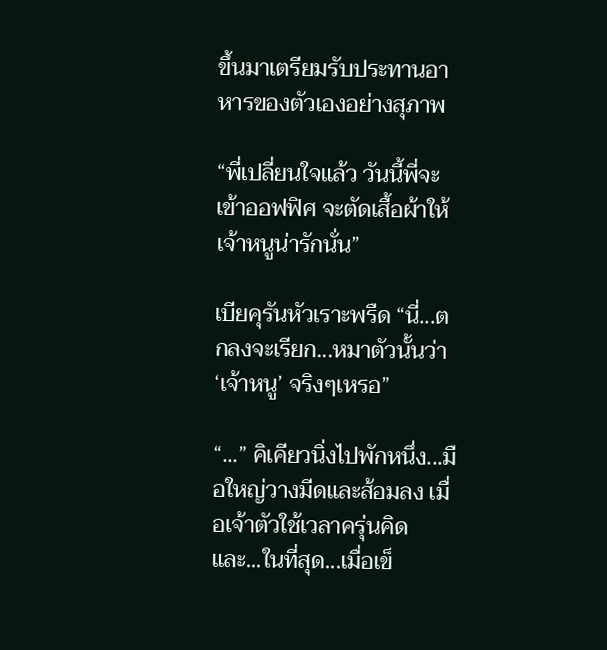ขึ้นมาเตรียมรับประทานอาหารของตัวเองอย่างสุภาพ

“พี่เปลี่ยนใจแล้ว วันนี้พี่จะเข้าออฟฟิศ จะตัดเสื้อผ้าให้เจ้าหนูน่ารักนั่น”

เบียคุรันหัวเราะพรืด “นี่...ตกลงจะเรียก...หมาตัวนั้นว่า ‘เจ้าหนู’ จริงๆเหรอ”

“...” คิเคียวนิ่งไปพักหนึ่ง...มือใหญ่วางมีดและส้อมลง เมื่อเจ้าตัวใช้เวลาครุ่นคิด และ...ในที่สุด...เมื่อเข็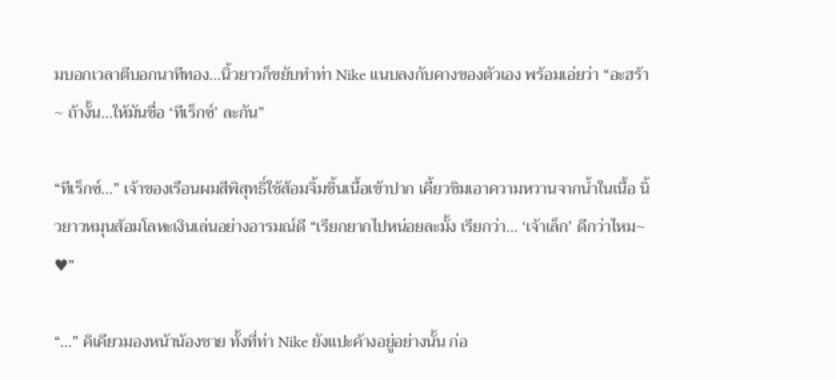มบอกเวลาตีบอกนาทีทอง...นิ้วยาวก็ขยับทำท่า Nike แนบลงกับคางของตัวเอง พร้อมเอ่ยว่า “อะฮร้า~ ถ้างั้น...ให้มันชื่อ ‘ทีเร็กซ์’ ละกัน”

“ทีเร็กซ์...” เจ้าของเรือนผมสีพิสุทธิ์ใช้ส้อมจิ้มชิ้นเนื้อเข้าปาก เคี้ยวชิมเอาความหวานจากน้ำในเนื้อ นิ้วยาวหมุนส้อมโลหะเงินเล่นอย่างอารมณ์ดี “เรียกยากไปหน่อยละมั้ง เรียกว่า... ‘เจ้าเล็ก’ ดีกว่าไหม~ ♥”

“...” คิเคียวมองหน้าน้องชาย ทั้งที่ท่า Nike ยังแปะค้างอยู่อย่างนั้น ก่อ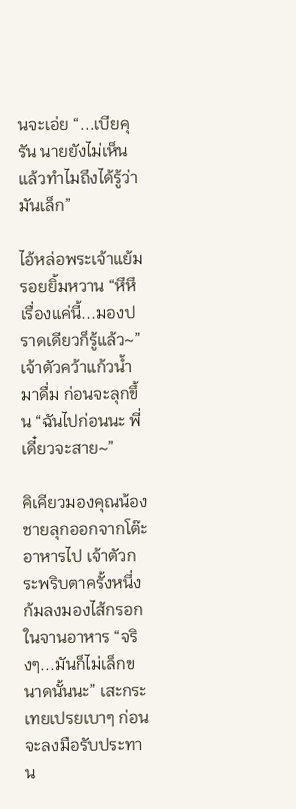นจะเอ่ย “...เบียคุรัน นายยังไม่เห็นแล้วทำไมถึงได้รู้ว่ามันเล็ก”

ไอ้หล่อพระเจ้าแย้มรอยยิ้มหวาน “หึหึ เรื่องแค่นี้...มองปราดเดียวก็รู้แล้ว~” เจ้าตัวคว้าแก้วน้ำมาดื่ม ก่อนจะลุกขึ้น “ฉันไปก่อนนะ พี่ เดี๋ยวจะสาย~”

คิเคียวมองคุณน้องชายลุกออกจากโต๊ะอาหารไป เจ้าตัวกระพริบตาครั้งหนึ่ง ก้มลงมองไส้กรอกในจานอาหาร “จริงๆ...มันก็ไม่เล็กขนาดนั้นนะ” เสะกระเทยเปรยเบาๆ ก่อนจะลงมือรับประทาน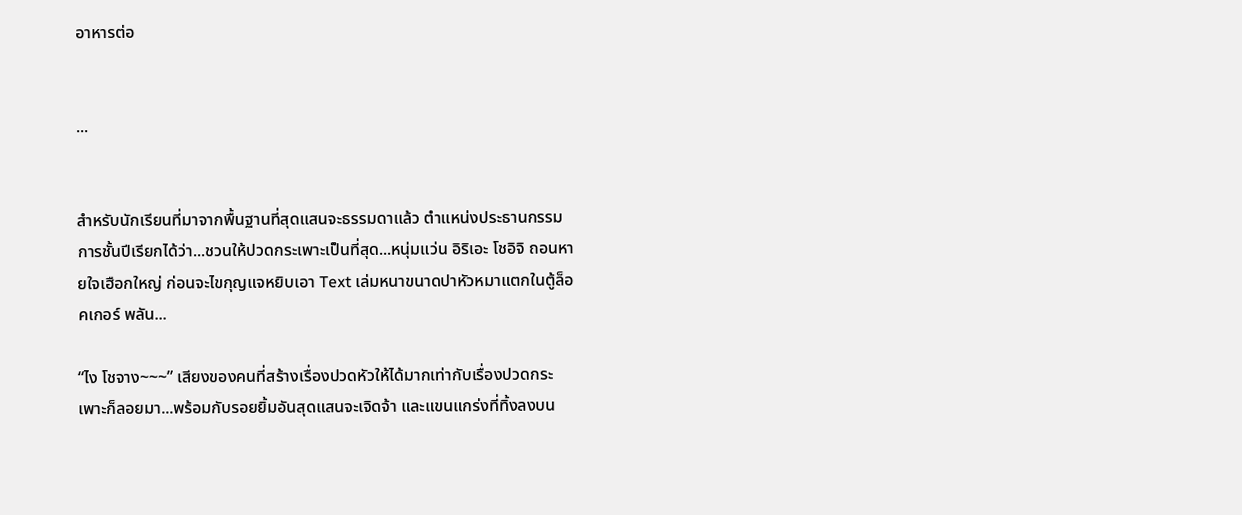อาหารต่อ


...


สำหรับนักเรียนที่มาจากพื้นฐานที่สุดแสนจะธรรมดาแล้ว ตำแหน่งประธานกรรมการชั้นปีเรียกได้ว่า...ชวนให้ปวดกระเพาะเป็นที่สุด...หนุ่มแว่น อิริเอะ โชอิจิ ถอนหายใจเฮือกใหญ่ ก่อนจะไขกุญแจหยิบเอา Text เล่มหนาขนาดปาหัวหมาแตกในตู้ล็อคเกอร์ พลัน...

“ไง โชจาง~~~” เสียงของคนที่สร้างเรื่องปวดหัวให้ได้มากเท่ากับเรื่องปวดกระเพาะก็ลอยมา...พร้อมกับรอยยิ้มอันสุดแสนจะเจิดจ้า และแขนแกร่งที่ทิ้งลงบน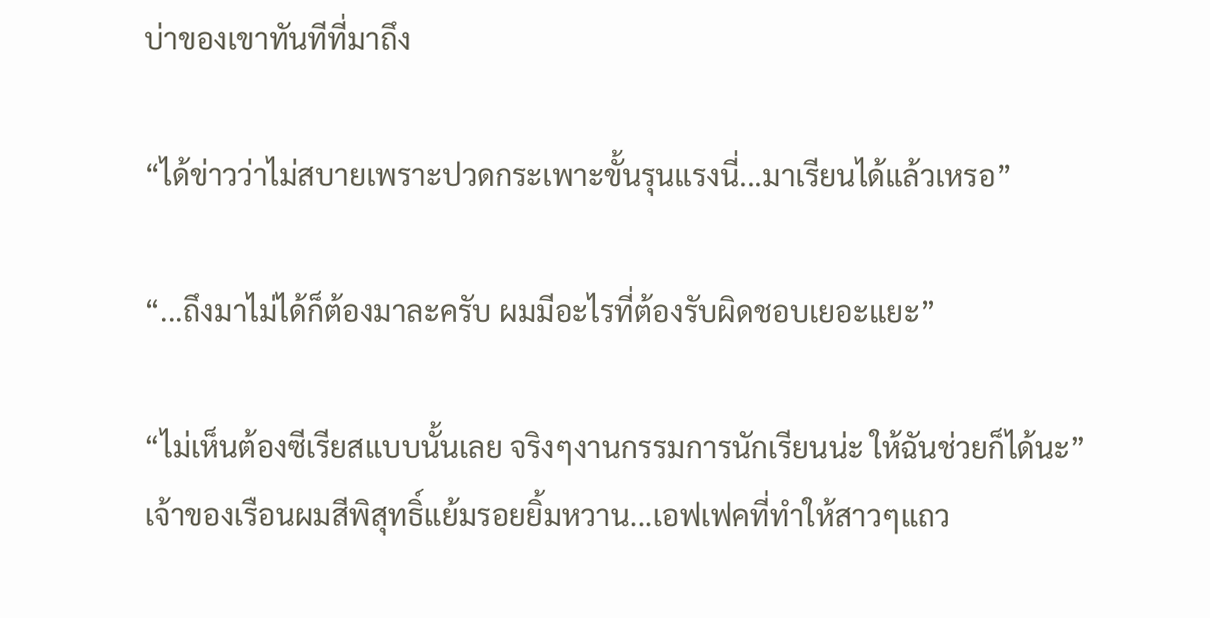บ่าของเขาทันทีที่มาถึง

“ได้ข่าวว่าไม่สบายเพราะปวดกระเพาะขั้นรุนแรงนี่...มาเรียนได้แล้วเหรอ”

“...ถึงมาไม่ได้ก็ต้องมาละครับ ผมมีอะไรที่ต้องรับผิดชอบเยอะแยะ”

“ไม่เห็นต้องซีเรียสแบบนั้นเลย จริงๆงานกรรมการนักเรียนน่ะ ให้ฉันช่วยก็ได้นะ” เจ้าของเรือนผมสีพิสุทธิ์แย้มรอยยิ้มหวาน...เอฟเฟคที่ทำให้สาวๆแถว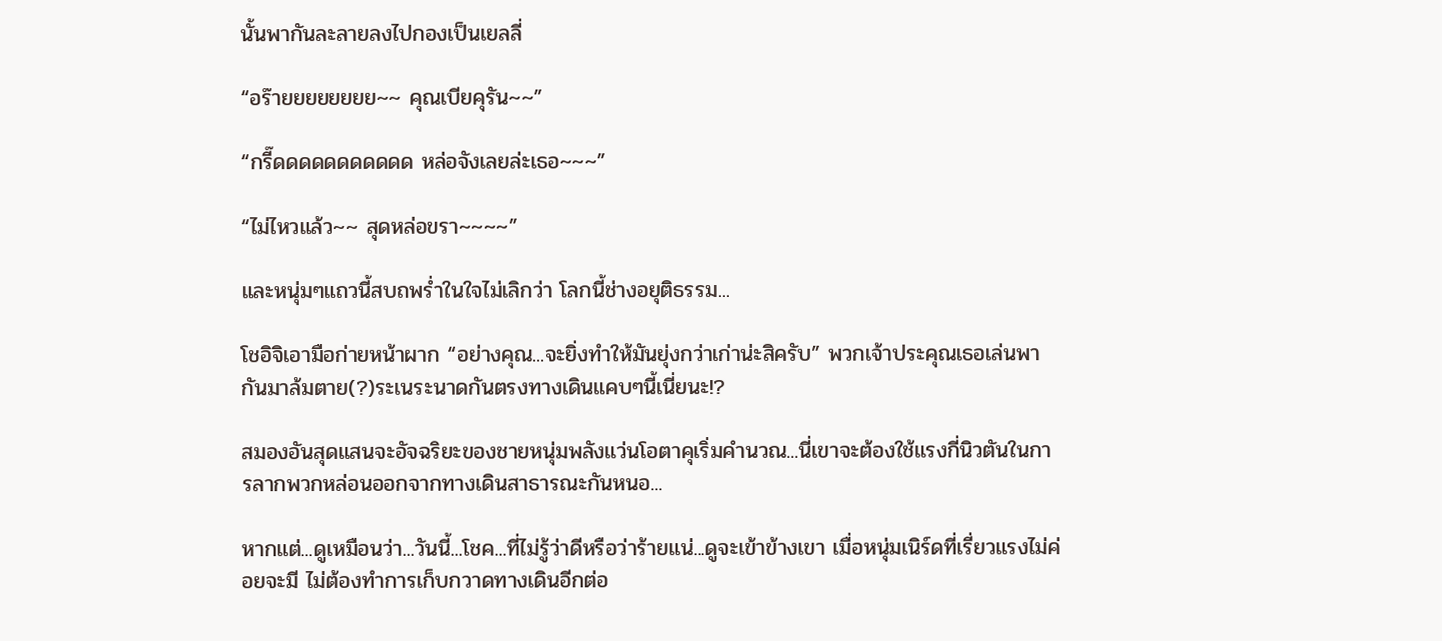นั้นพากันละลายลงไปกองเป็นเยลลี่

“อร๊ายยยยยยยย~~ คุณเบียคุรัน~~”

“กรี๊ดดดดดดดดดดด หล่อจังเลยล่ะเธอ~~~”

“ไม่ไหวแล้ว~~ สุดหล่อขรา~~~~”

และหนุ่มๆแถวนี้สบถพร่ำในใจไม่เลิกว่า โลกนี้ช่างอยุติธรรม...

โชอิจิเอามือก่ายหน้าผาก “อย่างคุณ...จะยิ่งทำให้มันยุ่งกว่าเก่าน่ะสิครับ” พวกเจ้าประคุณเธอเล่นพากันมาล้มตาย(?)ระเนระนาดกันตรงทางเดินแคบๆนี้เนี่ยนะ!?

สมองอันสุดแสนจะอัจฉริยะของชายหนุ่มพลังแว่นโอตาคุเริ่มคำนวณ...นี่เขาจะต้องใช้แรงกี่นิวตันในการลากพวกหล่อนออกจากทางเดินสาธารณะกันหนอ...

หากแต่...ดูเหมือนว่า...วันนี้...โชค...ที่ไม่รู้ว่าดีหรือว่าร้ายแน่...ดูจะเข้าข้างเขา เมื่อหนุ่มเนิร์ดที่เรี่ยวแรงไม่ค่อยจะมี ไม่ต้องทำการเก็บกวาดทางเดินอีกต่อ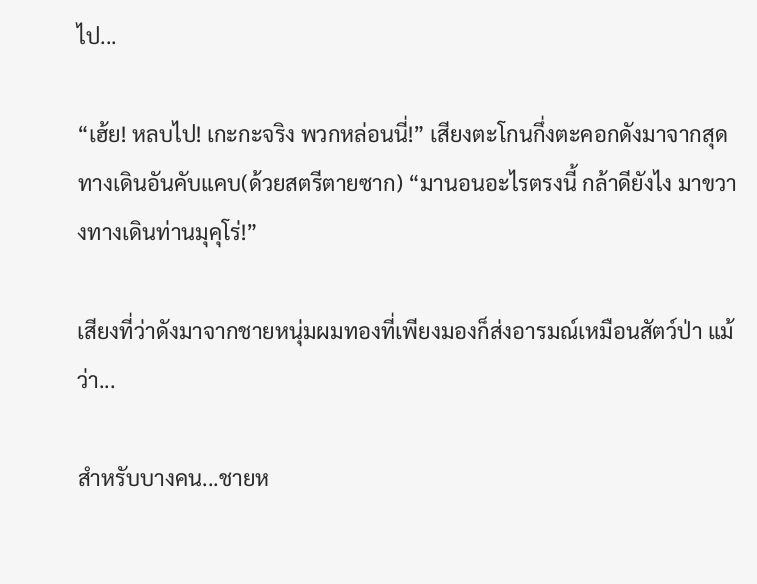ไป...

“เฮ้ย! หลบไป! เกะกะจริง พวกหล่อนนี่!” เสียงตะโกนกึ่งตะคอกดังมาจากสุดทางเดินอันคับแคบ(ด้วยสตรีตายซาก) “มานอนอะไรตรงนี้ กล้าดียังไง มาขวางทางเดินท่านมุคุโร่!”

เสียงที่ว่าดังมาจากชายหนุ่มผมทองที่เพียงมองก็ส่งอารมณ์เหมือนสัตว์ป่า แม้ว่า...

สำหรับบางคน...ชายห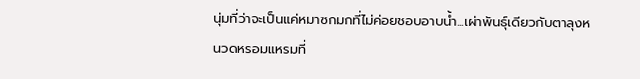นุ่มที่ว่าจะเป็นแค่หมาซกมกที่ไม่ค่อยชอบอาบน้ำ...เผ่าพันธุ์เดียวกับตาลุงหนวดหรอมแหรมที่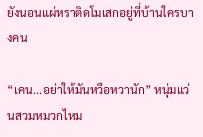ยังนอนแผ่หราติดโมเสกอยู่ที่บ้านใครบางคน

“เคน...อย่าให้มันหวือหวานัก” หนุ่มแว่นสวมหมวกไหม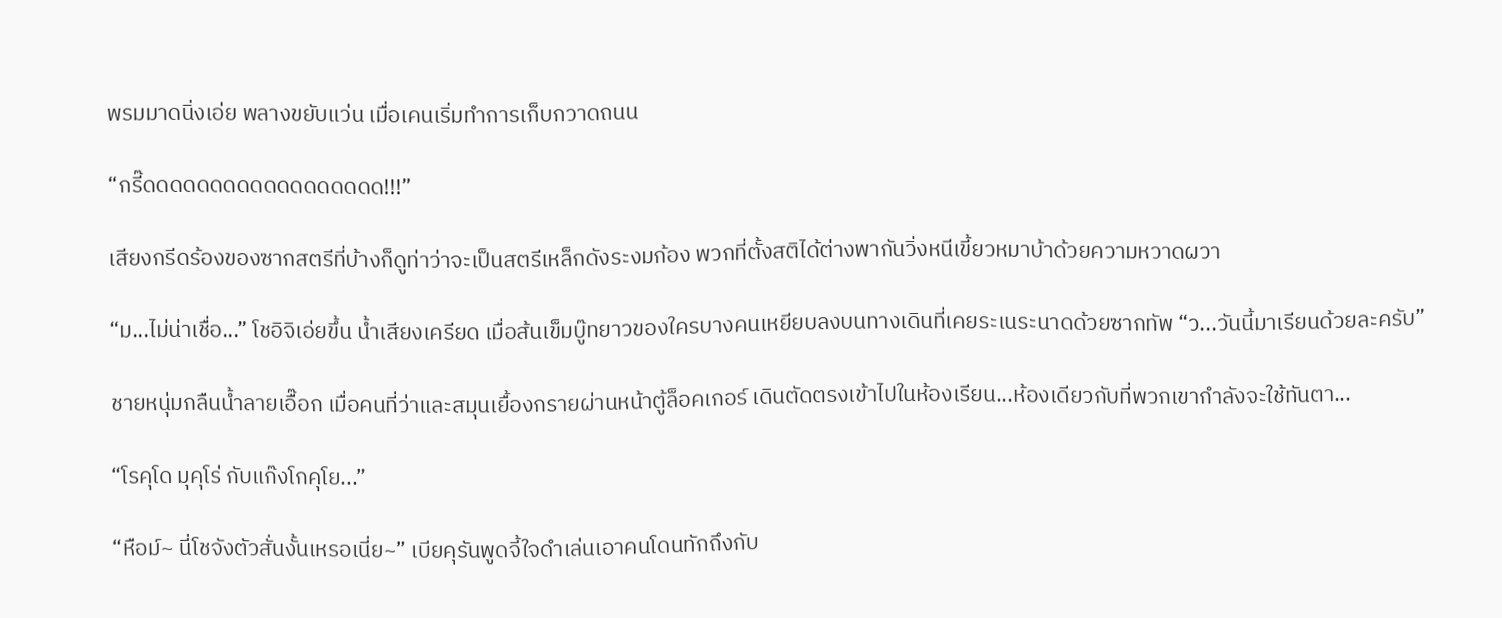พรมมาดนิ่งเอ่ย พลางขยับแว่น เมื่อเคนเริ่มทำการเก็บกวาดถนน

“กรี๊ดดดดดดดดดดดดดดดดดด!!!”

เสียงกรีดร้องของซากสตรีที่บ้างก็ดูท่าว่าจะเป็นสตรีเหล็กดังระงมก้อง พวกที่ตั้งสติได้ต่างพากันวิ่งหนีเขี้ยวหมาบ้าด้วยความหวาดผวา

“ม...ไม่น่าเชื่อ...” โชอิจิเอ่ยขึ้น น้ำเสียงเครียด เมื่อส้นเข็มบู๊ทยาวของใครบางคนเหยียบลงบนทางเดินที่เคยระเนระนาดด้วยซากทัพ “ว...วันนี้มาเรียนด้วยละครับ”

ชายหนุ่มกลืนน้ำลายเอื๊อก เมื่อคนที่ว่าและสมุนเยื้องกรายผ่านหน้าตู้ล็อคเกอร์ เดินตัดตรงเข้าไปในห้องเรียน...ห้องเดียวกับที่พวกเขากำลังจะใช้ทันตา...

“โรคุโด มุคุโร่ กับแก๊งโกคุโย...”

“หือม์~ นี่โชจังตัวสั่นงั้นเหรอเนี่ย~” เบียคุรันพูดจี้ใจดำเล่นเอาคนโดนทักถึงกับ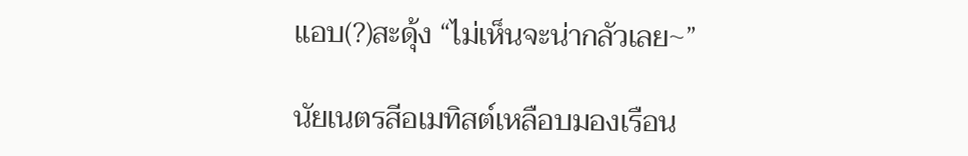แอบ(?)สะดุ้ง “ไม่เห็นจะน่ากลัวเลย~”

นัยเนตรสีอเมทิสต์เหลือบมองเรือน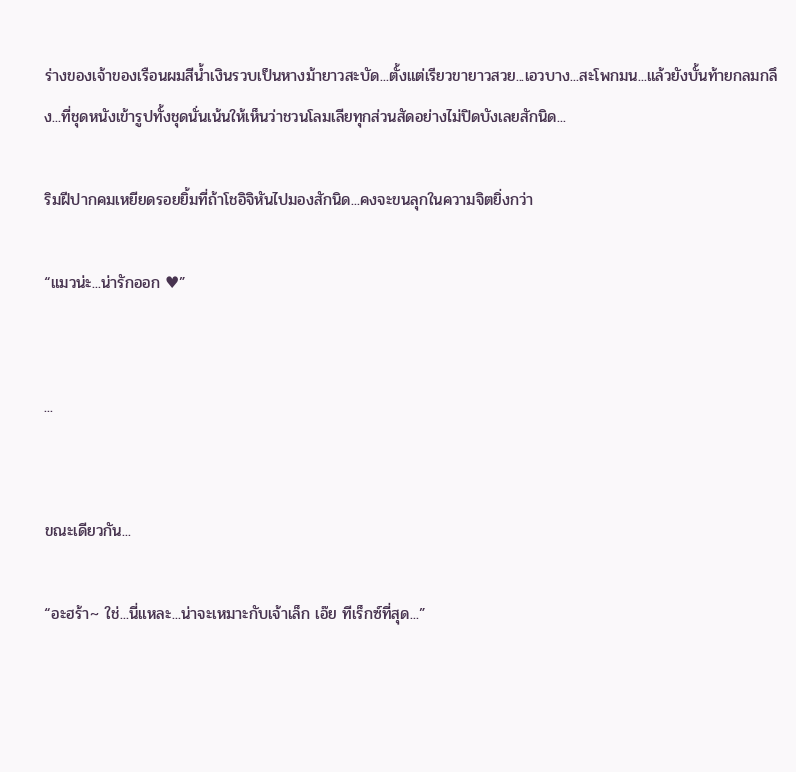ร่างของเจ้าของเรือนผมสีน้ำเงินรวบเป็นหางม้ายาวสะบัด...ตั้งแต่เรียวขายาวสวย...เอวบาง...สะโพกมน...แล้วยังบั้นท้ายกลมกลึง...ที่ชุดหนังเข้ารูปทั้งชุดนั่นเน้นให้เห็นว่าชวนโลมเลียทุกส่วนสัดอย่างไม่ปิดบังเลยสักนิด...

ริมฝีปากคมเหยียดรอยยิ้มที่ถ้าโชอิจิหันไปมองสักนิด...คงจะขนลุกในความจิตยิ่งกว่า

“แมวน่ะ...น่ารักออก ♥”


...


ขณะเดียวกัน...

“อะฮร้า~ ใช่...นี่แหละ...น่าจะเหมาะกับเจ้าเล็ก เอ๊ย ทีเร็กซ์ที่สุด...”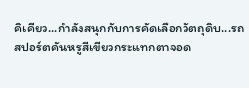คิเคียว...กำลังสนุกกับการคัดเลือกวัตถุดิบ...รถสปอร์ตคันหรูสีเขียวกระแทกตาจอด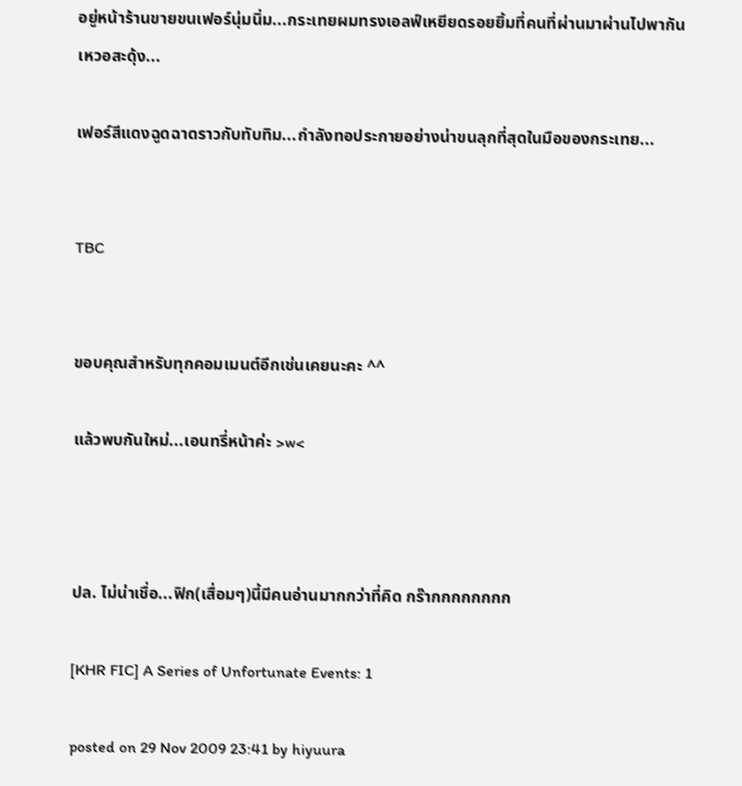อยู่หน้าร้านขายขนเฟอร์นุ่มนิ่ม...กระเทยผมทรงเอลฟ์เหยียดรอยยิ้มที่คนที่ผ่านมาผ่านไปพากันเหวอสะดุ้ง...

เฟอร์สีแดงฉูดฉาดราวกับทับทิม...กำลังทอประกายอย่างน่าขนลุกที่สุดในมือของกระเทย...


TBC


ขอบคุณสำหรับทุกคอมเมนต์อีกเช่นเคยนะคะ ^^

แล้วพบกันใหม่...เอนทรี่หน้าค่ะ >w<



ปล. ไม่น่าเชื่อ...ฟิก(เสื่อมๆ)นี้มีคนอ่านมากกว่าที่คิด กร๊ากกกกกกกก

[KHR FIC] A Series of Unfortunate Events: 1

posted on 29 Nov 2009 23:41 by hiyuura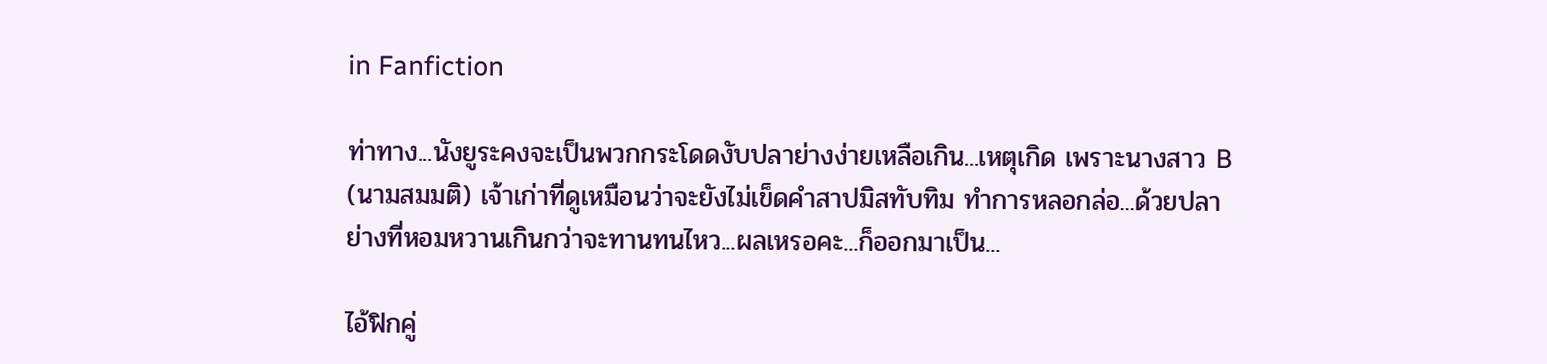in Fanfiction

ท่าทาง...นังยูระคงจะเป็นพวกกระโดดงับปลาย่างง่ายเหลือเกิน...เหตุเกิด เพราะนางสาว B (นามสมมติ) เจ้าเก่าที่ดูเหมือนว่าจะยังไม่เข็ดคำสาปมิสทับทิม ทำการหลอกล่อ...ด้วยปลาย่างที่หอมหวานเกินกว่าจะทานทนไหว...ผลเหรอคะ...ก็ออกมาเป็น...

ไอ้ฟิกคู่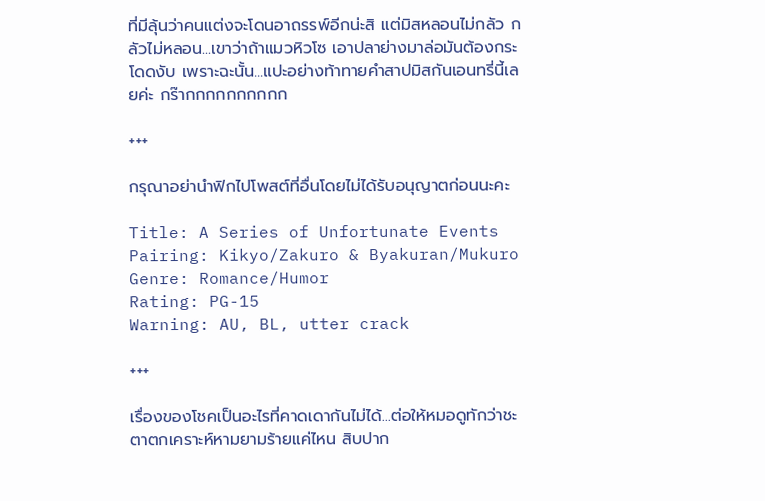ที่มีลุ้นว่าคนแต่งจะโดนอาถรรพ์อีกน่ะสิ แต่มิสหลอนไม่กลัว กลัวไม่หลอน...เขาว่าถ้าแมวหิวโซ เอาปลาย่างมาล่อมันต้องกระโดดงับ เพราะฉะนั้น...แปะอย่างท้าทายคำสาปมิสกันเอนทรี่นี้เลยค่ะ กร๊ากกกกกกกกกก

+++

กรุณาอย่านำฟิกไปโพสต์ที่อื่นโดยไม่ได้รับอนุญาตก่อนนะคะ

Title: A Series of Unfortunate Events
Pairing: Kikyo/Zakuro & Byakuran/Mukuro
Genre: Romance/Humor
Rating: PG-15
Warning: AU, BL, utter crack

+++

เรื่องของโชคเป็นอะไรที่คาดเดากันไม่ได้...ต่อให้หมอดูทักว่าชะตาตกเคราะห์หามยามร้ายแค่ไหน สิบปาก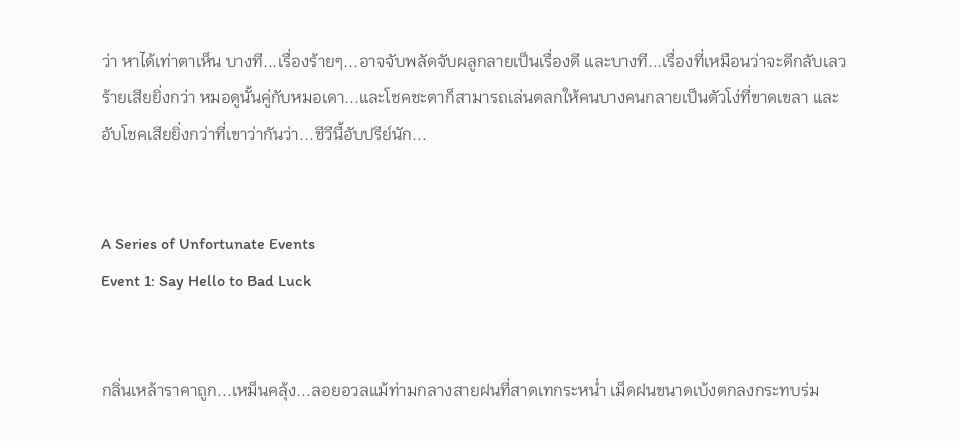ว่า หาได้เท่าตาเห็น บางที...เรื่องร้ายๆ...อาจจับพลัดจับผลูกลายเป็นเรื่องดี และบางที...เรื่องที่เหมือนว่าจะดีกลับเลวร้ายเสียยิ่งกว่า หมอดูนั้นคู่กับหมอเดา...และโชคชะตาก็สามารถเล่นตลกให้คนบางคนกลายเป็นตัวโง่ที่ขาดเขลา และอับโชคเสียยิ่งกว่าที่เขาว่ากันว่า...ชีวีนี้อับปรีย์นัก...


A Series of Unfortunate Events
Event 1: Say Hello to Bad Luck


กลิ่นเหล้าราคาถูก...เหม็นคลุ้ง...ลอยอวลแม้ท่ามกลางสายฝนที่สาดเทกระหน่ำ เม็ดฝนขนาดเบ้งตกลงกระทบร่ม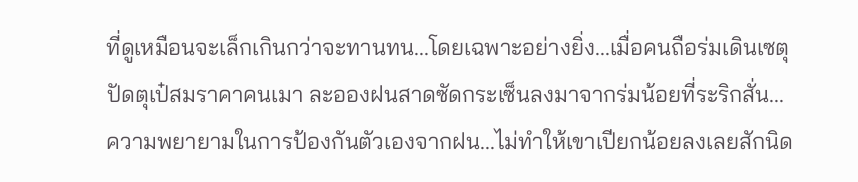ที่ดูเหมือนจะเล็กเกินกว่าจะทานทน...โดยเฉพาะอย่างยิ่ง...เมื่อคนถือร่มเดินเซตุปัดตุเป๋สมราคาคนเมา ละอองฝนสาดซัดกระเซ็นลงมาจากร่มน้อยที่ระริกสั่น...ความพยายามในการป้องกันตัวเองจากฝน...ไม่ทำให้เขาเปียกน้อยลงเลยสักนิด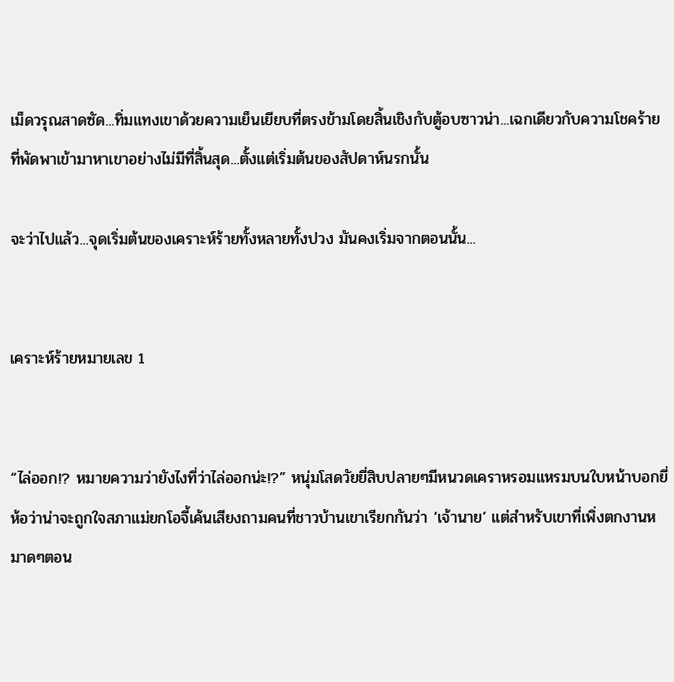เม็ดวรุณสาดซัด...ทิ่มแทงเขาด้วยความเย็นเยียบที่ตรงข้ามโดยสิ้นเชิงกับตู้อบซาวน่า...เฉกเดียวกับความโชคร้ายที่พัดพาเข้ามาหาเขาอย่างไม่มีที่สิ้นสุด...ตั้งแต่เริ่มต้นของสัปดาห์นรกนั้น

จะว่าไปแล้ว...จุดเริ่มต้นของเคราะห์ร้ายทั้งหลายทั้งปวง มันคงเริ่มจากตอนนั้น...


เคราะห์ร้ายหมายเลข 1


“ไล่ออก!? หมายความว่ายังไงที่ว่าไล่ออกน่ะ!?” หนุ่มโสดวัยยี่สิบปลายๆมีหนวดเคราหรอมแหรมบนใบหน้าบอกยี่ห้อว่าน่าจะถูกใจสภาแม่ยกโอจี้เค้นเสียงถามคนที่ชาวบ้านเขาเรียกกันว่า ‘เจ้านาย’ แต่สำหรับเขาที่เพิ่งตกงานหมาดๆตอน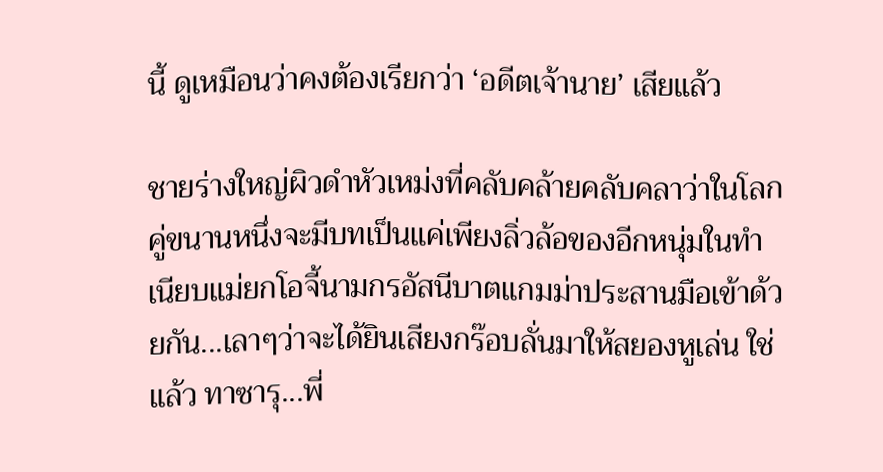นี้ ดูเหมือนว่าคงต้องเรียกว่า ‘อดีตเจ้านาย’ เสียแล้ว

ชายร่างใหญ่ผิวดำหัวเหม่งที่คลับคล้ายคลับคลาว่าในโลกคู่ขนานหนึ่งจะมีบทเป็นแค่เพียงลิ่วล้อของอีกหนุ่มในทำเนียบแม่ยกโอจี้นามกรอัสนีบาตแกมม่าประสานมือเข้าด้วยกัน...เลาๆว่าจะได้ยินเสียงกร๊อบลั่นมาให้สยองหูเล่น ใช่แล้ว ทาซารุ...พี่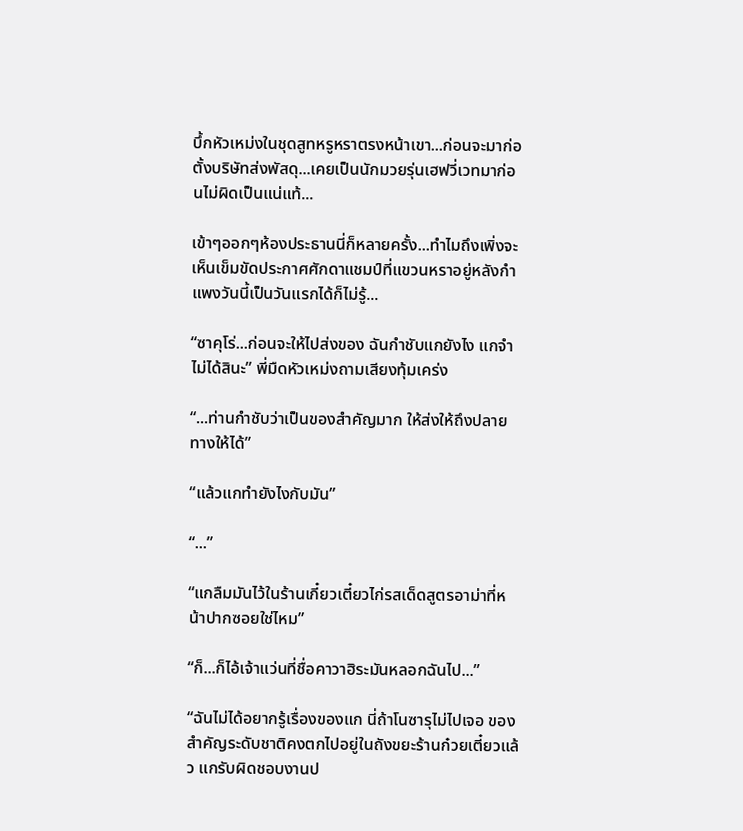บึ้กหัวเหม่งในชุดสูทหรูหราตรงหน้าเขา...ก่อนจะมาก่อตั้งบริษัทส่งพัสดุ...เคยเป็นนักมวยรุ่นเฮฟวี่เวทมาก่อนไม่ผิดเป็นแน่แท้...

เข้าๆออกๆห้องประธานนี่ก็หลายครั้ง...ทำไมถึงเพิ่งจะเห็นเข็มขัดประกาศศักดาแชมป์ที่แขวนหราอยู่หลังกำแพงวันนี้เป็นวันแรกได้ก็ไม่รู้...

“ซาคุโร่...ก่อนจะให้ไปส่งของ ฉันกำชับแกยังไง แกจำไม่ได้สินะ” พี่มืดหัวเหม่งถามเสียงทุ้มเคร่ง

“...ท่านกำชับว่าเป็นของสำคัญมาก ให้ส่งให้ถึงปลายทางให้ได้”

“แล้วแกทำยังไงกับมัน”

“...”

“แกลืมมันไว้ในร้านเกี๋ยวเตี๋ยวไก่รสเด็ดสูตรอาม่าที่หน้าปากซอยใช่ไหม”

“ก็...ก็ไอ้เจ้าแว่นที่ชื่อคาวาฮิระมันหลอกฉันไป...”

“ฉันไม่ได้อยากรู้เรื่องของแก นี่ถ้าโนซารุไม่ไปเจอ ของสำคัญระดับชาติคงตกไปอยู่ในถังขยะร้านก๋วยเตี๋ยวแล้ว แกรับผิดชอบงานป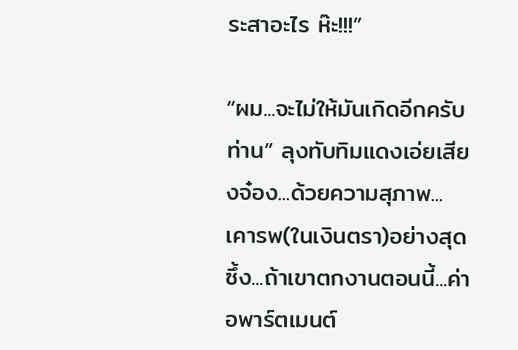ระสาอะไร ห๊ะ!!!”

“ผม...จะไม่ให้มันเกิดอีกครับท่าน” ลุงทับทิมแดงเอ่ยเสียงจ๋อง...ด้วยความสุภาพ...เคารพ(ในเงินตรา)อย่างสุดซึ้ง...ถ้าเขาตกงานตอนนี้...ค่าอพาร์ตเมนต์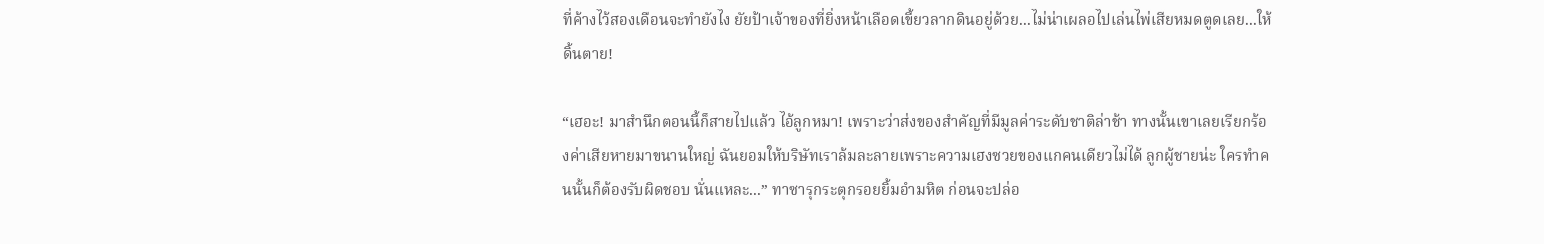ที่ค้างไว้สองเดือนจะทำยังไง ยัยป้าเจ้าของที่ยิ่งหน้าเลือดเขี้ยวลากดินอยู่ด้วย...ไม่น่าเผลอไปเล่นไพ่เสียหมดตูดเลย...ให้ดิ้นตาย!

“เฮอะ! มาสำนึกตอนนี้ก็สายไปแล้ว ไอ้ลูกหมา! เพราะว่าส่งของสำคัญที่มีมูลค่าระดับชาติล่าช้า ทางนั้นเขาเลยเรียกร้องค่าเสียหายมาขนานใหญ่ ฉันยอมให้บริษัทเราล้มละลายเพราะความเฮงซวยของแกคนเดียวไม่ได้ ลูกผู้ชายน่ะ ใครทำคนนั้นก็ต้องรับผิดชอบ นั่นแหละ...” ทาซารุกระตุกรอยยิ้มอำมหิต ก่อนจะปล่อ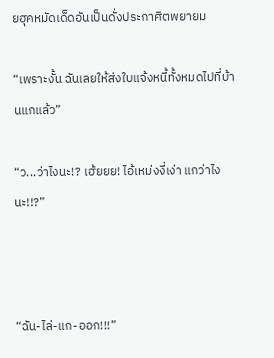ยฮุคหมัดเด็ดอันเป็นดั่งประกาศิตพยายม

“เพราะงั้น ฉันเลยให้ส่งใบแจ้งหนี้ทั้งหมดไปที่บ้านแกแล้ว”

“ว...ว่าไงนะ!? เฮ้ยยย! ไอ้เหม่งงี่เง่า แกว่าไงนะ!!?”



“ฉัน-ไล่-แก-ออก!!!”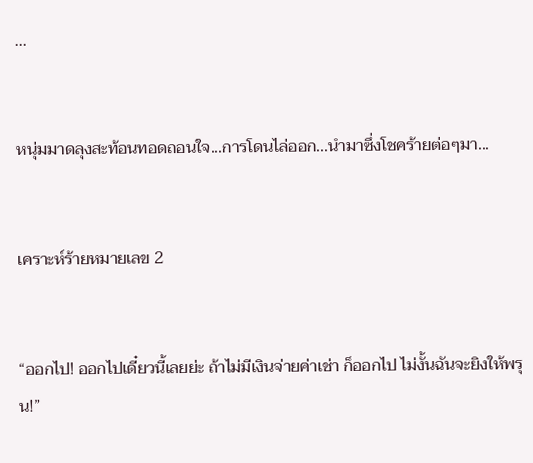...


หนุ่มมาดลุงสะท้อนทอดถอนใจ...การโดนไล่ออก...นำมาซึ่งโชคร้ายต่อๆมา...


เคราะห์ร้ายหมายเลข 2


“ออกไป! ออกไปเดี๋ยวนี้เลยย่ะ ถ้าไม่มีเงินจ่ายค่าเช่า ก็ออกไป ไม่งั้นฉันจะยิงให้พรุน!”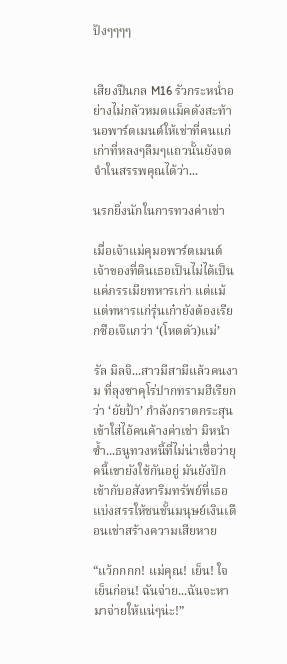ปังๆๆๆๆ


เสียงปืนกล M16 รัวกระหน่ำอย่างไม่กลัวหมดแม็คดังสะท้านอพาร์ตเมนต์ให้เช่าที่คนแก่เก่าที่หลงๆลืมๆแถวนั้นยังจดจำในสรรพคุณได้ว่า...

นรกยิ่งนักในการทวงค่าเช่า

เมื่อเจ้าแม่คุมอพาร์ตเมนต์เจ้าของที่ดินเธอเป็นไม่ได้เป็นแค่ภรรเมียทหารเก่า แต่แม้แต่ทหารแก่รุ่นเก๋ายังต้องเรียกซือเจ๊แกว่า ‘(โหดตัว)แม่’

รัล มิลจิ...สาวมีสามีแล้วคนงาม ที่ลุงซาคุโร่ปากทรามฮีเรียกว่า ‘ยัยป้า’ กำลังกราดกระสุนเข้าใส่ไอ้คนค้างค่าเช่า มิหนำซ้ำ...ธนูทวงหนี้ที่ไม่น่าเชื่อว่ายุคนี้เขายังใช้กันอยู่ มันยังปักเข้ากับอสังหาริมทรัพย์ที่เธอแบ่งสรรให้ชนชั้นมนุษย์เงินเดือนเช่าสร้างความเสียหาย

“แว้กกกก! แม่คุณ! เย็น! ใจเย็นก่อน! ฉันจ่าย...ฉันจะหามาจ่ายให้แน่ๆน่ะ!”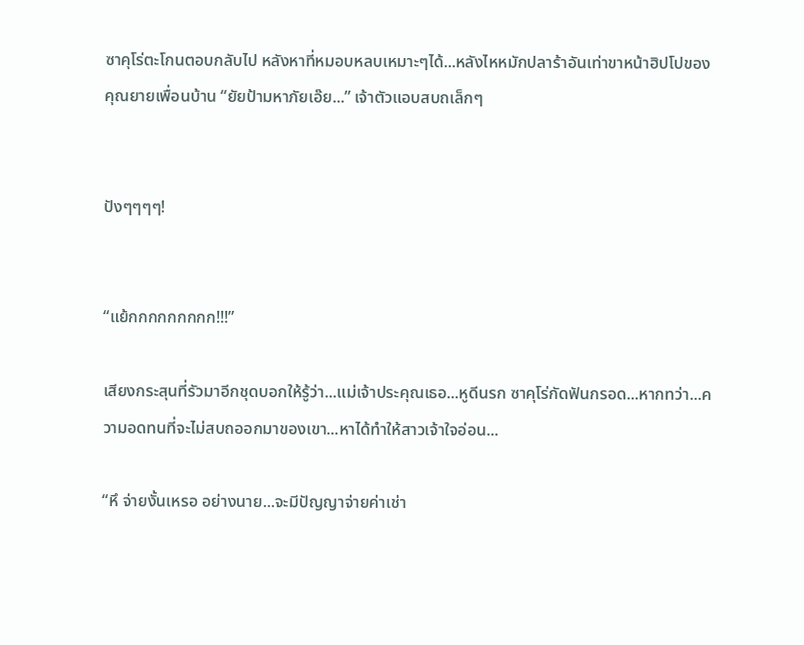ซาคุโร่ตะโกนตอบกลับไป หลังหาที่หมอบหลบเหมาะๆได้...หลังไหหมักปลาร้าอันเท่าขาหน้าฮิปโปของคุณยายเพื่อนบ้าน “ยัยป้ามหาภัยเอ๊ย...” เจ้าตัวแอบสบถเล็กๆ


ปังๆๆๆๆ!


“แย้กกกกกกกกก!!!”

เสียงกระสุนที่รัวมาอีกชุดบอกให้รู้ว่า...แม่เจ้าประคุณเธอ...หูดีนรก ซาคุโร่กัดฟันกรอด...หากทว่า...ความอดทนที่จะไม่สบถออกมาของเขา...หาได้ทำให้สาวเจ้าใจอ่อน...

“หึ จ่ายงั้นเหรอ อย่างนาย...จะมีปัญญาจ่ายค่าเช่า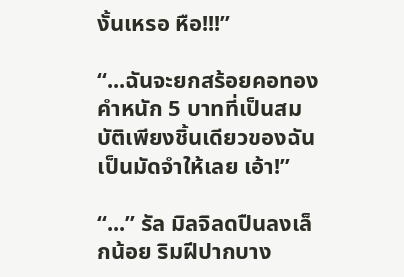งั้นเหรอ หือ!!!”

“...ฉันจะยกสร้อยคอทองคำหนัก 5 บาทที่เป็นสมบัติเพียงชิ้นเดียวของฉันเป็นมัดจำให้เลย เอ้า!”

“...” รัล มิลจิลดปืนลงเล็กน้อย ริมฝีปากบาง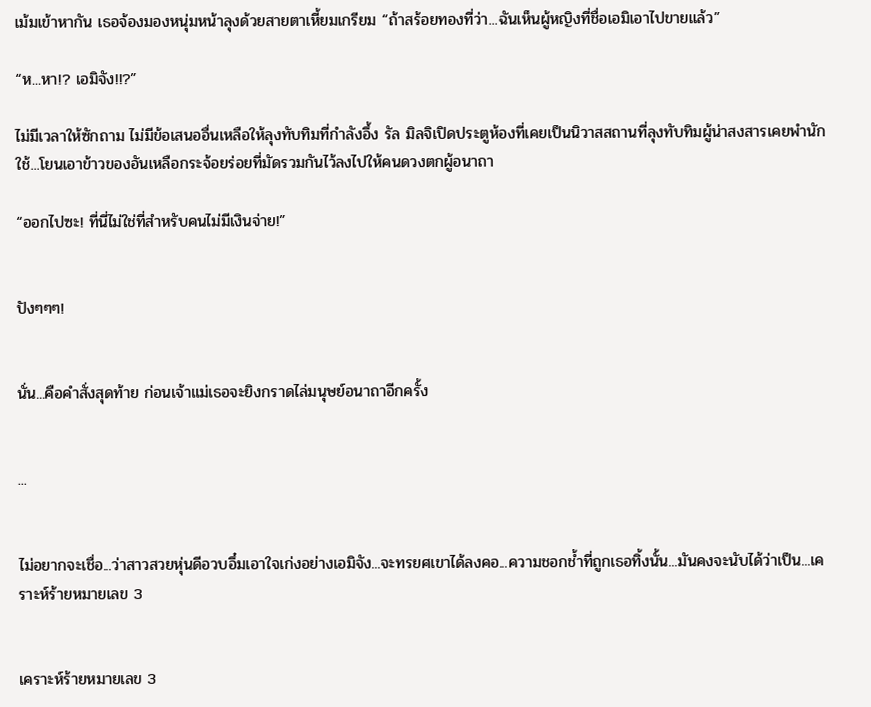เม้มเข้าหากัน เธอจ้องมองหนุ่มหน้าลุงด้วยสายตาเหี้ยมเกรียม “ถ้าสร้อยทองที่ว่า...ฉันเห็นผู้หญิงที่ชื่อเอมิเอาไปขายแล้ว”

“ห...หา!? เอมิจัง!!?”

ไม่มีเวลาให้ซักถาม ไม่มีข้อเสนออื่นเหลือให้ลุงทับทิมที่กำลังอึ้ง รัล มิลจิเปิดประตูห้องที่เคยเป็นนิวาสสถานที่ลุงทับทิมผู้น่าสงสารเคยพำนักใช้...โยนเอาข้าวของอันเหลือกระจ้อยร่อยที่มัดรวมกันไว้ลงไปให้คนดวงตกผู้อนาถา

“ออกไปซะ! ที่นี่ไม่ใช่ที่สำหรับคนไม่มีเงินจ่าย!”


ปังๆๆๆ!


นั่น...คือคำสั่งสุดท้าย ก่อนเจ้าแม่เธอจะยิงกราดไล่มนุษย์อนาถาอีกครั้ง


...


ไม่อยากจะเชื่อ...ว่าสาวสวยหุ่นดีอวบอึ๋มเอาใจเก่งอย่างเอมิจัง...จะทรยศเขาได้ลงคอ...ความชอกช้ำที่ถูกเธอทิ้งนั้น...มันคงจะนับได้ว่าเป็น...เคราะห์ร้ายหมายเลข 3


เคราะห์ร้ายหมายเลข 3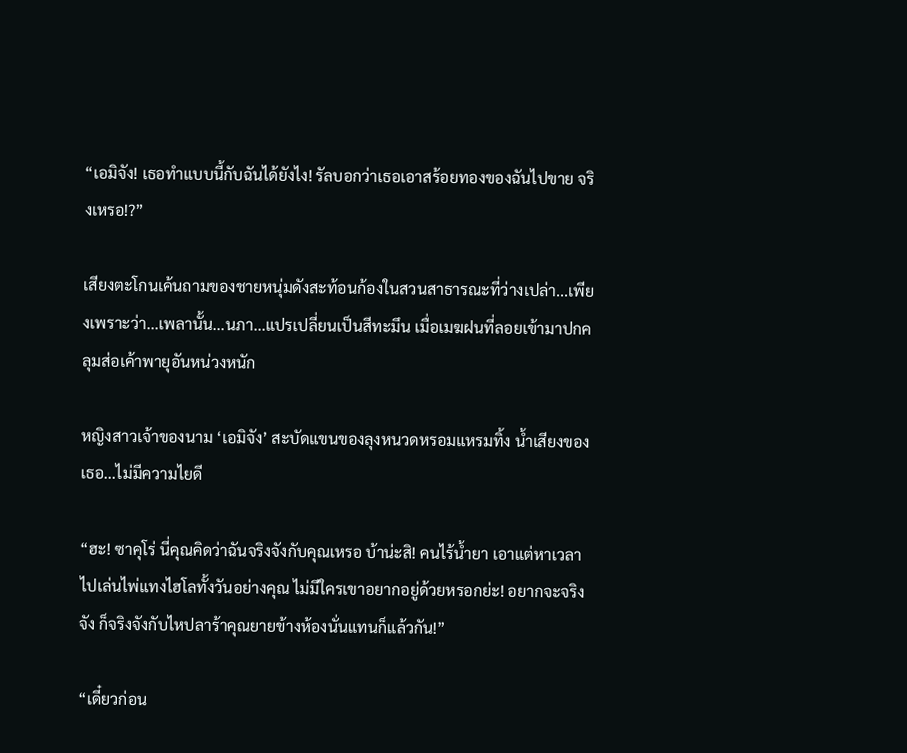“เอมิจัง! เธอทำแบบนี้กับฉันได้ยังไง! รัลบอกว่าเธอเอาสร้อยทองของฉันไปขาย จริงเหรอ!?”

เสียงตะโกนเค้นถามของชายหนุ่มดังสะท้อนก้องในสวนสาธารณะที่ว่างเปล่า...เพียงเพราะว่า...เพลานั้น...นภา...แปรเปลี่ยนเป็นสีทะมึน เมื่อเมฆฝนที่ลอยเข้ามาปกคลุมส่อเค้าพายุอันหน่วงหนัก

หญิงสาวเจ้าของนาม ‘เอมิจัง’ สะบัดแขนของลุงหนวดหรอมแหรมทิ้ง น้ำเสียงของเธอ...ไม่มีความไยดี

“ฮะ! ซาคุโร่ นี่คุณคิดว่าฉันจริงจังกับคุณเหรอ บ้าน่ะสิ! คนไร้น้ำยา เอาแต่หาเวลาไปเล่นไพ่แทงไฮโลทั้งวันอย่างคุณ ไม่มีใครเขาอยากอยู่ด้วยหรอกย่ะ! อยากจะจริงจัง ก็จริงจังกับไหปลาร้าคุณยายข้างห้องนั่นแทนก็แล้วกัน!”

“เดี๋ยวก่อน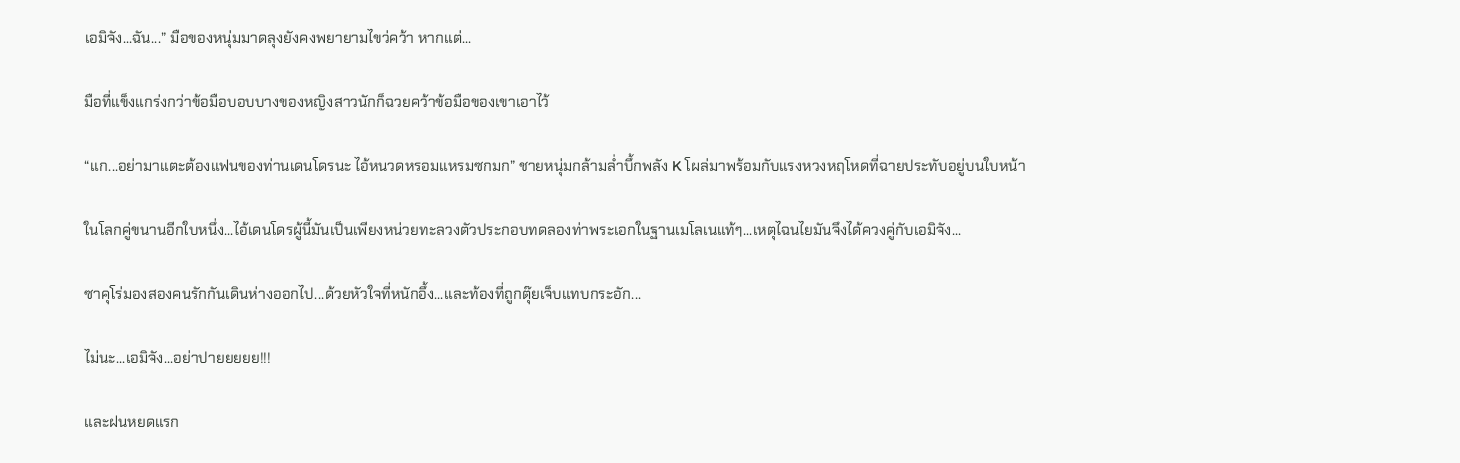เอมิจัง...ฉัน...” มือของหนุ่มมาดลุงยังคงพยายามไขว่คว้า หากแต่...

มือที่แข็งแกร่งกว่าข้อมือบอบบางของหญิงสาวนักก็ฉวยคว้าข้อมือของเขาเอาไว้

“แก...อย่ามาแตะต้องแฟนของท่านเดนโดรนะ ไอ้หนวดหรอมแหรมซกมก” ชายหนุ่มกล้ามล่ำบึ้กพลัง K โผล่มาพร้อมกับแรงหวงหฤโหดที่ฉายประทับอยู่บนใบหน้า

ในโลกคู่ขนานอีกใบหนึ่ง...ไอ้เดนโดรผู้นี้มันเป็นเพียงหน่วยทะลวงตัวประกอบทดลองท่าพระเอกในฐานเมโลเนแท้ๆ...เหตุไฉนไยมันจึงได้ควงคู่กับเอมิจัง...

ซาคุโร่มองสองคนรักกันเดินห่างออกไป...ด้วยหัวใจที่หนักอึ้ง...และท้องที่ถูกตุ๊ยเจ็บแทบกระอัก...

ไม่นะ...เอมิจัง...อย่าปายยยยย!!!

และฝนหยดแรก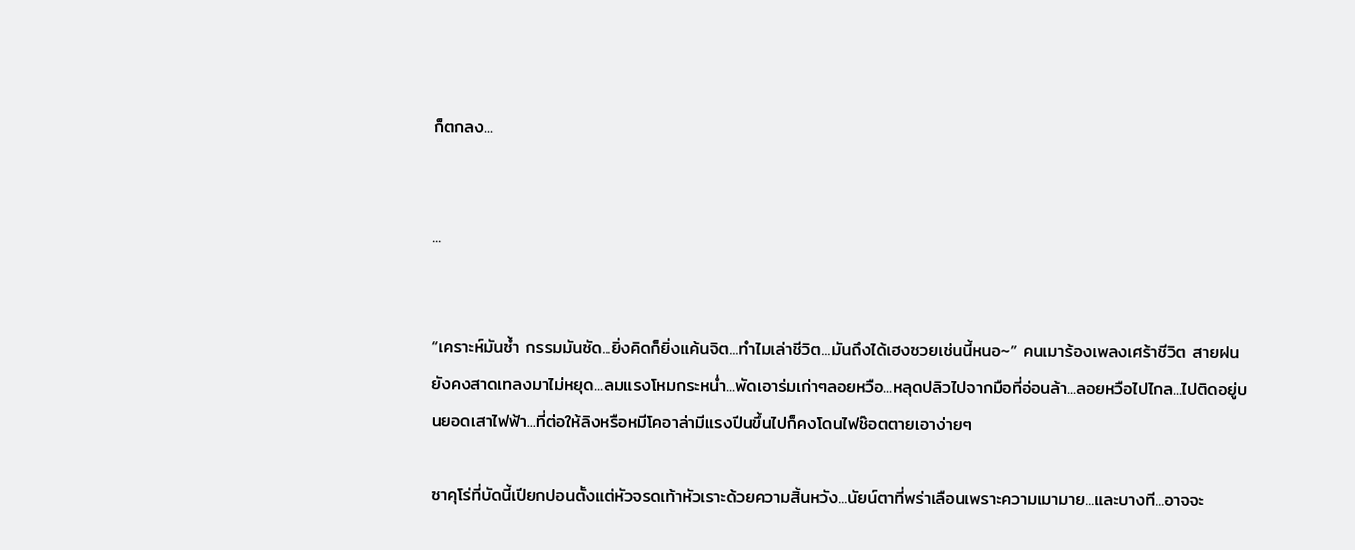ก็ตกลง...


...


“เคราะห์มันซ้ำ กรรมมันซัด...ยิ่งคิดก็ยิ่งแค้นจิต...ทำไมเล่าชีวิต...มันถึงได้เฮงซวยเช่นนี้หนอ~” คนเมาร้องเพลงเศร้าชีวิต สายฝนยังคงสาดเทลงมาไม่หยุด...ลมแรงโหมกระหน่ำ...พัดเอาร่มเก่าๆลอยหวือ...หลุดปลิวไปจากมือที่อ่อนล้า...ลอยหวือไปไกล...ไปติดอยู่บนยอดเสาไฟฟ้า...ที่ต่อให้ลิงหรือหมีโคอาล่ามีแรงปีนขึ้นไปก็คงโดนไฟช๊อตตายเอาง่ายๆ

ซาคุโร่ที่บัดนี้เปียกปอนตั้งแต่หัวจรดเท้าหัวเราะด้วยความสิ้นหวัง...นัยน์ตาที่พร่าเลือนเพราะความเมามาย...และบางที...อาจจะ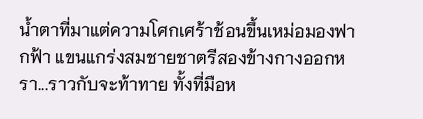น้ำตาที่มาแต่ความโศกเศร้าช้อนขึ้นเหม่อมองฟากฟ้า แขนแกร่งสมชายชาตรีสองข้างกางออกหรา...ราวกับจะท้าทาย ทั้งที่มือห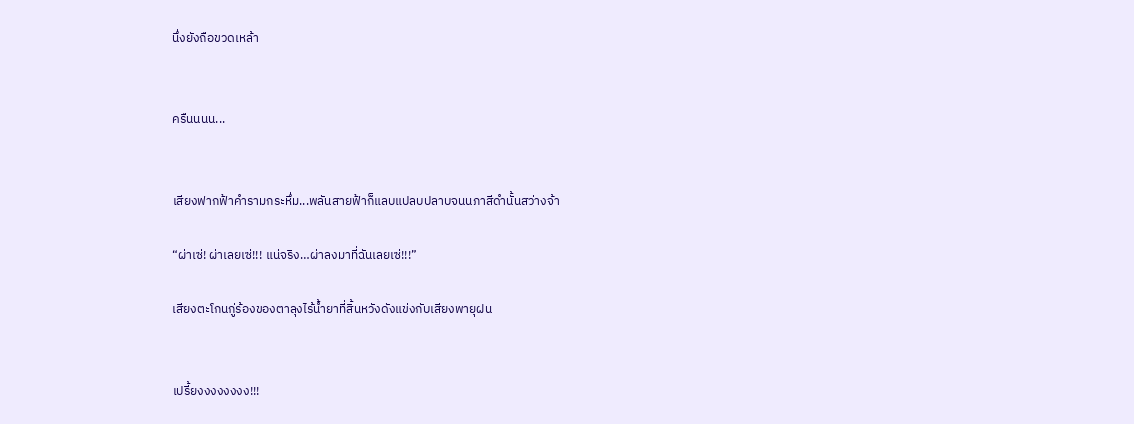นึ่งยังถือขวดเหล้า


ครืนนนน...


เสียงฟากฟ้าคำรามกระหึ่ม...พลันสายฟ้าก็แลบแปลบปลาบจนนภาสีดำนั้นสว่างจ้า

“ผ่าเซ่! ผ่าเลยเซ่!!! แน่จริง…ผ่าลงมาที่ฉันเลยเซ่!!!”

เสียงตะโกนกู่ร้องของตาลุงไร้น้ำยาที่สิ้นหวังดังแข่งกับเสียงพายุฝน


เปรี้ยงงงงงงงง!!!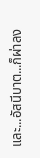และ...อัสนีบาต...ก็ผ่าลง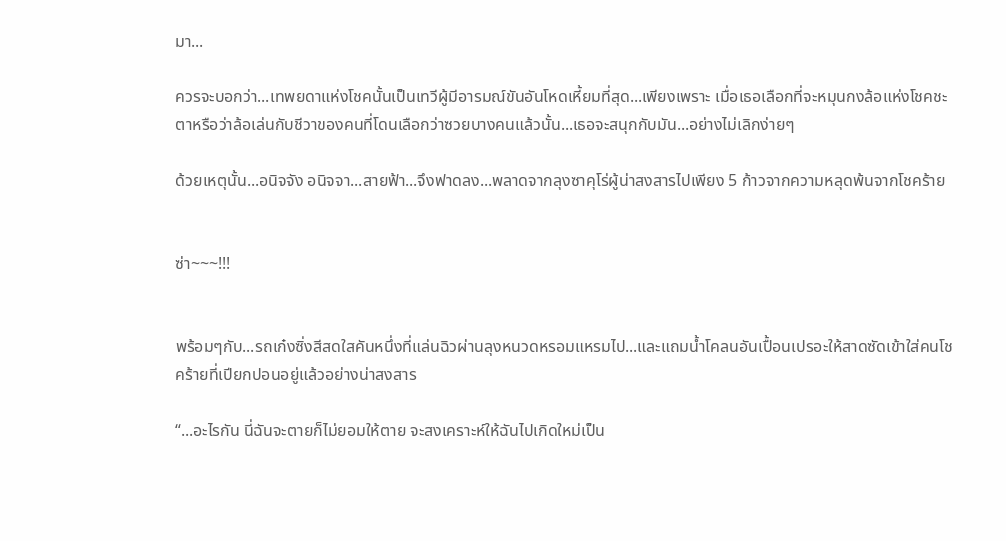มา...

ควรจะบอกว่า...เทพยดาแห่งโชคนั้นเป็นเทวีผู้มีอารมณ์ขันอันโหดเหี้ยมที่สุด...เพียงเพราะ เมื่อเธอเลือกที่จะหมุนกงล้อแห่งโชคชะตาหรือว่าล้อเล่นกับชีวาของคนที่โดนเลือกว่าซวยบางคนแล้วนั้น...เธอจะสนุกกับมัน...อย่างไม่เลิกง่ายๆ

ด้วยเหตุนั้น...อนิจจัง อนิจจา...สายฟ้า...จึงฟาดลง...พลาดจากลุงซาคุโร่ผู้น่าสงสารไปเพียง 5 ก้าวจากความหลุดพ้นจากโชคร้าย


ซ่า~~~!!!


พร้อมๆกับ...รถเก๋งซิ่งสีสดใสคันหนึ่งที่แล่นฉิวผ่านลุงหนวดหรอมแหรมไป...และแถมน้ำโคลนอันเปื้อนเปรอะให้สาดซัดเข้าใส่คนโชคร้ายที่เปียกปอนอยู่แล้วอย่างน่าสงสาร

“...อะไรกัน นี่ฉันจะตายก็ไม่ยอมให้ตาย จะสงเคราะห์ให้ฉันไปเกิดใหม่เป็น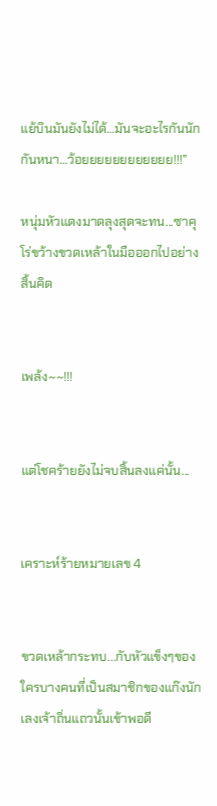แย้บินมันยังไม่ได้…มันจะอะไรกันนักกันหนา…ว้อยยยยยยยยยยยย!!!”

หนุ่มหัวแดงมาดลุงสุดจะทน...ซาคุโร่ขว้างขวดเหล้าในมือออกไปอย่างสิ้นคิด


เพล้ง~~!!!


แต่โชคร้ายยังไม่จบสิ้นลงแค่นั้น...


เคราะห์ร้ายหมายเลข 4


ขวดเหล้ากระทบ...กับหัวแข็งๆของใครบางคนที่เป็นสมาชิกของแก๊งนักเลงเจ้าถิ่นแถวนั้นเข้าพอดี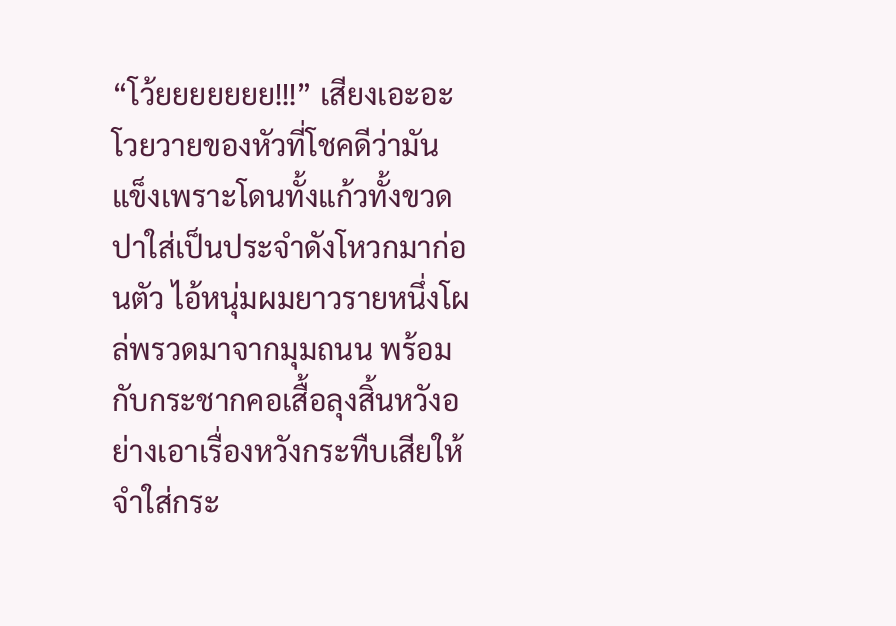“โว้ยยยยยยย!!!” เสียงเอะอะโวยวายของหัวที่โชคดีว่ามันแข็งเพราะโดนทั้งแก้วทั้งขวดปาใส่เป็นประจำดังโหวกมาก่อนตัว ไอ้หนุ่มผมยาวรายหนึ่งโผล่พรวดมาจากมุมถนน พร้อมกับกระชากคอเสื้อลุงสิ้นหวังอย่างเอาเรื่องหวังกระทืบเสียให้จำใส่กระ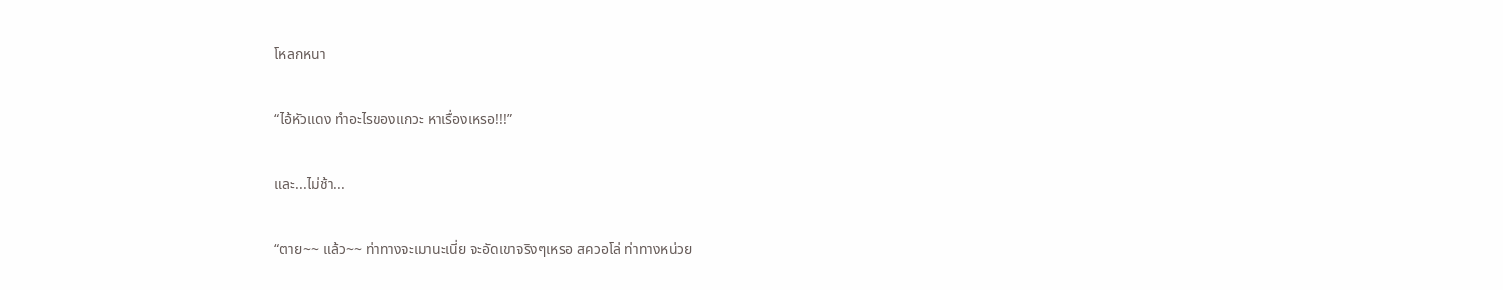โหลกหนา

“ไอ้หัวแดง ทำอะไรของแกวะ หาเรื่องเหรอ!!!”

และ...ไม่ช้า...

“ตาย~~ แล้ว~~ ท่าทางจะเมานะเนี่ย จะอัดเขาจริงๆเหรอ สควอโล่ ท่าทางหน่วย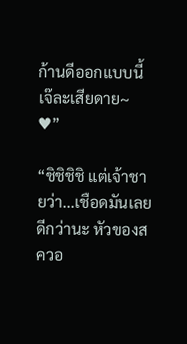ก้านดีออกแบบนี้ เจ๊ละเสียดาย~ ♥”

“ชิชิชิชิ แต่เจ้าชายว่า...เชือดมันเลยดีกว่านะ หัวของสควอ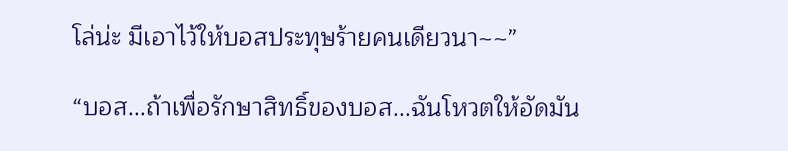โล่น่ะ มีเอาไว้ให้บอสประทุษร้ายคนเดียวนา~~”

“บอส...ถ้าเพื่อรักษาสิทธิ์ของบอส...ฉันโหวตให้อัดมัน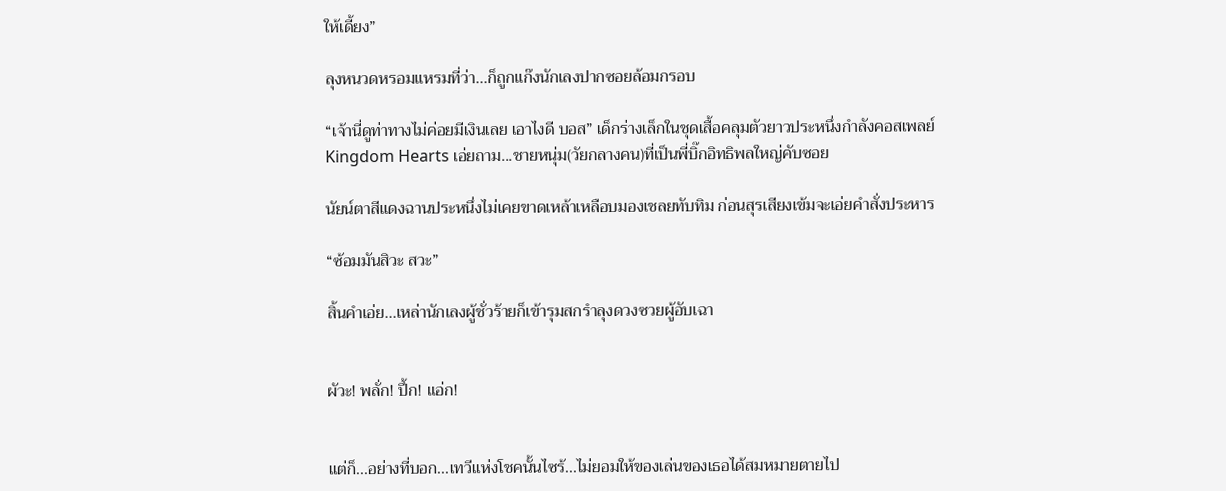ให้เดี้ยง”

ลุงหนวดหรอมแหรมที่ว่า...ก็ถูกแก๊งนักเลงปากซอยล้อมกรอบ

“เจ้านี่ดูท่าทางไม่ค่อยมีเงินเลย เอาไงดี บอส” เด็กร่างเล็กในชุดเสื้อคลุมตัวยาวประหนึ่งกำลังคอสเพลย์ Kingdom Hearts เอ่ยถาม...ชายหนุ่ม(วัยกลางคน)ที่เป็นพี่บิ๊กอิทธิพลใหญ่คับซอย

นัยน์ตาสีแดงฉานประหนึ่งไม่เคยขาดเหล้าเหลือบมองเชลยทับทิม ก่อนสุรเสียงเข้มจะเอ่ยคำสั่งประหาร

“ซ้อมมันสิวะ สวะ”

สิ้นคำเอ่ย...เหล่านักเลงผู้ชั่วร้ายก็เข้ารุมสกรำลุงดวงซวยผู้อับเฉา


ผัวะ! พลั่ก! ปึ้ก! แอ่ก!


แต่ก็...อย่างที่บอก...เทวีแห่งโชคนั้นไซร้...ไม่ยอมให้ของเล่นของเธอได้สมหมายตายไป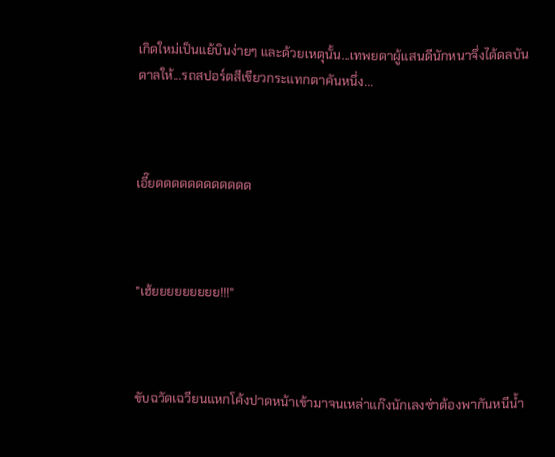เกิดใหม่เป็นแย้บินง่ายๆ และด้วยเหตุนั้น...เทพยดาผู้แสนดีนักหนาจึ่งได้ดลบันดาลให้...รถสปอร์ตสีเขียวกระแทกตาคันหนึ่ง...



เอี๊ยดดดดดดดดดดดด



"เฮ้ยยยยยยยยย!!!"



ขับฉวัดเฉวียนแหกโค้งปาดหน้าเข้ามาจนเหล่าแก๊งนักเลงซ่าต้องพากันหนีน้ำ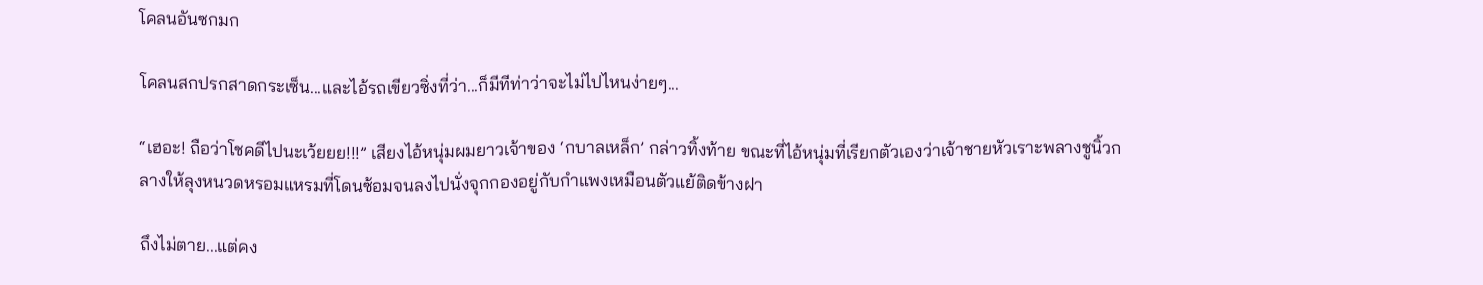โคลนอันซกมก

โคลนสกปรกสาดกระเซ็น...และไอ้รถเขียวซิ่งที่ว่า...ก็มีทีท่าว่าจะไม่ไปไหนง่ายๆ...

“เฮอะ! ถือว่าโชคดีไปนะเว้ยยย!!!” เสียงไอ้หนุ่มผมยาวเจ้าของ ‘กบาลเหล็ก’ กล่าวทิ้งท้าย ขณะที่ไอ้หนุ่มที่เรียกตัวเองว่าเจ้าชายหัวเราะพลางชูนิ้วกลางให้ลุงหนวดหรอมแหรมที่โดนซ้อมจนลงไปนั่งจุกกองอยู่กับกำแพงเหมือนตัวแย้ติดข้างฝา

ถึงไม่ตาย...แต่คง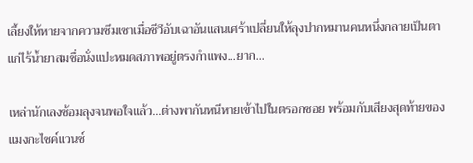เลี้ยงให้หายจากความซึมเซาเมื่อชีวีอับเฉาอันแสนเศร้าเปลี่ยนให้ลุงปากหมานคนหนึ่งกลายเป็นตาแก่ไร้น้ำยาสมชื่อนั่งแปะหมดสภาพอยู่ตรงกำแพง...ยาก...

เหล่านักเลงซ้อมลุงจนพอใจแล้ว...ต่างพากันหนีหายเข้าไปในตรอกซอย พร้อมกับเสียงสุดท้ายของแมงกะไซค์แวนซ์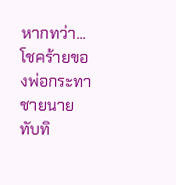หากทว่า...โชคร้ายของพ่อกระทาชายนายทับทิ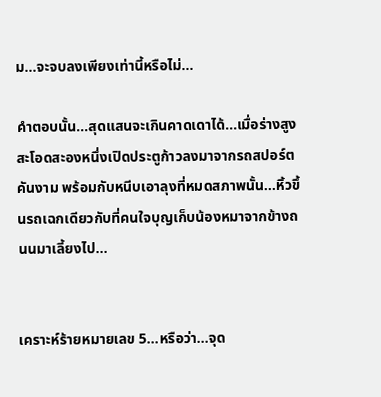ม...จะจบลงเพียงเท่านี้หรือไม่...

คำตอบนั้น...สุดแสนจะเกินคาดเดาได้...เมื่อร่างสูงสะโอดสะองหนึ่งเปิดประตูก้าวลงมาจากรถสปอร์ตคันงาม พร้อมกับหนีบเอาลุงที่หมดสภาพนั้น...หิ้วขึ้นรถเฉกเดียวกับที่คนใจบุญเก็บน้องหมาจากข้างถนนมาเลี้ยงไป...


เคราะห์ร้ายหมายเลข 5...หรือว่า...จุด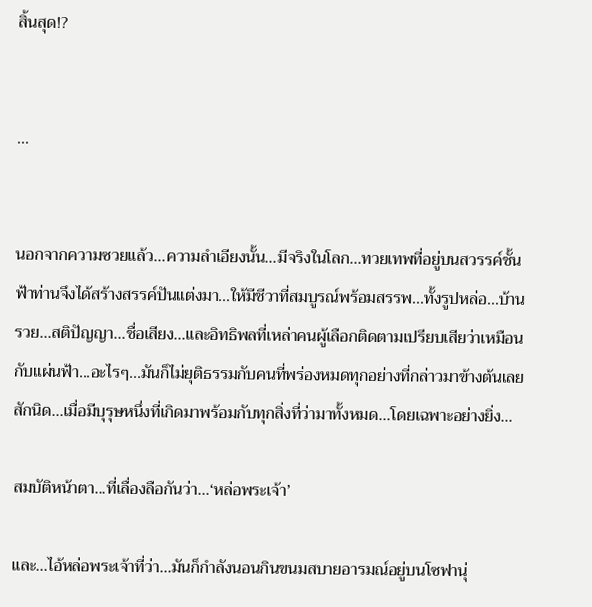สิ้นสุด!?


...


นอกจากความซวยแล้ว...ความลำเอียงนั้น...มีจริงในโลก...ทวยเทพที่อยู่บนสวรรค์ชั้นฟ้าท่านจึงได้สร้างสรรค์ปันแต่งมา...ให้มีชีวาที่สมบูรณ์พร้อมสรรพ...ทั้งรูปหล่อ...บ้านรวย...สติปัญญา...ชื่อเสียง...และอิทธิพลที่เหล่าคนผู้เลือกติดตามเปรียบเสียว่าเหมือนกับแผ่นฟ้า...อะไรๆ...มันก็ไม่ยุติธรรมกับคนที่พร่องหมดทุกอย่างที่กล่าวมาข้างต้นเลยสักนิด...เมื่อมีบุรุษหนึ่งที่เกิดมาพร้อมกับทุกสิ่งที่ว่ามาทั้งหมด...โดยเฉพาะอย่างยิ่ง...

สมบัติหน้าตา...ที่เลื่องลือกันว่า...‘หล่อพระเจ้า’

และ...ไอ้หล่อพระเจ้าที่ว่า...มันก็กำลังนอนกินขนมสบายอารมณ์อยู่บนโซฟานุ่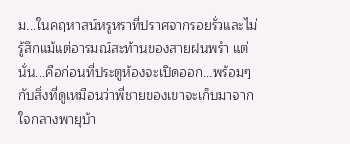ม...ในคฤหาสน์หรูหราที่ปราศจากรอยรั่วและไม่รู้สึกแม้แต่อารมณ์สะท้านของสายฝนพรำ แต่นั่น...คือก่อนที่ประตูห้องจะเปิดออก...พร้อมๆกับสิ่งที่ดูเหมือนว่าพี่ชายของเขาจะเก็บมาจากใจกลางพายุบ้า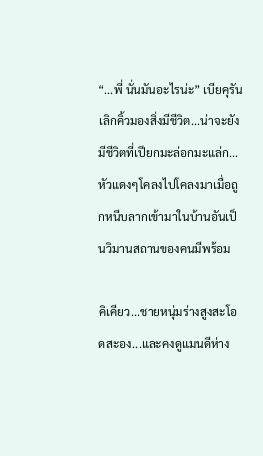“...พี่ นั่นมันอะไรน่ะ” เบียคุรันเลิกคิ้วมองสิ่งมีชีวิต...น่าจะยังมีชีวิตที่เปียกมะล่อกมะแล่ก...หัวแดงๆโคลงไปโคลงมาเมื่อถูกหนีบลากเข้ามาในบ้านอันเป็นวิมานสถานของคนมีพร้อม

คิเคียว...ชายหนุ่มร่างสูงสะโอดสะอง...และคงดูแมนดีห่าง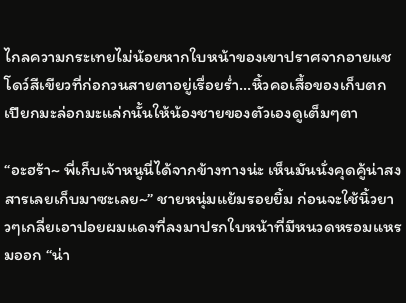ไกลความกระเทยไม่น้อยหากใบหน้าของเขาปราศจากอายแชโดว์สีเขียวที่ก่อกวนสายตาอยู่เรื่อยร่ำ...หิ้วคอเสื้อของเก็บตกเปียกมะล่อกมะแล่กนั้นให้น้องชายของตัวเองดูเต็มๆตา

“อะฮร้า~ พี่เก็บเจ้าหนูนี่ได้จากข้างทางน่ะ เห็นมันนั่งคุดคู้น่าสงสารเลยเก็บมาซะเลย~” ชายหนุ่มแย้มรอยยิ้ม ก่อนจะใช้นิ้วยาวๆเกลี่ยเอาปอยผมแดงที่ลงมาปรกใบหน้าที่มีหนวดหรอมแหรมออก “น่า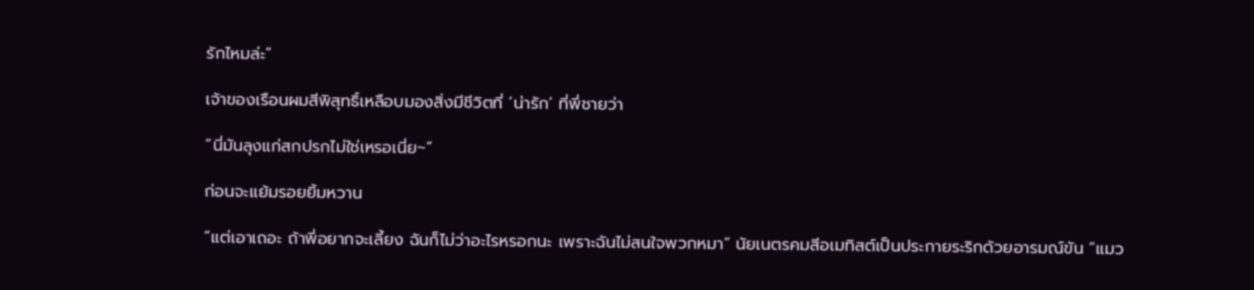รักไหมล่ะ”

เจ้าของเรือนผมสีพิสุทธิ์เหลือบมองสิ่งมีชีวิตที่ ‘น่ารัก’ ที่พี่ชายว่า

“นี่มันลุงแก่สกปรกไม่ใช่เหรอเนี่ย~”

ก่อนจะแย้มรอยยิ้มหวาน

“แต่เอาเถอะ ถ้าพี่อยากจะเลี้ยง ฉันก็ไม่ว่าอะไรหรอกนะ เพราะฉันไม่สนใจพวกหมา” นัยเนตรคมสีอเมทิสต์เป็นประกายระริกด้วยอารมณ์ขัน “แมว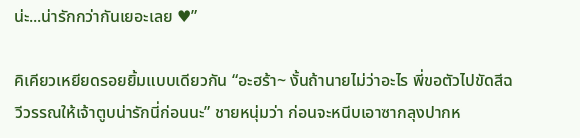น่ะ...น่ารักกว่ากันเยอะเลย ♥”

คิเคียวเหยียดรอยยิ้มแบบเดียวกัน “อะฮร้า~ งั้นถ้านายไม่ว่าอะไร พี่ขอตัวไปขัดสีฉวีวรรณให้เจ้าตูบน่ารักนี่ก่อนนะ” ชายหนุ่มว่า ก่อนจะหนีบเอาซากลุงปากห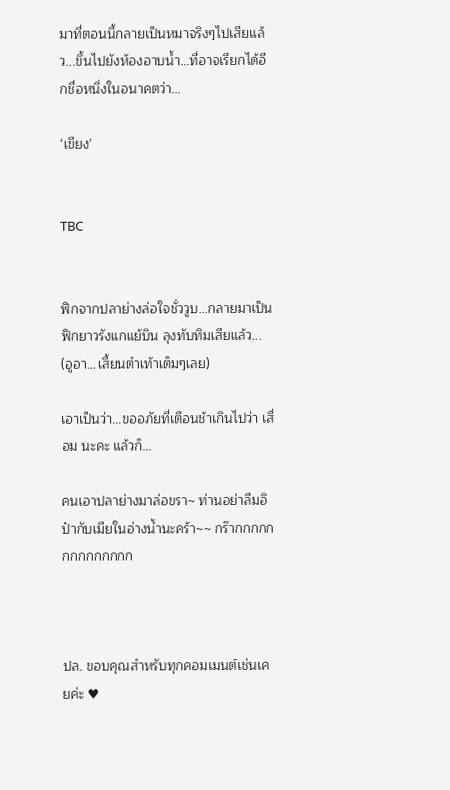มาที่ตอนนี้กลายเป็นหมาจริงๆไปเสียแล้ว...ขึ้นไปยังห้องอาบน้ำ...ที่อาจเรียกได้อีกชื่อหนึ่งในอนาคตว่า...

‘เขียง’


TBC


ฟิกจากปลาย่างล่อใจชั่ววูบ...กลายมาเป็นฟิกยาวรังแกแย้บิน ลุงทับทิมเสียแล้ว... (อูอา...เสี้ยนตำเท้าเต็มๆเลย)

เอาเป็นว่า...ขออภัยที่เตือนช้าเกินไปว่า เสื่อม นะคะ แล้วก็...

คนเอาปลาย่างมาล่อขรา~ ท่านอย่าลืมอิป๋ากับเมียในอ่างน้ำนะคร้า~~ กร๊ากกกกกกกกกกกกกก



ปล. ขอบคุณสำหรับทุกคอมเมนต์เช่นเคยค่ะ ♥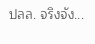ปลล. จริงจัง...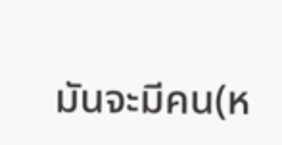มันจะมีคน(ห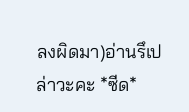ลงผิดมา)อ่านรึเปล่าวะคะ *ซีด*